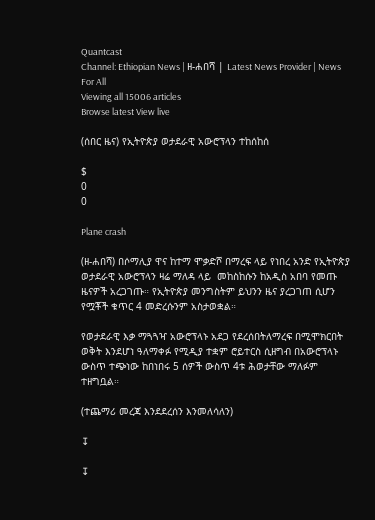Quantcast
Channel: Ethiopian News | ዘ-ሐበሻ | Latest News Provider | News For All
Viewing all 15006 articles
Browse latest View live

(ሰበር ዜና) የኢትዮጵያ ወታደራዊ አውሮፕላን ተከሰከሰ

$
0
0

Plane crash

(ዘ-ሐበሻ) በሶማሊያ ዋና ከተማ ሞቃድሾ በማረፍ ላይ የነበረ አንድ የኢትዮጵያ ወታደራዊ አውሮፕላን ዛሬ ማለዳ ላይ  መከስከሱን ከአዲስ አበባ የመጡ ዜናዎች አረጋገጡ። የኢትዮጵያ መንግስትም ይህንን ዜና ያረጋገጠ ሲሆን የሟቾች ቁጥር 4 መድረሱንም አስታወቋል።

የወታደራዊ እቃ ማጓጓዣ አውሮፕላኑ አደጋ የደረሰበትለማረፍ በሚሞክርበት ወቅት እንደሆነ ዓለማቀፉ የሚዲያ ተቋም ሮይተርስ ሲዘግብ በአውሮፕላኑ ውስጥ ተጭነው ከበነበሩ 5 ሰዎች ውስጥ 4ቱ ሕወታቸው ማለፉም ተዘግቧል።

(ተጨማሪ መረጃ እንደደረሰን እንመለሳለን)

↧

↧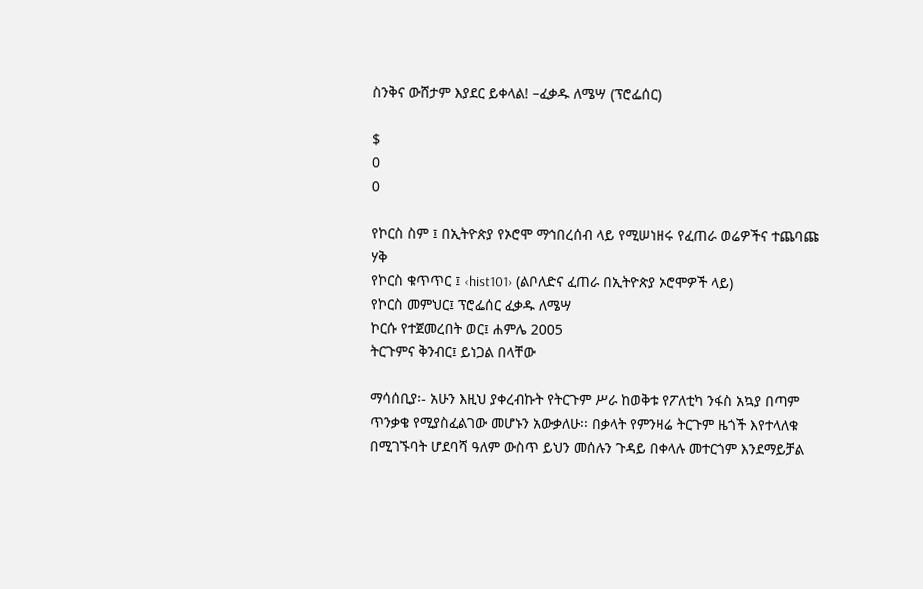ስንቅና ውሸታም እያደር ይቀላል! –ፈቃዱ ለሜሣ (ፕሮፌሰር)

$
0
0

የኮርስ ስም ፤ በኢትዮጵያ የኦሮሞ ማኅበረሰብ ላይ የሚሠነዘሩ የፈጠራ ወሬዎችና ተጨባጩ ሃቅ
የኮርስ ቁጥጥር ፤ ‹hist101› (ልቦለድና ፈጠራ በኢትዮጵያ ኦሮሞዎች ላይ)
የኮርስ መምህር፤ ፕሮፌሰር ፈቃዱ ለሜሣ
ኮርሱ የተጀመረበት ወር፤ ሐምሌ 2005
ትርጉምና ቅንብር፤ ይነጋል በላቸው

ማሳሰቢያ፡- አሁን እዚህ ያቀረብኩት የትርጉም ሥራ ከወቅቱ የፖለቲካ ንፋስ አኳያ በጣም ጥንቃቄ የሚያስፈልገው መሆኑን አውቃለሁ፡፡ በቃላት የምንዛሬ ትርጉም ዜጎች እየተላለቁ በሚገኙባት ሆደባሻ ዓለም ውስጥ ይህን መሰሉን ጉዳይ በቀላሉ መተርጎም እንደማይቻል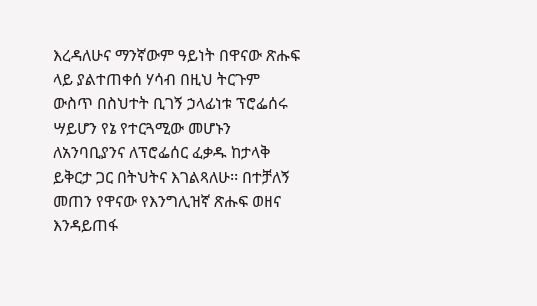እረዳለሁና ማንኛውም ዓይነት በዋናው ጽሑፍ ላይ ያልተጠቀሰ ሃሳብ በዚህ ትርጉም ውስጥ በስህተት ቢገኝ ኃላፊነቱ ፕሮፌሰሩ ሣይሆን የኔ የተርጓሚው መሆኑን ለአንባቢያንና ለፕሮፌሰር ፈቃዱ ከታላቅ ይቅርታ ጋር በትህትና እገልጻለሁ፡፡ በተቻለኝ መጠን የዋናው የእንግሊዝኛ ጽሑፍ ወዘና እንዳይጠፋ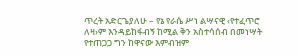ጥረት አድርጌያለሁ – የኔ የራሴ ሥነ ልሣናዊ ‹የተፈጥሮ ለዛ›ም እንዳይከፋብኝ ከሚል ቅን አስተሳሰብ በመነሣት የተጠጋጋ ግን ከዋናው እምብዝም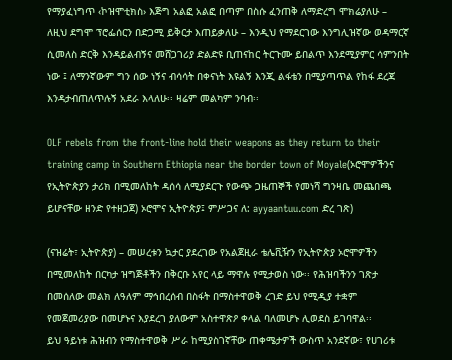የማያፈነግጥ ‹ኮዝሞቲክስ› እጅግ አልፎ አልፎ በጣም በስሱ ፈንጠቅ ለማድረግ ሞክሬያለሁ – ለዚህ ደግሞ ፕሮፌሰርን በድጋሚ ይቅርታ እጠይቃለሁ – እንዲህ የማደርገው እንግሊዝኛው ወዳማርኛ ሲመለስ ድርቅ እንዳይልብኝና መሸጋገሪያ ድልድዩ ቢጠናከር ትርጉሙ ይበልጥ እንደሚያምር ሳምንበት ነው ፤ ለማንኛውም ግን ሰው ነኝና ብሳሳት በቀናነት እዩልኝ እንጂ ልፋቴን በሚያጣጥል የከፋ ደረጃ እንዳታብጠለጥሉኝ አደራ እላለሁ፡፡ ዛሬም መልካም ንባብ፡፡

OLF rebels from the front-line hold their weapons as they return to their training camp in Southern Ethiopia near the border town of Moyale(ኦሮሞዎችንና የኢትዮጵያን ታሪክ በሚመለከት ዳሰሳ ለሚያደርጉ የውጭ ጋዜጠኞች የመነሻ ግንዛቤ መጨበጫ ይሆናቸው ዘንድ የተዘጋጀ) ኦሮሞና ኢትዮጵያ፤ ምሥጋና ለ: ayyaantuu.com ድረ ገጽ)

(ናዝሬት፣ ኢትዮጵያ) – መሠረቱን ኳታር ያደረገው የአልጀዚራ ቴሌቪዥን የኢትዮጵያ ኦሮሞዎችን በሚመለከት በርካታ ዝግጅቶችን በቅርቡ አየር ላይ ማዋሉ የሚታወስ ነው፡፡ የሕዝባችንን ገጽታ በመሰለው መልክ ለዓለም ማኅበረሰብ በስፋት በማስተዋወቅ ረገድ ይህ የሚዲያ ተቋም የመጀመሪያው በመሆኑና እያደረገ ያለውም አስተዋጽዖ ቀላል ባለመሆኑ ሊወደስ ይገባዋል፡፡
ይህ ዓይነቱ ሕዝብን የማስተዋወቅ ሥራ ከሚያስገኛቸው ጠቀሜታዎች ውስጥ አንደኛው፣ የሀገሪቱ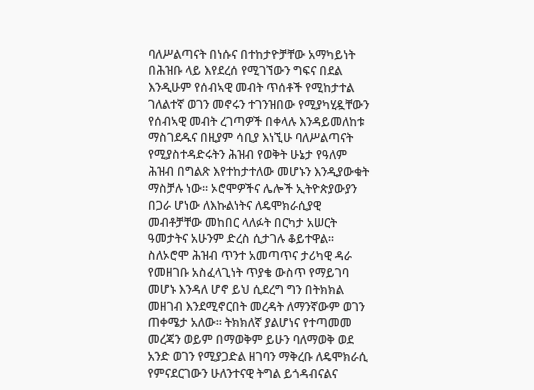ባለሥልጣናት በነሱና በተከታዮቻቸው አማካይነት በሕዝቡ ላይ እየደረሰ የሚገኘውን ግፍና በደል እንዲሁም የሰብኣዊ መብት ጥሰቶች የሚከታተል ገለልተኛ ወገን መኖሩን ተገንዝበው የሚያካሂዷቸውን የሰብኣዊ መብት ረገጣዎች በቀላሉ እንዳይመለከቱ ማስገደዱና በዚያም ሳቢያ እነኚሁ ባለሥልጣናት የሚያስተዳድሩትን ሕዝብ የወቅት ሁኔታ የዓለም ሕዝብ በግልጽ እየተከታተለው መሆኑን እንዲያውቁት ማስቻሉ ነው፡፡ ኦሮሞዎችና ሌሎች ኢትዮጵያውያን በጋራ ሆነው ለእኩልነትና ለዴሞክራሲያዊ መብቶቻቸው መከበር ላለፉት በርካታ አሠርት ዓመታትና አሁንም ድረስ ሲታገሉ ቆይተዋል፡፡ ስለኦሮሞ ሕዝብ ጥንተ አመጣጥና ታሪካዊ ዳራ የመዘገቡ አስፈላጊነት ጥያቄ ውስጥ የማይገባ መሆኑ እንዳለ ሆኖ ይህ ሲደረግ ግን በትክክል መዘገብ እንደሚኖርበት መረዳት ለማንኛውም ወገን ጠቀሜታ አለው፡፡ ትክክለኛ ያልሆነና የተጣመመ መረጃን ወይም በማወቅም ይሁን ባለማወቅ ወደ አንድ ወገን የሚያጋድል ዘገባን ማቅረቡ ለዴሞክራሲ የምናደርገውን ሁለንተናዊ ትግል ይጎዳብናልና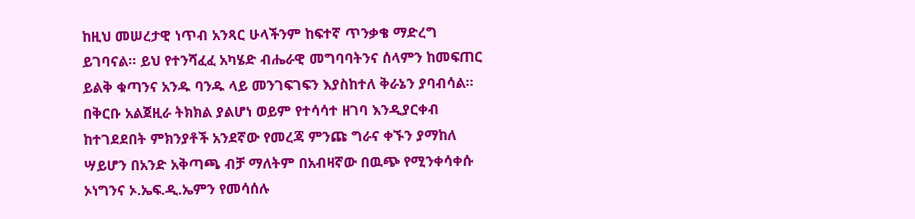ከዚህ መሠረታዊ ነጥብ አንጻር ሁላችንም ከፍተኛ ጥንቃቄ ማድረግ ይገባናል፡፡ ይህ የተንሻፈፈ አካሄድ ብሔራዊ መግባባትንና ሰላምን ከመፍጠር ይልቅ ቁጣንና አንዱ ባንዱ ላይ መንገፍገፍን እያስከተለ ቅራኔን ያባብሳል፡፡
በቅርቡ አልጀዚራ ትክክል ያልሆነ ወይም የተሳሳተ ዘገባ እንዲያርቀብ ከተገደደበት ምክንያቶች አንደኛው የመረጃ ምንጩ ግራና ቀኙን ያማከለ ሣይሆን በአንድ አቅጣጫ ብቻ ማለትም በአብዛኛው በዉጭ የሚንቀሳቀሱ ኦነግንና ኦ.ኤፍ.ዲ.ኤምን የመሳሰሉ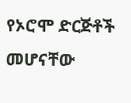የኦሮሞ ድርጅቶች መሆናቸው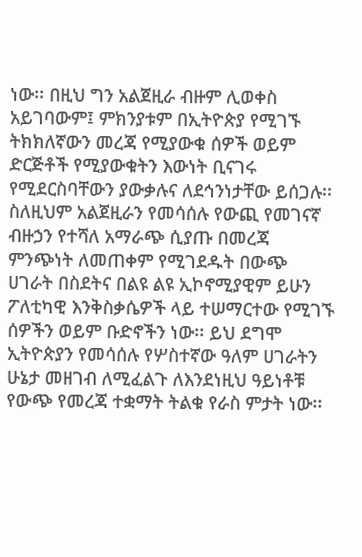ነው፡፡ በዚህ ግን አልጀዚራ ብዙም ሊወቀስ አይገባውም፤ ምክንያቱም በኢትዮጵያ የሚገኙ ትክክለኛውን መረጃ የሚያውቁ ሰዎች ወይም ድርጅቶች የሚያውቁትን እውነት ቢናገሩ የሚደርስባቸውን ያውቃሉና ለደኅንነታቸው ይሰጋሉ፡፡ ስለዚህም አልጀዚራን የመሳሰሉ የውጪ የመገናኛ ብዙኃን የተሻለ አማራጭ ሲያጡ በመረጃ ምንጭነት ለመጠቀም የሚገደዱት በውጭ ሀገራት በስደትና በልዩ ልዩ ኢኮኖሚያዊም ይሁን ፖለቲካዊ እንቅስቃሴዎች ላይ ተሠማርተው የሚገኙ ሰዎችን ወይም ቡድኖችን ነው፡፡ ይህ ደግሞ ኢትዮጵያን የመሳሰሉ የሦስተኛው ዓለም ሀገራትን ሁኔታ መዘገብ ለሚፈልጉ ለእንደነዚህ ዓይነቶቹ የውጭ የመረጃ ተቋማት ትልቁ የራስ ምታት ነው፡፡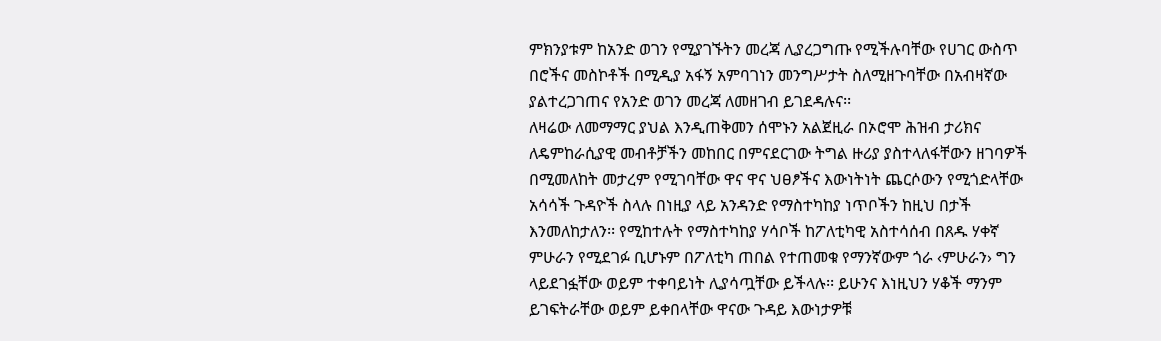ምክንያቱም ከአንድ ወገን የሚያገኙትን መረጃ ሊያረጋግጡ የሚችሉባቸው የሀገር ውስጥ በሮችና መስኮቶች በሚዲያ አፋኝ አምባገነን መንግሥታት ስለሚዘጉባቸው በአብዛኛው ያልተረጋገጠና የአንድ ወገን መረጃ ለመዘገብ ይገደዳሉና፡፡
ለዛሬው ለመማማር ያህል እንዲጠቅመን ሰሞኑን አልጀዚራ በኦሮሞ ሕዝብ ታሪክና ለዴምከራሲያዊ መብቶቻችን መከበር በምናደርገው ትግል ዙሪያ ያስተላለፋቸውን ዘገባዎች በሚመለከት መታረም የሚገባቸው ዋና ዋና ህፀፆችና እውነትነት ጨርሶውን የሚጎድላቸው አሳሳች ጉዳዮች ስላሉ በነዚያ ላይ አንዳንድ የማስተካከያ ነጥቦችን ከዚህ በታች እንመለከታለን፡፡ የሚከተሉት የማስተካከያ ሃሳቦች ከፖለቲካዊ አስተሳሰብ በጸዱ ሃቀኛ ምሁራን የሚደገፉ ቢሆኑም በፖለቲካ ጠበል የተጠመቁ የማንኛውም ጎራ ‹ምሁራን› ግን ላይደገፏቸው ወይም ተቀባይነት ሊያሳጧቸው ይችላሉ፡፡ ይሁንና እነዚህን ሃቆች ማንም ይገፍትራቸው ወይም ይቀበላቸው ዋናው ጉዳይ እውነታዎቹ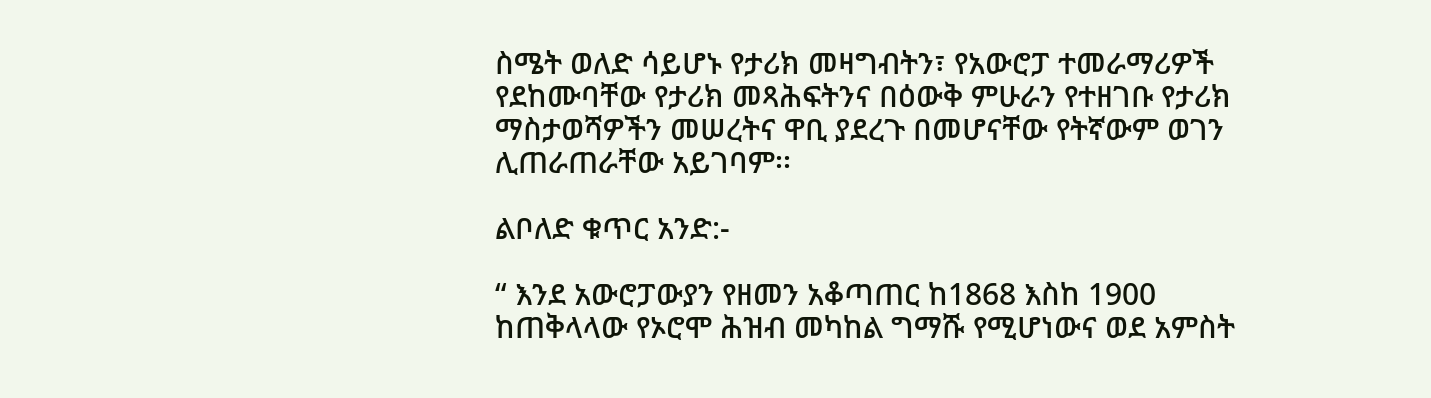ስሜት ወለድ ሳይሆኑ የታሪክ መዛግብትን፣ የአውሮፓ ተመራማሪዎች የደከሙባቸው የታሪክ መጻሕፍትንና በዕውቅ ምሁራን የተዘገቡ የታሪክ ማስታወሻዎችን መሠረትና ዋቢ ያደረጉ በመሆናቸው የትኛውም ወገን ሊጠራጠራቸው አይገባም፡፡

ልቦለድ ቁጥር አንድ:-

“ እንደ አውሮፓውያን የዘመን አቆጣጠር ከ1868 እስከ 1900 ከጠቅላላው የኦሮሞ ሕዝብ መካከል ግማሹ የሚሆነውና ወደ አምስት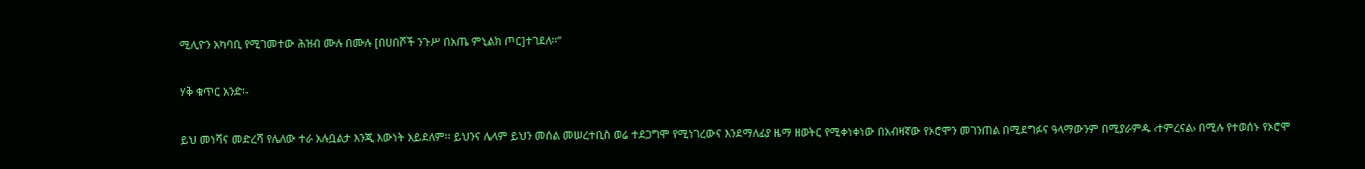ሚሊዮን አካባቢ የሚገመተው ሕዝብ ሙሉ በሙሉ [በሀበሾች ንጉሥ በአጤ ምኒልክ ጦር]ተገደለ፡፡”

ሃቅ ቁጥር አንድ፡-

ይህ መነሻና መድረሻ የሌለው ተራ አሉቧልታ እንጂ እውነት አይደለም፡፡ ይህንና ሌላም ይህን መሰል መሠረተቢስ ወሬ ተደጋግሞ የሚነገረውና እንደማለፊያ ዜማ ዘወትር የሚቀነቀነው በአብዛኛው የኦሮሞን መገንጠል በሚደግፉና ዓላማውንም በሚያራምዱ ‹ተምረናል› በሚሉ የተወሰኑ የኦሮሞ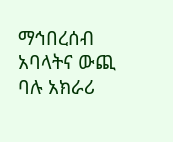ማኅበረሰብ አባላትና ውጪ ባሉ አክራሪ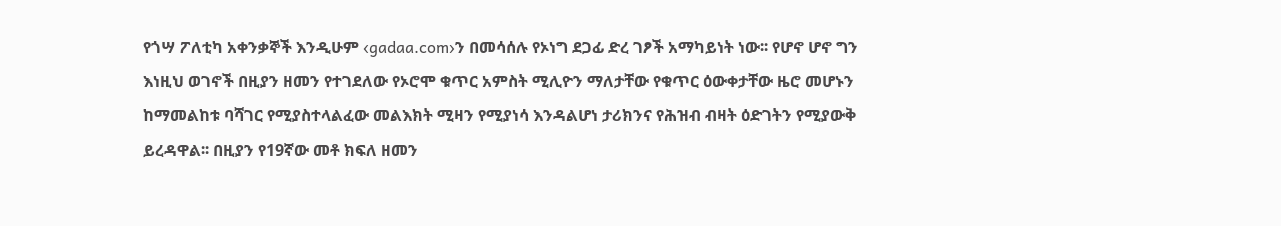የጎሣ ፖለቲካ አቀንቃኞች እንዲሁም ‹gadaa.com›ን በመሳሰሉ የኦነግ ደጋፊ ድረ ገፆች አማካይነት ነው፡፡ የሆኖ ሆኖ ግን እነዚህ ወገኖች በዚያን ዘመን የተገደለው የኦሮሞ ቁጥር አምስት ሚሊዮን ማለታቸው የቁጥር ዕውቀታቸው ዜሮ መሆኑን ከማመልከቱ ባሻገር የሚያስተላልፈው መልእክት ሚዛን የሚያነሳ እንዳልሆነ ታሪክንና የሕዝብ ብዛት ዕድገትን የሚያውቅ ይረዳዋል፡፡ በዚያን የ19ኛው መቶ ክፍለ ዘመን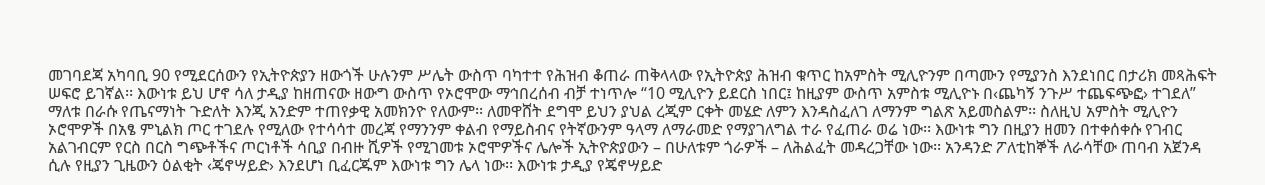መገባደጃ አካባቢ 90 የሚደርሰውን የኢትዮጵያን ዘውጎች ሁሉንም ሥሌት ውስጥ ባካተተ የሕዝብ ቆጠራ ጠቅላላው የኢትዮጵያ ሕዝብ ቁጥር ከአምስት ሚሊዮንም በጣሙን የሚያንስ እንደነበር በታሪክ መጻሕፍት ሠፍሮ ይገኛል፡፡ እውነቱ ይህ ሆኖ ሳለ ታዲያ ከዘጠናው ዘውግ ውስጥ የኦሮሞው ማኅበረሰብ ብቻ ተነጥሎ “10 ሚሊዮን ይደርስ ነበር፤ ከዚያም ውስጥ አምስቱ ሚሊዮኑ በ‹ጨካኝ ንጉሥ ተጨፍጭፎ› ተገደለ” ማለቱ በራሱ የጤናማነት ጉድለት እንጂ አንድም ተጠየቃዊ አመክንዮ የለውም፡፡ ለመዋሸት ደግሞ ይህን ያህል ረጂም ርቀት መሄድ ለምን እንዳስፈለገ ለማንም ግልጽ አይመስልም፡፡ ስለዚህ አምስት ሚሊዮን ኦሮሞዎች በአፄ ምኒልክ ጦር ተገደሉ የሚለው የተሳሳተ መረጃ የማንንም ቀልብ የማይስብና የትኛውንም ዓላማ ለማራመድ የማያገለግል ተራ የፈጠራ ወሬ ነው፡፡ እውነቱ ግን በዚያን ዘመን በተቀሰቀሱ የገብር አልገብርም የርስ በርስ ግጭቶችና ጦርነቶች ሳቢያ በብዙ ሺዎች የሚገመቱ ኦሮሞዎችና ሌሎች ኢትዮጵያውን – በሁለቱም ጎራዎች – ለሕልፈት መዳረጋቸው ነው፡፡ አንዳንድ ፖለቲከኞች ለራሳቸው ጠባብ አጀንዳ ሲሉ የዚያን ጊዜውን ዕልቂት ‹ጄኖሣይድ› እንደሆነ ቢፈርጁም እውነቱ ግን ሌላ ነው፡፡ እውነቱ ታዲያ የጄኖሣይድ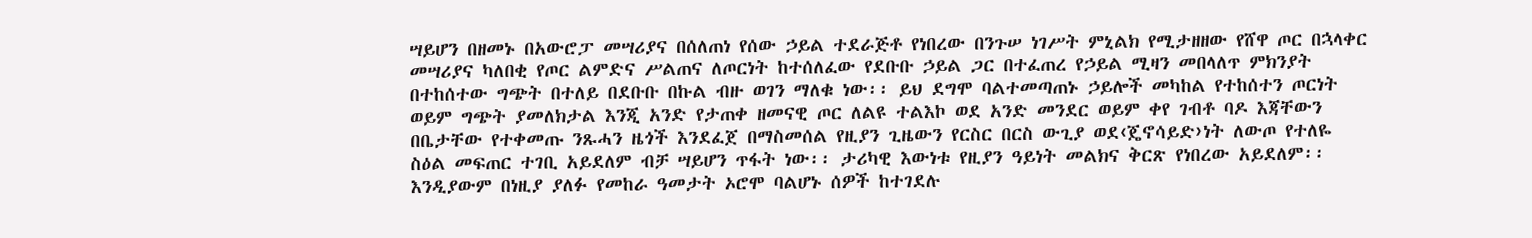ሣይሆን በዘመኑ በአውሮፓ መሣሪያና በሰለጠነ የሰው ኃይል ተደራጅቶ የነበረው በንጉሠ ነገሥት ምኒልክ የሚታዘዘው የሸዋ ጦር በኋላቀር መሣሪያና ካለበቂ የጦር ልምድና ሥልጠና ለጦርነት ከተሰለፈው የደቡቡ ኃይል ጋር በተፈጠረ የኃይል ሚዛን መበላለጥ ምክንያት በተከሰተው ግጭት በተለይ በደቡቡ በኩል ብዙ ወገን ማለቁ ነው፡፡ ይህ ደግሞ ባልተመጣጠኑ ኃይሎች መካከል የተከሰተን ጦርነት ወይም ግጭት ያመለክታል እንጂ አንድ የታጠቀ ዘመናዊ ጦር ለልዩ ተልእኮ ወደ አንድ መንደር ወይም ቀየ ገብቶ ባዶ እጃቸውን በቤታቸው የተቀመጡ ንጹሓን ዜጎች እንደፈጀ በማስመሰል የዚያን ጊዜውን የርስር በርስ ውጊያ ወደ‹ጄኖሳይድ›ነት ለውጦ የተለዬ ስዕል መፍጠር ተገቢ አይደለም ብቻ ሣይሆን ጥፋት ነው፡፡ ታሪካዊ እውነቱ የዚያን ዓይነት መልክና ቅርጽ የነበረው አይደለም፡፡ እንዲያውም በነዚያ ያለፉ የመከራ ዓመታት ኦሮሞ ባልሆኑ ሰዎች ከተገደሉ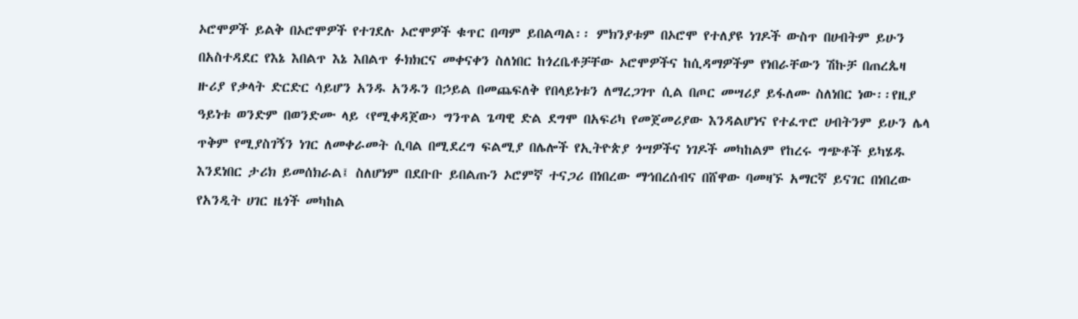ኦሮሞዎች ይልቅ በኦሮሞዎች የተገደሉ ኦሮሞዎች ቁጥር በጣም ይበልጣል፡፡ ምክንያቱም በኦሮሞ የተለያዩ ነገዶች ውስጥ በሀብትም ይሁን በአስተዳደር የእኔ እበልጥ እኔ እበልጥ ፉክክርና መቀናቀን ስለነበር ከጎረቤቶቻቸው ኦሮሞዎችና ከሲዳማዎችም የነበራቸውን ሽኩቻ በጠረጴዛ ዙሪያ የቃላት ድርድር ሳይሆን አንዱ አንዱን በኃይል በመጨፍለቅ የበላይነቱን ለማረጋገጥ ሲል በጦር መሣሪያ ይፋለሙ ስለነበር ነው፡፡የዚያ ዓይነቱ ወንድም በወንድሙ ላይ ‹የሚቀዳጀው› ግንጥል ጌጣዊ ድል ደግሞ በአፍሪካ የመጀመሪያው እንዳልሆነና የተፈጥሮ ሀብትንም ይሁን ሌላ ጥቅም የሚያስገኝን ነገር ለመቀራመት ሲባል በሚደረግ ፍልሚያ በሌሎች የኢትዮጵያ ጎሣዎችና ነገዶች መካከልም የከረሩ ግጭቶች ይካሄዱ እንደነበር ታሪክ ይመሰክራል፤ ስለሆነም በደቡቡ ይበልጡን ኦሮምኛ ተናጋሪ በነበረው ማኅበረሰብና በሸዋው ባመዛኙ አማርኛ ይናገር በነበረው የአንዲት ሀገር ዜጎች መካከል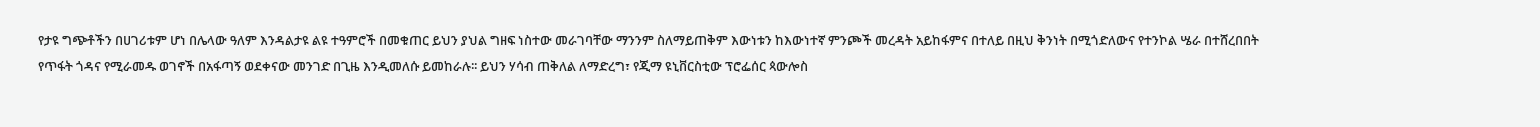የታዩ ግጭቶችን በሀገሪቱም ሆነ በሌላው ዓለም እንዳልታዩ ልዩ ተዓምሮች በመቁጠር ይህን ያህል ግዘፍ ነስተው መራገባቸው ማንንም ስለማይጠቅም እውነቱን ከእውነተኛ ምንጮች መረዳት አይከፋምና በተለይ በዚህ ቅንነት በሚጎድለውና የተንኮል ሤራ በተሸረበበት የጥፋት ጎዳና የሚራመዱ ወገኖች በአፋጣኝ ወደቀናው መንገድ በጊዜ እንዲመለሱ ይመከራሉ፡፡ ይህን ሃሳብ ጠቅለል ለማድረግ፣ የጂማ ዩኒቨርስቲው ፕሮፌሰር ጳውሎስ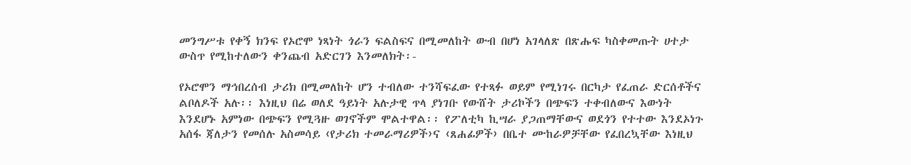መንግሥቱ የቀኝ ክንፍ የኦሮሞ ነጻነት ጎራን ፍልስፍና በሚመለከት ውብ በሆነ አገላለጽ በጽሑፍ ካስቀመጡት ሀተታ ውስጥ የሚከተለውን ቀንጨብ አድርገን እንመለክት፡-

የኦሮሞን ማኅበረሰብ ታሪክ በሚመለከት ሆን ተብለው ተንሻፍፈው የተጻፉ ወይም የሚነገሩ በርካታ የፈጠራ ድርሰቶችና ልቦለዶች አሉ፡፡ እነዚህ በሬ ወለደ ዓይነት አሉታዊ ጥላ ያነገቡ የውሸት ታሪኮችን በጭፍን ተቀብለውና እውነት እንደሆኑ አምነው በጭፍን የሚጓዙ ወገኖችም ሞልተዋል፡፡ የፖለቲካ ኪሣራ ያጋጠማቸውና ወደጎን የተተው እንደኦነጉ አሰፋ ጃለታን የመሰሉ አስመሳይ ‹የታሪክ ተመራማሪዎች›ና ‹ጸሐፊዎች› በቤተ ሙከራዎቻቸው የፈበረኳቸው እነዚህ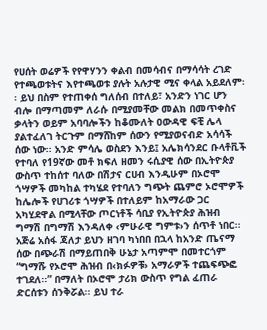የሀሰት ወሬዎች የየዋሃንን ቀልብ በመሳብና በማሳሳት ረገድ የተጫወቱትና እየተጫወቱ ያሉት አሉታዊ ሚና ቀላል አይደለም፡፡ ይህ በስም የተጠቀሰ ግለሰብ በተለይ፣ አንድን ነገር ሆን ብሎ በማጣመም ለራሱ በሚያመቸው መልክ በመጥቀስና ቃላትን ወይም አባባሎችን ከቆሙለት ዐውዳዊ ፍቺ ሌላ ያልተፈለገ ትርጉም በማሸከም ሰውን የሚያወናብድ አሳሳች ሰው ነው፡፡ አንድ ምሳሌ ወስደን እንይ፤ አሌክሳንደር ቡላቶቪች የተባለ የ19ኛው መቶ ክፍለ ዘመን ሩሲያዊ ሰው በኢትዮጵያ ውስጥ ተከሰተ ባለው በሽታና ርሀብ እንዲሁም በኦሮሞ ጎሣዎች መካከል ተካሄደ የተባለን ግጭት ጨምሮ ኦሮሞዎች ከሌሎች የሀገሪቱ ጎሣዎች በተለይም ከአማራው ጋር አካሂደዋል በሚላቸው ጦርነቶች ሳቢያ የኢትዮጵያ ሕዝብ ግማሽ በግማሽ እንዳለቀ ‹ምሁራዊ ግምቱ›ን ሰጥቶ ነበር፡፡ አጅሬ አሰፋ ጃለታ ይህን ዘገባ ካነበበ በኋላ ከአንድ ጤናማ ሰው በጭራሽ በማይጠበቅ ሁኔታ አጣምሞ በመተርጎም “ግማሹ የኦሮሞ ሕዝብ በ‹ክፉዎቹ› አማራዎች ተጨፍጭፎ ተገደለ፡፡” በማለት በኦሮሞ ታሪክ ውስጥ የግል ፈጠራ ድርሰቱን ሰንቅሯል፡፡ ይህ ተራ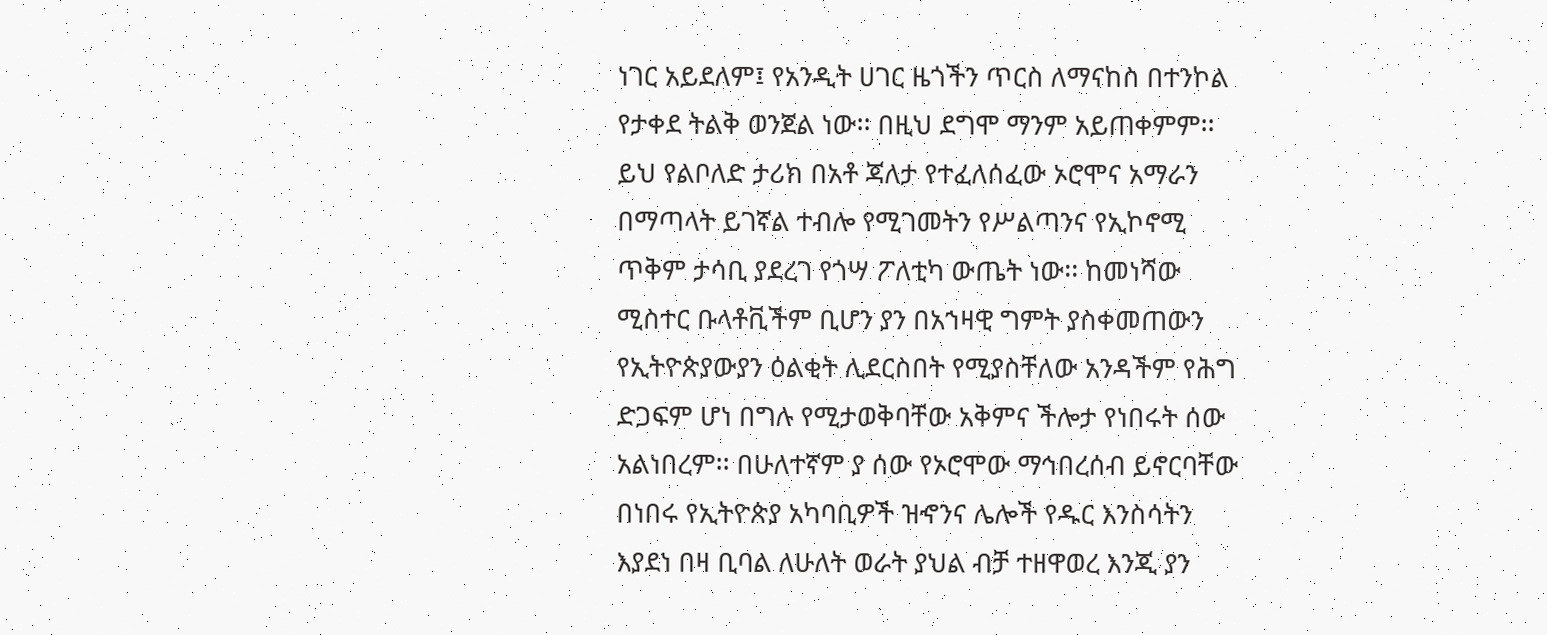ነገር አይደለም፤ የአንዲት ሀገር ዜጎችን ጥርስ ለማናከስ በተንኮል የታቀደ ትልቅ ወንጀል ነው፡፡ በዚህ ደግሞ ማንም አይጠቀምም፡፡ ይህ የልቦለድ ታሪክ በአቶ ጃለታ የተፈለሰፈው ኦሮሞና አማራን በማጣላት ይገኛል ተብሎ የሚገመትን የሥልጣንና የኢኮኖሚ ጥቅም ታሳቢ ያደረገ የጎሣ ፖለቲካ ውጤት ነው፡፡ ከመነሻው ሚስተር ቡላቶቪችም ቢሆን ያን በአኀዛዊ ግምት ያስቀመጠውን የኢትዮጵያውያን ዕልቂት ሊደርስበት የሚያስቸለው አንዳችም የሕግ ድጋፍም ሆነ በግሉ የሚታወቅባቸው አቅምና ችሎታ የነበሩት ሰው አልነበረም፡፡ በሁለተኛም ያ ሰው የኦሮሞው ማኅበረሰብ ይኖርባቸው በነበሩ የኢትዮጵያ አካባቢዎች ዝኆንና ሌሎች የዱር እንስሳትን እያደነ በዛ ቢባል ለሁለት ወራት ያህል ብቻ ተዘዋወረ እንጂ ያን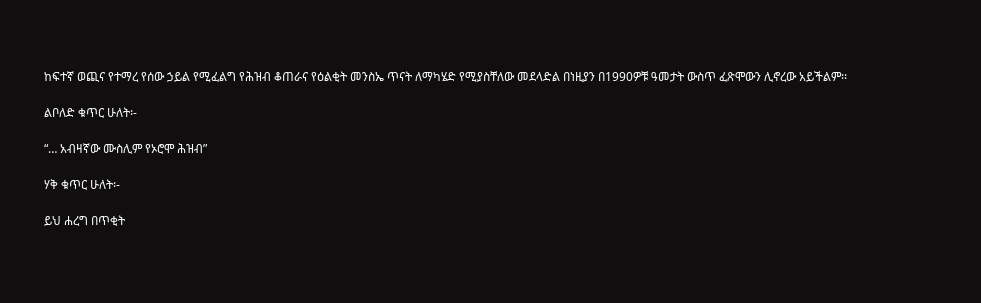ከፍተኛ ወጪና የተማረ የሰው ኃይል የሚፈልግ የሕዝብ ቆጠራና የዕልቂት መንስኤ ጥናት ለማካሄድ የሚያስቸለው መደላድል በነዚያን በ1990ዎቹ ዓመታት ውስጥ ፈጽሞውን ሊኖረው አይችልም፡፡

ልቦለድ ቁጥር ሁለት፡-

“… አብዛኛው ሙስሊም የኦሮሞ ሕዝብ”

ሃቅ ቁጥር ሁለት፡-

ይህ ሐረግ በጥቂት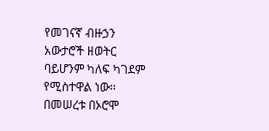የመገናኛ ብዙኃን አውታሮች ዘወትር ባይሆንም ካለፍ ካገደም የሚስተዋል ነው፡፡ በመሠረቱ በኦሮሞ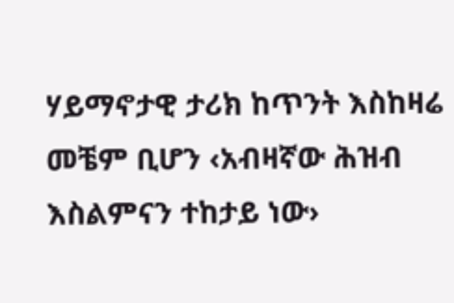ሃይማኖታዊ ታሪክ ከጥንት እስከዛሬ መቼም ቢሆን ‹አብዛኛው ሕዝብ እስልምናን ተከታይ ነው›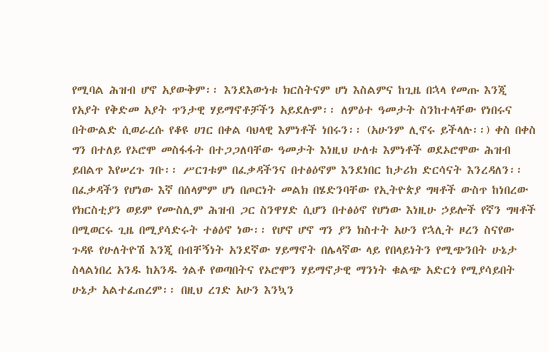የሚባል ሕዝብ ሆኖ አያውቅም፡፡ እንደእውነቱ ክርስትናም ሆነ እስልምና ከጊዜ በኋላ የመጡ እንጂ የአያት የቅድመ አያት ጥንታዊ ሃይማኖቶቻችን አይደሉም፡፡ ለምዕተ ዓመታት ስንከተላቸው የነበሩና በትውልድ ሲወራረሱ የቆዩ ሀገር በቀል ባህላዊ እምነቶች ነበሩን፡፡ (አሁንም ሊኖሩ ይችላሉ፡፡) ቀስ በቀስ ግን በተለይ የኦሮሞ መስፋፋት በተጋጋለባቸው ዓመታት እነዚህ ሁለቱ እምነቶች ወደኦሮሞው ሕዝብ ይበልጥ እየሠረጉ ገቡ፡፡ ሥርገቱም በፈቃዳችንና በተፅዕኖም እንደነበር ከታሪክ ድርሳናት እንረዳለን፡፡ በፈቃዳችን የሆነው እኛ በሰላምም ሆነ በጦርነት መልክ በሄድንባቸው የኢትዮጵያ ግዛቶች ውስጥ ከነበረው የክርስቲያን ወይም የሙስሊም ሕዝብ ጋር ስንዋሃድ ሲሆን በተፅዕኖ የሆነው እነዚሁ ኃይሎች የኛን ግዛቶች በሚወርሩ ጊዜ በሚያሳድሩት ተፅዕኖ ነው፡፡ የሆኖ ሆኖ ግን ያን ክስተት አሁን የኋሊት ዞረን ስናየው ጉዳዩ የሁለትዮሽ እንጂ በብቸኝነት አንደኛው ሃይማኖት በሌላኛው ላይ የበላይነትን የሚጭንበት ሁኔታ ስላልነበረ አንዱ ከአንዱ ጎልቶ የወጣበትና የኦሮሞን ሃይማኖታዊ ማንነት ቁልጭ አድርጎ የሚያሳይበት ሁኔታ አልተፈጠረም፡፡ በዚህ ረገድ አሁን እንኳን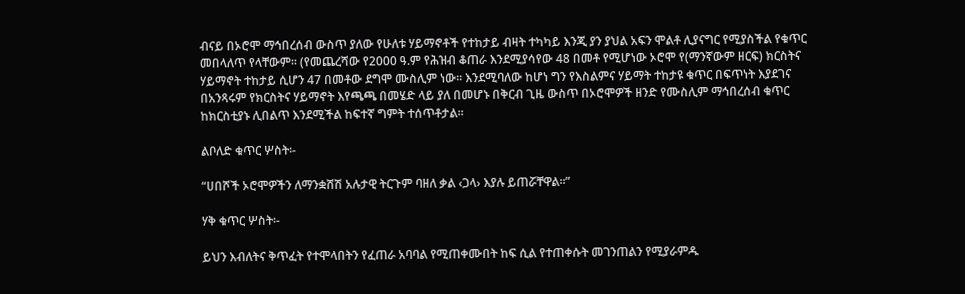ብናይ በኦሮሞ ማኅበረሰብ ውስጥ ያለው የሁለቱ ሃይማኖቶች የተከታይ ብዛት ተካካይ እንጂ ያን ያህል አፍን ሞልቶ ሊያናግር የሚያስችል የቁጥር መበላለጥ የላቸውም፡፡ (የመጨረሻው የ2000 ዓ.ም የሕዝብ ቆጠራ እንደሚያሳየው 48 በመቶ የሚሆነው ኦሮሞ የ(ማንኛውም ዘርፍ) ክርስትና ሃይማኖት ተከታይ ሲሆን 47 በመቶው ደግሞ ሙስሊም ነው፡፡ እንደሚባለው ከሆነ ግን የእስልምና ሃይማት ተከታዩ ቁጥር በፍጥነት እያደገና በአንጻሩም የክርስትና ሃይማኖት እየጫጫ በመሄድ ላይ ያለ በመሆኑ በቅርብ ጊዜ ውስጥ በኦሮሞዎች ዘንድ የሙስሊም ማኅበረሰብ ቁጥር ከክርስቲያኑ ሊበልጥ እንደሚችል ከፍተኛ ግምት ተሰጥቶታል፡፡

ልቦለድ ቁጥር ሦስት፡-

“ሀበሾች ኦሮሞዎችን ለማንቋሸሽ አሉታዊ ትርጉም ባዘለ ቃል ‹ጋላ› እያሉ ይጠሯቸዋል፡፡”

ሃቅ ቁጥር ሦስት፡-

ይህን እብለትና ቅጥፈት የተሞላበትን የፈጠራ አባባል የሚጠቀሙበት ከፍ ሲል የተጠቀሱት መገንጠልን የሚያራምዱ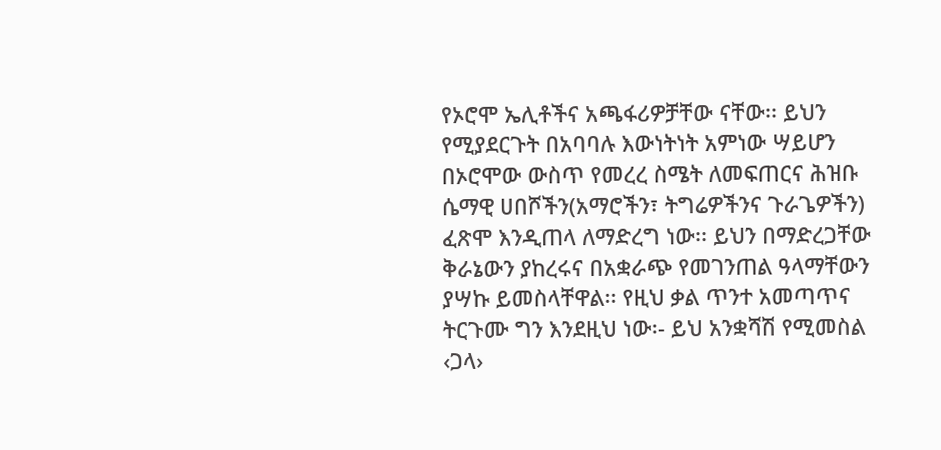የኦሮሞ ኤሊቶችና አጫፋሪዎቻቸው ናቸው፡፡ ይህን የሚያደርጉት በአባባሉ እውነትነት አምነው ሣይሆን በኦሮሞው ውስጥ የመረረ ስሜት ለመፍጠርና ሕዝቡ ሴማዊ ሀበሾችን(አማሮችን፣ ትግሬዎችንና ጉራጌዎችን) ፈጽሞ እንዲጠላ ለማድረግ ነው፡፡ ይህን በማድረጋቸው ቅራኔውን ያከረሩና በአቋራጭ የመገንጠል ዓላማቸውን ያሣኩ ይመስላቸዋል፡፡ የዚህ ቃል ጥንተ አመጣጥና ትርጉሙ ግን እንደዚህ ነው፡- ይህ አንቋሻሽ የሚመስል ‹ጋላ›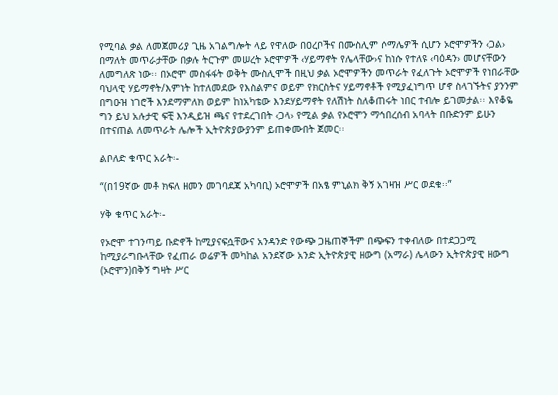የሚባል ቃል ለመጀመሪያ ጊዜ አገልግሎት ላይ የዋለው በዐረቦችና በሙስሊም ሶማሌዎች ሲሆን ኦሮሞዎችን ‹ጋል› በማለት መጥራታቸው በቃሉ ትርጉም መሠረት ኦሮሞዎች ‹ሃይማኖት የሌላቸው›ና ከነሱ የተለዩ ‹ባዕዳን› መሆናቸውን ለመግለጽ ነው፡፡ በኦሮሞ መስፋፋት ወቅት ሙስሊሞች በዚህ ቃል ኦሮሞዎችን መጥራት የፈለጉት ኦሮሞዎች የነበራቸው ባህላዊ ሃይማኖት/እምነት ከተለመደው የእስልምና ወይም የክርስትና ሃይማኖቶች የሚያፈነግጥ ሆኖ ስላገኙትና ያንንም በግዑዝ ነገሮች እንደማምለክ ወይም ከነአካቴው እንደሃይማኖት የለሽነት ስለቆጠሩት ነበር ተብሎ ይገመታል፡፡ እየቆዬ ግን ይህ አሉታዊ ፍቺ እንዲይዝ ጫና የተደረገበት ‹ጋላ› የሚል ቃል የኦሮሞን ማኅበረሰብ አባላት በቡድንም ይሁን በተናጠል ለመጥራት ሌሎች ኢትዮጵያውያንም ይጠቀሙበት ጀመር፡፡

ልቦለድ ቁጥር አራት፡-

“(በ19ኛው መቶ ክፍለ ዘመን መገባደጃ አካባቢ) ኦሮሞዎች በአፄ ምኒልክ ቅኝ አገዛዝ ሥር ወደቁ፡፡”

ሃቅ ቁጥር አራት፡-

የኦሮሞ ተገንጣይ ቡድኖች ከሚያናፍሷቸውና አንዳንድ የውጭ ጋዜጠኞችም በጭፍን ተቀብለው በተደጋጋሚ ከሚያራግቡላቸው የፈጠራ ወሬዎች መካከል አንደኛው አንድ ኢትዮጵያዊ ዘውግ (አማራ) ሌላውን ኢትዮጵያዊ ዘውግ (ኦሮሞን)በቅኝ ግዛት ሥር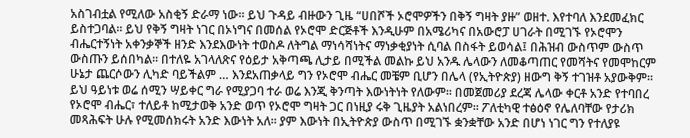አስገብቷል የሚለው አስቂኝ ድራማ ነው፡፡ ይህ ጉዳይ ብዙውን ጊዜ “ሀበሾች ኦሮሞዎችን በቅኝ ግዛት ያዙ” ወዘተ. እየተባለ እንደመፈክር ይስተጋባል፡፡ ይህ የቅኝ ግዛት ነገር በኦነግና በመሰል የኦሮሞ ድርጅቶች እንዲሁም በአሜሪካና በአውሮፓ ሀገራት በሚገኙ የኦሮሞን ብሔርተኝነት አቀንቃኞች ዘንድ እንደእውነት ተወስዶ ለትግል ማነሳሻነትና ማነቃቂያነት ሲባል በስፋት ይወሳል፤ በሕዝብ ውስጥም ውስጥ ውስጡን ይሰበካል፡፡ በተለዬ አገላለጽና የዕይታ አቅጣጫ ሊታይ በሚችል መልኩ ይህ አንዱ ሌላውን ለመቆጣጠር የመሻትና የመሞከርም ሁኔታ ጨርሶውን ሊካድ ባይችልም … እንደአጠቃላይ ግን የኦሮሞ ብሔር መቼም ቢሆን በሌላ (የኢትዮጵያ) ዘውግ ቅኝ ተገዝቶ አያውቅም፡፡ ይህ ዓይነቱ ወሬ ሰሚን ሣይቀር ግራ የሚያጋባ ተራ ወሬ እንጂ ቅንጣት እውነትነት የለውም፡፡ በመጀመሪያ ደረጃ ሌላው ቀርቶ አንድ የተባበረ የኦሮሞ ብሔር፣ ተለይቶ ከሚታወቅ አንድ ወጥ የኦሮሞ ግዛት ጋር በነዚያ ሩቅ ጊዜያት አልነበረም፡፡ ፖለቲካዊ ተፅዕኖ የሌለባቸው የታሪክ መጻሕፍት ሁሉ የሚመሰክሩት አንድ እውነት አለ፡፡ ያም እውነት በኢትዮጵያ ውስጥ በሚገኙ ቋንቋቸው አንድ በሆነ ነገር ግን የተለያዩ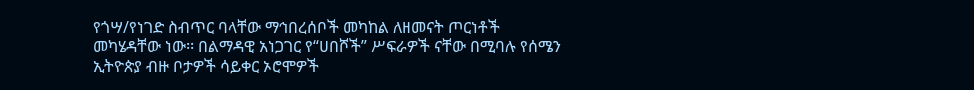የጎሣ/የነገድ ስብጥር ባላቸው ማኅበረሰቦች መካከል ለዘመናት ጦርነቶች መካሄዳቸው ነው፡፡ በልማዳዊ አነጋገር የ“ሀበሾች” ሥፍራዎች ናቸው በሚባሉ የሰሜን ኢትዮጵያ ብዙ ቦታዎች ሳይቀር ኦሮሞዎች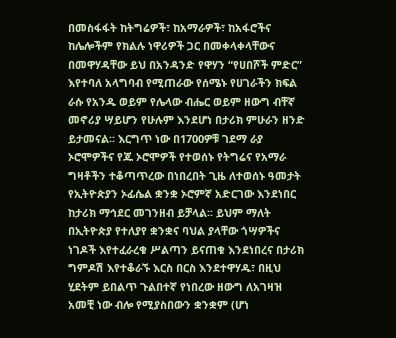በመስፋፋት ከትግሬዎች፣ ከአማራዎች፣ ከአፋሮችና ከሌሎችም የክልሉ ነዋሪዎች ጋር በመቀላቀላቸውና በመዋሃዳቸው ይህ በአንዳንድ የዋሃን “የሀበሾች ምድር” እየተባለ አላግባብ የሚጠራው የሰሜኑ የሀገራችን ክፍል ራሱ የአንዱ ወይም የሌላው ብሔር ወይም ዘውግ ብቸኛ መኖሪያ ሣይሆን የሁሉም እንደሆነ በታሪክ ምሁራን ዘንድ ይታመናል፡፡ እርግጥ ነው በ1700ዎቹ ገደማ ራያ ኦሮሞዎችና የጁ ኦሮሞዎች የተወሰኑ የትግሬና የአማራ ግዛቶችን ተቆጣጥረው በነበረበት ጊዜ ለተወሰኑ ዓመታት የኢትዮጵያን ኦፊሴል ቋንቋ ኦሮምኛ አድርገው እንደነበር ከታሪክ ማኅደር መገንዘብ ይቻላል፡፡ ይህም ማለት በኢትዮጵያ የተለያየ ቋንቋና ባህል ያላቸው ጎሣዎችና ነገዶች እየተፈራረቁ ሥልጣን ይናጠቁ እንደነበረና በታሪክ ግምዶሽ እየተቆራኙ እርስ በርስ እንደተዋሃዱ፣ በዚህ ሂደትም ይበልጥ ጉልበተኛ የነበረው ዘውግ ለአገዛዝ አመቺ ነው ብሎ የሚያስበውን ቋንቋም (ሆነ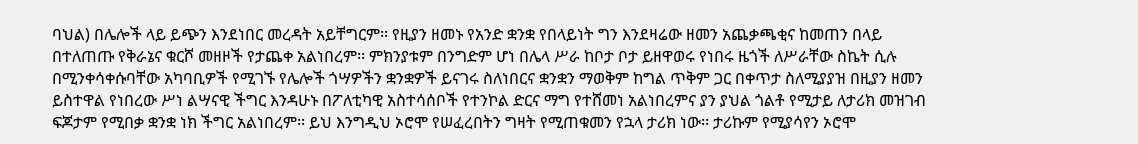ባህል) በሌሎች ላይ ይጭን እንደነበር መረዳት አይቸግርም፡፡ የዚያን ዘመኑ የአንድ ቋንቋ የበላይነት ግን እንደዛሬው ዘመን አጨቃጫቂና ከመጠን በላይ በተለጠጡ የቅራኔና ቁርሾ መዘዞች የታጨቀ አልነበረም፡፡ ምክንያቱም በንግድም ሆነ በሌላ ሥራ ከቦታ ቦታ ይዘዋወሩ የነበሩ ዜጎች ለሥራቸው ስኬት ሲሉ በሚንቀሳቀሱባቸው አካባቢዎች የሚገኙ የሌሎች ጎሣዎችን ቋንቋዎች ይናገሩ ስለነበርና ቋንቋን ማወቅም ከግል ጥቅም ጋር በቀጥታ ስለሚያያዝ በዚያን ዘመን ይስተዋል የነበረው ሥነ ልሣናዊ ችግር እንዳሁኑ በፖለቲካዊ አስተሳሰቦች የተንኮል ድርና ማግ የተሸመነ አልነበረምና ያን ያህል ጎልቶ የሚታይ ለታሪክ መዝገብ ፍጆታም የሚበቃ ቋንቋ ነክ ችግር አልነበረም፡፡ ይህ እንግዲህ ኦሮሞ የሠፈረበትን ግዛት የሚጠቁመን የኋላ ታሪክ ነው፡፡ ታሪኩም የሚያሳየን ኦሮሞ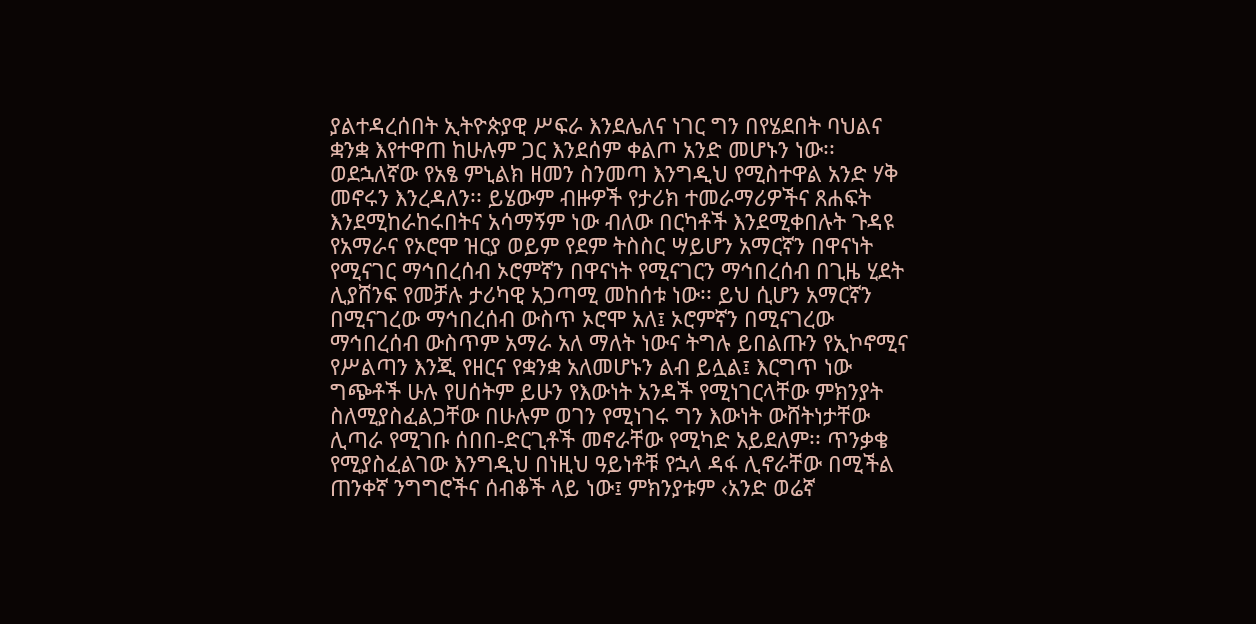ያልተዳረሰበት ኢትዮጵያዊ ሥፍራ እንደሌለና ነገር ግን በየሄደበት ባህልና ቋንቋ እየተዋጠ ከሁሉም ጋር እንደሰም ቀልጦ አንድ መሆኑን ነው፡፡ ወደኋለኛው የአፄ ምኒልክ ዘመን ስንመጣ እንግዲህ የሚስተዋል አንድ ሃቅ መኖሩን እንረዳለን፡፡ ይሄውም ብዙዎች የታሪክ ተመራማሪዎችና ጸሐፍት እንደሚከራከሩበትና አሳማኝም ነው ብለው በርካቶች እንደሚቀበሉት ጉዳዩ የአማራና የኦሮሞ ዝርያ ወይም የደም ትስስር ሣይሆን አማርኛን በዋናነት የሚናገር ማኅበረሰብ ኦሮምኛን በዋናነት የሚናገርን ማኅበረሰብ በጊዜ ሂደት ሊያሸንፍ የመቻሉ ታሪካዊ አጋጣሚ መከሰቱ ነው፡፡ ይህ ሲሆን አማርኛን በሚናገረው ማኅበረሰብ ውስጥ ኦሮሞ አለ፤ ኦሮምኛን በሚናገረው ማኅበረሰብ ውስጥም አማራ አለ ማለት ነውና ትግሉ ይበልጡን የኢኮኖሚና የሥልጣን እንጂ የዘርና የቋንቋ አለመሆኑን ልብ ይሏል፤ እርግጥ ነው ግጭቶች ሁሉ የሀሰትም ይሁን የእውነት አንዳች የሚነገርላቸው ምክንያት ስለሚያስፈልጋቸው በሁሉም ወገን የሚነገሩ ግን እውነት ውሸትነታቸው ሊጣራ የሚገቡ ሰበበ-ድርጊቶች መኖራቸው የሚካድ አይደለም፡፡ ጥንቃቄ የሚያስፈልገው እንግዲህ በነዚህ ዓይነቶቹ የኋላ ዳፋ ሊኖራቸው በሚችል ጠንቀኛ ንግግሮችና ሰብቆች ላይ ነው፤ ምክንያቱም ‹አንድ ወሬኛ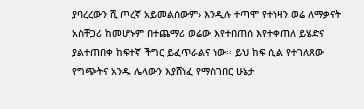ያባረረውን ሺ ጦረኛ አይመልሰውም› እንዲሉ ተጣሞ የተነዛን ወሬ ለማቃናት አስቸጋሪ ከመሆኑም በተጨማሪ ወሬው እየተበጠሰ እየተቀጠለ ይሄድና ያልተጠበቀ ከፍተኛ ችግር ይፈጥራልና ነው፡፡ ይህ ከፍ ሲል የተገለጸው የግጭትና አንዱ ሌላውን እያሸነፈ የማስገበር ሁኔታ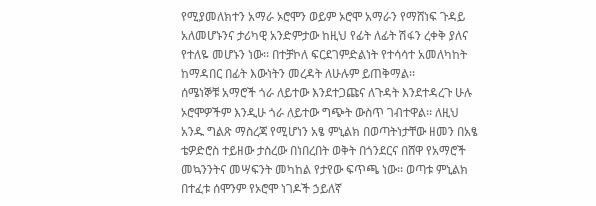የሚያመለክተን አማራ ኦሮሞን ወይም ኦሮሞ አማራን የማሸነፍ ጉዳይ አለመሆኑንና ታሪካዊ አንድምታው ከዚህ የፊት ለፊት ሽፋን ረቀቅ ያለና የተለዬ መሆኑን ነው፡፡ በተቻኮለ ፍርደገምድልነት የተሳሳተ አመለካከት ከማዳበር በፊት እውነትን መረዳት ለሁሉም ይጠቅማል፡፡
ሰሜነኞቹ አማሮች ጎራ ለይተው እንደተጋጩና ለጉዳት እንደተዳረጉ ሁሉ ኦሮሞዎችም እንዲሁ ጎራ ለይተው ግጭት ውስጥ ገብተዋል፡፡ ለዚህ አንዱ ግልጽ ማስረጃ የሚሆነን አፄ ምኒልክ በወጣትነታቸው ዘመን በአፄ ቴዎድሮስ ተይዘው ታስረው በነበረበት ወቅት በጎንደርና በሸዋ የአማሮች መኳንንትና መሣፍንት መካከል የታየው ፍጥጫ ነው፡፡ ወጣቱ ምኒልክ በተፈቱ ሰሞንም የኦሮሞ ነገዶች ኃይለኛ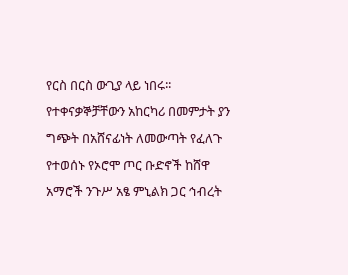የርስ በርስ ውጊያ ላይ ነበሩ፡፡ የተቀናቃኞቻቸውን አከርካሪ በመምታት ያን ግጭት በአሸናፊነት ለመውጣት የፈለጉ የተወሰኑ የኦሮሞ ጦር ቡድኖች ከሸዋ አማሮች ንጉሥ አፄ ምኒልክ ጋር ኅብረት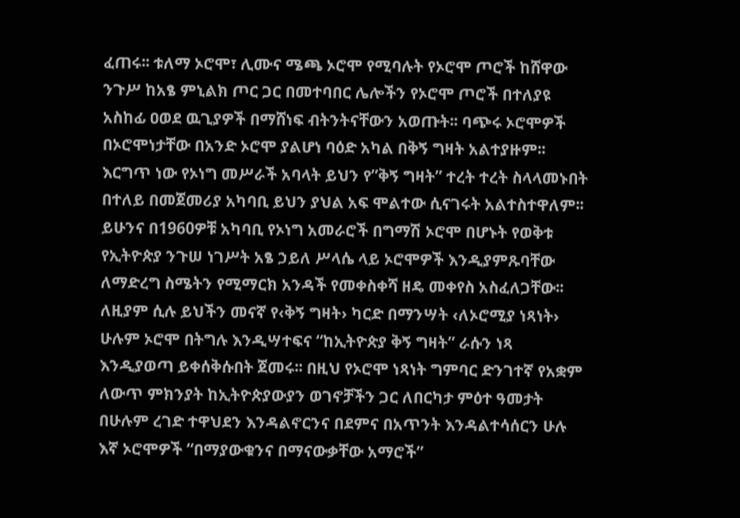ፈጠሩ፡፡ ቱለማ ኦሮሞ፣ ሊሙና ሜጫ ኦሮሞ የሚባሉት የኦሮሞ ጦሮች ከሸዋው ንጉሥ ከአፄ ምኒልክ ጦር ጋር በመተባበር ሌሎችን የኦሮሞ ጦሮች በተለያዩ አስከፊ ዐወደ ዉጊያዎች በማሸነፍ ብትንትናቸውን አወጡት፡፡ ባጭሩ ኦሮሞዎች በኦሮሞነታቸው በአንድ ኦሮሞ ያልሆነ ባዕድ አካል በቅኝ ግዛት አልተያዙም፡፡ እርግጥ ነው የኦነግ መሥራች አባላት ይህን የ”ቅኝ ግዛት” ተረት ተረት ስላላመኑበት በተለይ በመጀመሪያ አካባቢ ይህን ያህል አፍ ሞልተው ሲናገሩት አልተስተዋለም፡፡ ይሁንና በ1960ዎቹ አካባቢ የኦነግ አመራሮች በግማሽ ኦሮሞ በሆኑት የወቅቱ የኢትዮጵያ ንጉሠ ነገሥት አፄ ኃይለ ሥላሴ ላይ ኦሮሞዎች እንዲያምጹባቸው ለማድረግ ስሜትን የሚማርክ አንዳች የመቀስቀሻ ዘዴ መቀየስ አስፈለጋቸው፡፡ ለዚያም ሲሉ ይህችን መናኛ የ‹ቅኝ ግዛት› ካርድ በማንሣት ‹ለኦሮሚያ ነጻነት› ሁሉም ኦሮሞ በትግሉ እንዲሣተፍና “ከኢትዮጵያ ቅኝ ግዛት” ራሱን ነጻ እንዲያወጣ ይቀሰቅሱበት ጀመሩ፡፡ በዚህ የኦሮሞ ነጻነት ግምባር ድንገተኛ የአቋም ለውጥ ምክንያት ከኢትዮጵያውያን ወገኖቻችን ጋር ለበርካታ ምዕተ ዓመታት በሁሉም ረገድ ተዋህደን እንዳልኖርንና በደምና በአጥንት እንዳልተሳሰርን ሁሉ እኛ ኦሮሞዎች “በማያውቁንና በማናውቃቸው አማሮች”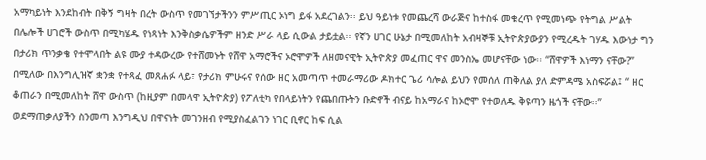አማካይነት እንደከብት በቅኝ ግዛት በረት ውስጥ የመገኘታችንን ምሥጢር ኦነግ ይፋ አደረገልን፡፡ ይህ ዓይነቱ የመጨረሻ ውራጅና ከተስፋ መቁረጥ የሚመነጭ የትግል ሥልት በሌሎች ሀገሮች ውስጥ በሚካሄዱ የነጻነት እንቅስቃሴዎችም ዘንድ ሥራ ላይ ሲውል ታይቷል፡፡ የኛን ሀገር ሁኔታ በሚመለከት አብዛኞቹ ኢትዮጵያውያን የሚረዱት ገሃዱ እውነታ ግን በታሪክ ጥንቃቄ የተሞላበት ልዩ ሙያ ተዳውረው የተሸመኑት የሸዋ አማሮችና ኦሮሞዎች ለዘመናዊት ኢትዮጵያ መፈጠር ዋና መንስኤ መሆናቸው ነው፡፡ “ሸዋዎች እነማን ናቸው?” በሚለው በእንግሊዝኛ ቋንቋ የተጻፈ መጸሐፉ ላይ፣ የታሪክ ምሁሩና የሰው ዘር አመጣጥ ተመራማሪው ዶክተር ጌሪ ሳሎል ይህን የመሰለ ጠቅለል ያለ ድምዳሜ አስፍሯል፤ “ ዘር ቆጠራን በሚመለከት ሸዋ ውስጥ (ከዚያም በመላዋ ኢትዮጵያ) የፖለቲካ የበላይነትን የጨበጡትን ቡድኖች ብናይ ከአማራና ከኦሮሞ የተወለዱ ቅዩጣን ዜጎች ናቸው፡፡”
ወደማጠቃለያችን ስንመጣ እንግዲህ በዋናነት መገንዘብ የሚያስፈልገን ነገር ቢኖር ከፍ ሲል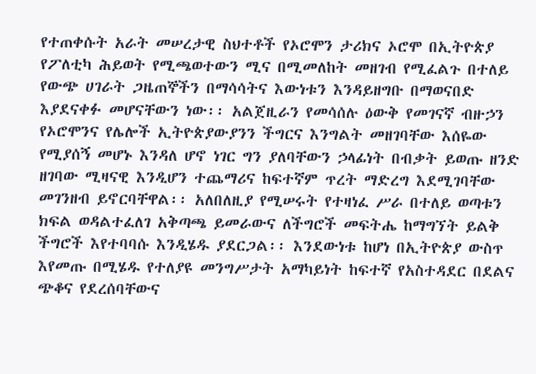የተጠቀሱት አራት መሠረታዊ ስህተቶች የኦሮሞን ታሪክና ኦሮሞ በኢትዮጵያ የፖለቲካ ሕይወት የሚጫወተውን ሚና በሚመለከት መዘገብ የሚፈልጉ በተለይ የውጭ ሀገራት ጋዜጠኞችን በማሳሳትና እውነቱን እንዳይዘግቡ በማወናበድ እያደናቀፉ መሆናቸውን ነው፡፡ አልጀዚራን የመሳሰሉ ዕውቅ የመገናኛ ብዙኃን የኦሮሞንና የሌሎች ኢትዮጵያውያንን ችግርና እንግልት መዘገባቸው እሰዬው የሚያሰኝ መሆኑ እንዳለ ሆኖ ነገር ግን ያለባቸውን ኃላፊነት በብቃት ይወጡ ዘንድ ዘገባው ሚዛናዊ እንዲሆን ተጨማሪና ከፍተኛም ጥረት ማድረግ እደሚገባቸው መገንዘብ ይኖርባቸዋል፡፡ አለበለዚያ የሚሠሩት የተዛነፈ ሥራ በተለይ ወጣቱን ክፍል ወዳልተፈለገ አቅጣጫ ይመራውና ለችግሮች መፍትሔ ከማግኘት ይልቅ ችግሮች እየተባባሱ እንዲሄዱ ያደርጋል፡፡ እንደውነቱ ከሆነ በኢትዮጵያ ውስጥ እየመጡ በሚሄዱ የተለያዩ መንግሥታት አማካይነት ከፍተኛ የአስተዳደር በደልና ጭቆና የደረሰባቸውና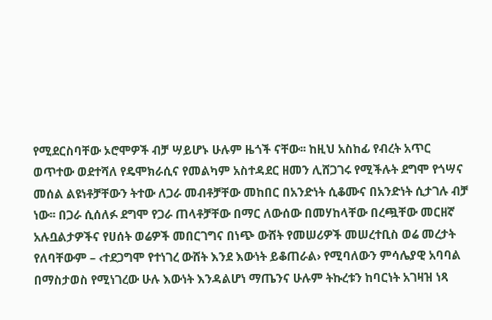የሚደርስባቸው ኦሮሞዎች ብቻ ሣይሆኑ ሁሉም ዜጎች ናቸው፡፡ ከዚህ አስከፊ የብረት አጥር ወጥተው ወደተሻለ የዴሞክራሲና የመልካም አስተዳደር ዘመን ሊሸጋገሩ የሚችሉት ደግሞ የጎሣና መሰል ልዩነቶቻቸውን ትተው ለጋራ መብቶቻቸው መከበር በአንድነት ሲቆሙና በአንድነት ሲታገሉ ብቻ ነው፡፡ በጋራ ሲሰለፉ ደግሞ የጋራ ጠላቶቻቸው በማር ለውሰው በመሃከላቸው በረጯቸው መርዘኛ አሉቧልታዎችና የሀሰት ወሬዎች መበርገግና በነጭ ውሸት የመሠሪዎች መሠረተቢስ ወሬ መረታት የለባቸውም – ‹ተደጋግሞ የተነገረ ውሸት እንደ እውነት ይቆጠራል› የሚባለውን ምሳሌያዊ አባባል በማስታወስ የሚነገረው ሁሉ እውነት እንዳልሆነ ማጤንና ሁሉም ትኩረቱን ከባርነት አገዛዝ ነጻ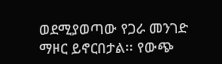ወደሚያወጣው የጋራ መንገድ ማዞር ይኖርበታል፡፡ የውጭ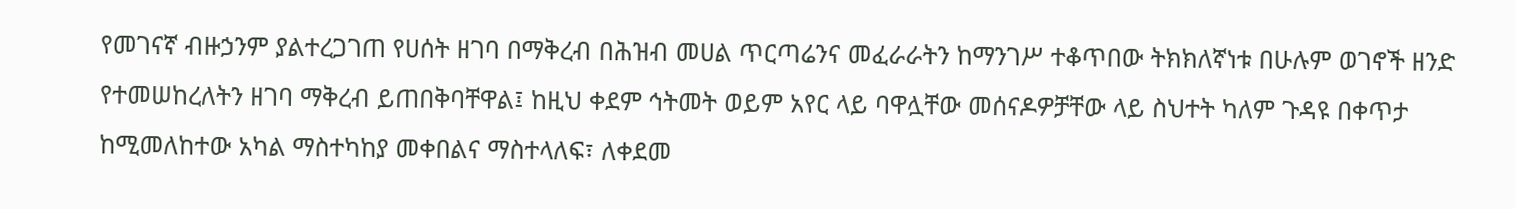የመገናኛ ብዙኃንም ያልተረጋገጠ የሀሰት ዘገባ በማቅረብ በሕዝብ መሀል ጥርጣሬንና መፈራራትን ከማንገሥ ተቆጥበው ትክክለኛነቱ በሁሉም ወገኖች ዘንድ የተመሠከረለትን ዘገባ ማቅረብ ይጠበቅባቸዋል፤ ከዚህ ቀደም ኅትመት ወይም አየር ላይ ባዋሏቸው መሰናዶዎቻቸው ላይ ስህተት ካለም ጉዳዩ በቀጥታ ከሚመለከተው አካል ማስተካከያ መቀበልና ማስተላለፍ፣ ለቀደመ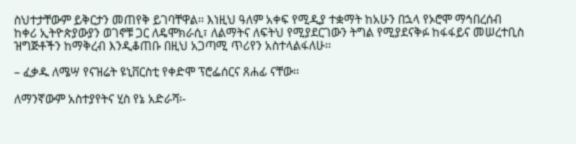ስህተታቸውም ይቅርታን መጠየቅ ይገባቸዋል፡፡ እነዚህ ዓለም አቀፍ የሚዲያ ተቋማት ከአሁን በኋላ የኦሮሞ ማኅበረሰብ ከቀሪ ኢትዮጵያውያን ወገኖቹ ጋር ለዴሞክራሲ፣ ለልማትና ለፍትህ የሚያደርገውን ትግል የሚያደናቅፉ ከፋፋይና መሠረተቢስ ዝግጅቶችን ከማቅረብ እንዲቆጠቡ በዚህ አጋጣሚ ጥሪየን አስተላልፋለሁ፡፡

– ፈቃዱ ለሜሣ የናዝሬት ዩኒቨርስቲ የቀድሞ ፕሮፌሰርና ጸሐፊ ናቸው፡፡

ለማንኛውም አስተያየትና ሂስ የኔ አድራሻ፡-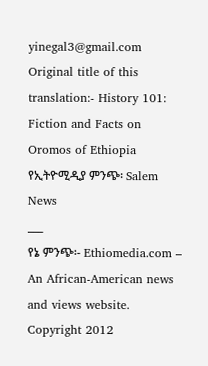yinegal3@gmail.com
Original title of this translation:- History 101: Fiction and Facts on Oromos of Ethiopia
የኢትዮሚዲያ ምንጭ፡ Salem News
___
የኔ ምንጭ፡- Ethiomedia.com – An African-American news and views website.
Copyright 2012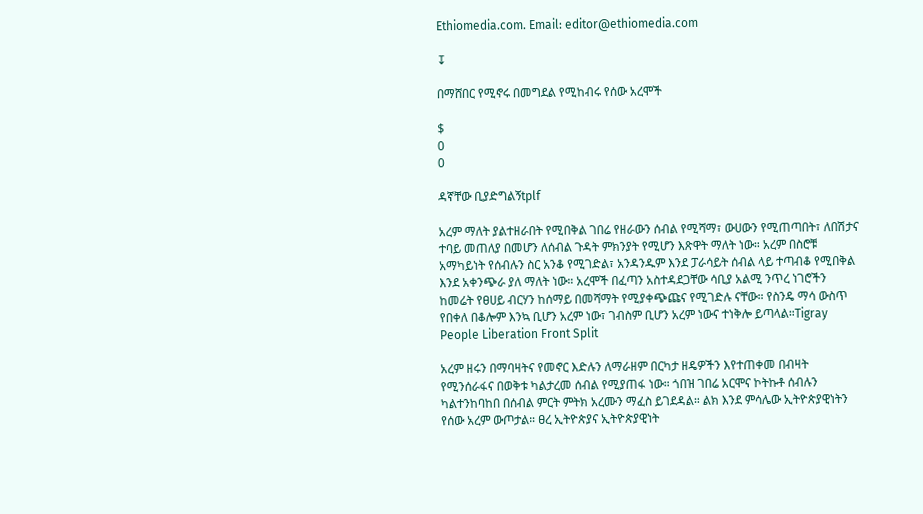Ethiomedia.com. Email: editor@ethiomedia.com

↧

በማሸበር የሚኖሩ በመግደል የሚከብሩ የሰው አረሞች

$
0
0

ዳኛቸው ቢያድግልኝtplf

አረም ማለት ያልተዘራበት የሚበቅል ገበሬ የዘራውን ሰብል የሚሻማ፣ ውሀውን የሚጠጣበት፣ ለበሽታና ተባይ መጠለያ በመሆን ለሰብል ጉዳት ምክንያት የሚሆን እጽዋት ማለት ነው። አረም በስሮቹ አማካይነት የሰብሉን ስር አንቆ የሚገድል፣ አንዳንዱም እንደ ፓራሳይት ሰብል ላይ ተጣብቆ የሚበቅል እንደ አቀንጭራ ያለ ማለት ነው። አረሞች በፈጣን አስተዳደጋቸው ሳቢያ አልሚ ንጥረ ነገሮችን ከመሬት የፀሀይ ብርሃን ከሰማይ በመሻማት የሚያቀጭጩና የሚገድሉ ናቸው። የስንዴ ማሳ ውስጥ የበቀለ በቆሎም እንኳ ቢሆን አረም ነው፣ ገብስም ቢሆን አረም ነውና ተነቅሎ ይጣላል።Tigray People Liberation Front Split

አረም ዘሩን በማባዛትና የመኖር እድሉን ለማራዘም በርካታ ዘዴዎችን እየተጠቀመ በብዛት የሚንሰራፋና በወቅቱ ካልታረመ ሰብል የሚያጠፋ ነው። ጎበዝ ገበሬ አርሞና ኮትኩቶ ሰብሉን ካልተንከባከበ በሰብል ምርት ምትክ አረሙን ማፈስ ይገደዳል። ልክ እንደ ምሳሌው ኢትዮጵያዊነትን የሰው አረም ውጦታል። ፀረ ኢትዮጵያና ኢትዮጵያዊነት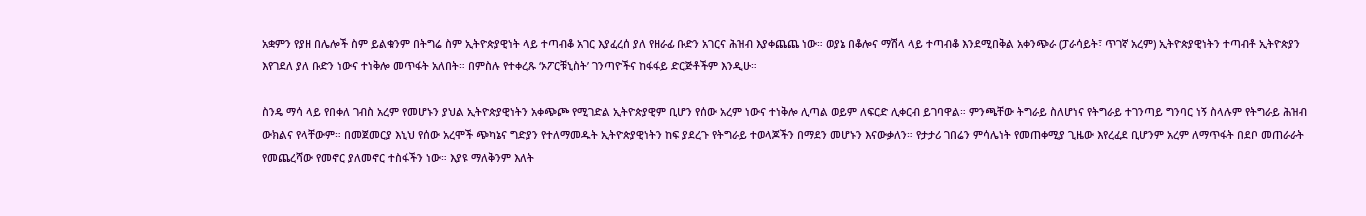አቋምን የያዘ በሌሎች ስም ይልቁንም በትግሬ ስም ኢትዮጵያዊነት ላይ ተጣብቆ አገር እያፈረሰ ያለ የዘራፊ ቡድን አገርና ሕዝብ እያቀጨጨ ነው። ወያኔ በቆሎና ማሽላ ላይ ተጣብቆ እንደሚበቅል አቀንጭራ (ፓራሳይት፣ ጥገኛ አረም) ኢትዮጵያዊነትን ተጣብቶ ኢትዮጵያን እየገደለ ያለ ቡድን ነውና ተነቅሎ መጥፋት አለበት። በምስሉ የተቀረጹ ‘ኦፖርቹኒስት’ ገንጣዮችና ከፋፋይ ድርጅቶችም እንዲሁ።

ስንዴ ማሳ ላይ የበቀለ ገብስ አረም የመሆኑን ያህል ኢትዮጵያዊነትን አቀጭጮ የሚገድል ኢትዮጵያዊም ቢሆን የሰው አረም ነውና ተነቅሎ ሊጣል ወይም ለፍርድ ሊቀርብ ይገባዋል። ምንጫቸው ትግራይ ስለሆነና የትግራይ ተገንጣይ ግንባር ነኝ ስላሉም የትግራይ ሕዝብ ውክልና የላቸውም። በመጀመርያ እኒህ የሰው አረሞች ጭካኔና ግድያን የተለማመዱት ኢትዮጵያዊነትን ከፍ ያደረጉ የትግራይ ተወላጆችን በማደን መሆኑን እናውቃለን። የታታሪ ገበሬን ምሳሌነት የመጠቀሚያ ጊዜው እየረፈደ ቢሆንም አረም ለማጥፋት በደቦ መጠራራት የመጨረሻው የመኖር ያለመኖር ተስፋችን ነው። እያዩ ማለቅንም እለት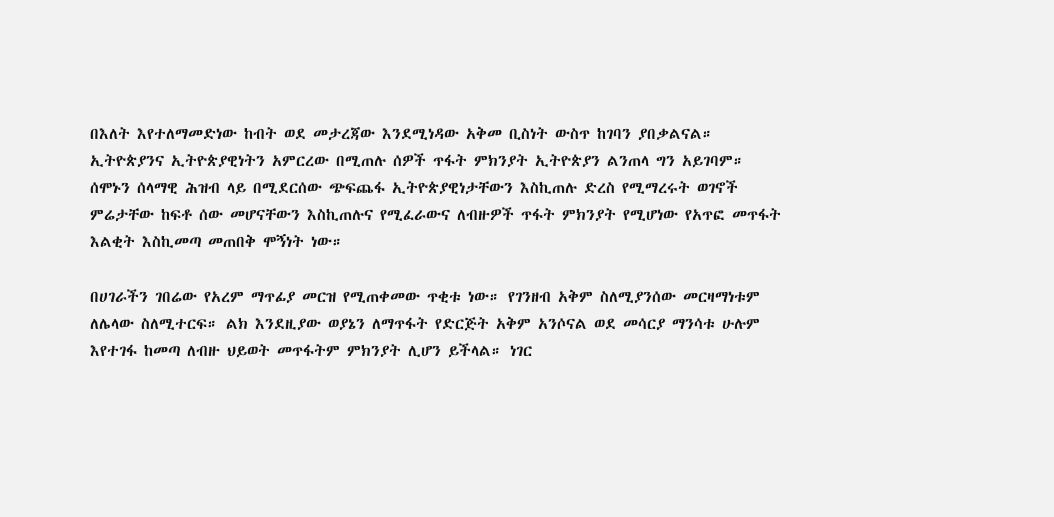በእለት እየተለማመድነው ከብት ወደ መታረጃው እንደሚነዳው አቅመ ቢስነት ውስጥ ከገባን ያበቃልናል። ኢትዮጵያንና ኢትዮጵያዊነትን አምርረው በሚጠሉ ሰዎች ጥፋት ምክንያት ኢትዮጵያን ልንጠላ ግን አይገባም። ሰሞኑን ሰላማዊ ሕዝብ ላይ በሚደርሰው ጭፍጨፋ ኢትዮጵያዊነታቸውን እስኪጠሉ ድረስ የሚማረሩት ወገኖች ምሬታቸው ከፍቶ ሰው መሆናቸውን እስኪጠሉና የሚፈራውና ለብዙዎች ጥፋት ምክንያት የሚሆነው የአጥፎ መጥፋት እልቂት እስኪመጣ መጠበቅ ሞኝነት ነው።

በሀገራችን ገበሬው የአረም ማጥፊያ መርዝ የሚጠቀመው ጥቂቱ ነው። የገንዘብ አቅም ስለሚያንሰው መርዛማነቱም ለሌላው ስለሚተርፍ። ልክ እንደዚያው ወያኔን ለማጥፋት የድርጅት አቅም አንሶናል ወደ መሳርያ ማንሳቱ ሁሉም እየተገፋ ከመጣ ለብዙ ህይወት መጥፋትም ምክንያት ሊሆን ይችላል። ነገር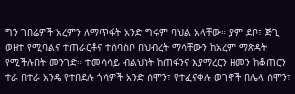ግን ገበሬዎች አረምን ለማጥፋት አንድ ግሩም ባህል አላቸው። ያም ደቦ፣ ጅጊ ወዘተ የሚባልና ተጠራርቶና ተሰባስቦ በህብረት ማሳቸውን ከአረም ማጽዳት የሚችሉበት መንገድ። ተመሳሳይ ብልህነት ከጠፋንና እያማረርን ዘመን ከቆጠርን ተራ በተራ አንዴ የተበደሉ ጎሳዎች አንድ ሰሞን፣ የተፈናቀሉ ወገኖች በሌላ ሰሞን፣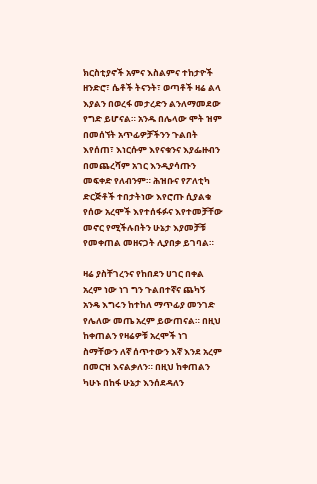ክርስቲያኖች አምና እስልምና ተከታዮች ዘንድሮ፣ ሴቶች ትናንት፣ ወጣቶች ዛሬ ልላ እያልን በወረፋ መታረድን ልንለማመደው የግድ ይሆናል። አንዱ በሌላው ሞት ዝም በመሰኘት አጥፊዎቻችንን ጉልበት እየሰጠ፣ እነርሱም እየናቁንና እያፌዙብን በመጨረሻም አገር እንዲያሳጡን መፍቀድ የለብንም። ሕዝቡና የፖለቲካ ድርጅቶች ተበታትነው እየሮጡ ሲያልቁ የሰው አረሞች እየተሰፋፉና እየተመቻቸው መኖር የሚችሉበትን ሁኔታ እያመቻቹ የመቀጠል መዘናጋት ሊያበቃ ይገባል።

ዛሬ ያስቸገረንና የከበደን ሀገር በቀል አረም ነው ነገ ግን ጉልበተኛና ጨካኝ አንዴ እግሩን ከተከለ ማጥፊያ መንገድ የሌለው መጤ አረም ይውጠናል። በዚህ ከቀጠልን የዛሬዎቹ አረሞች ነገ ስማቸውን ለኛ ሰጥተውን እኛ እንደ አረም በመርዝ እናልቃለን። በዚህ ከቀጠልን ካሁኑ በከፋ ሁኔታ እንሰደዳለን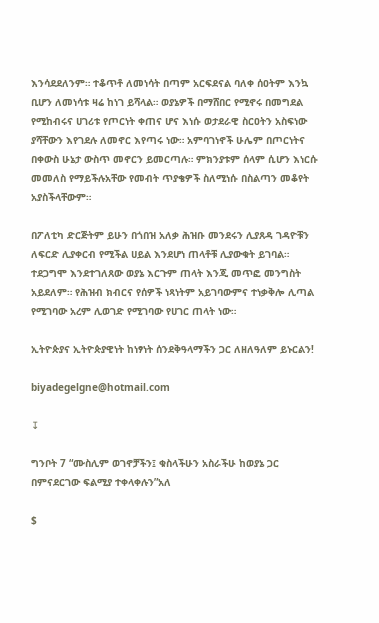እንሳደደለንም። ተቆጥቶ ለመነሳት በጣም አርፍደናል ባለቀ ሰዐትም እንኳ ቢሆን ለመነሳቱ ዛሬ ከነገ ይሻላል። ወያኔዎች በማሸበር የሚኖሩ በመግደል የሚከብሩና ሀገሪቱ የጦርነት ቀጠና ሆና እነሱ ወታደራዊ ስርዐትን አስፍነው ያሻቸውን እየገደሉ ለመኖር እየጣሩ ነው። አምባገነኖች ሁሌም በጦርነትና በቀውስ ሁኔታ ውስጥ መኖርን ይመርጣሉ። ምክንያቱም ሰላም ሲሆን እነርሱ መመለስ የማይችሉአቸው የመብት ጥያቄዎች ስለሚነሱ በስልጣን መቆየት አያስችላቸውም።

በፖለቲካ ድርጅትም ይሁን በጎበዝ አለቃ ሕዝቡ መንደሩን ሊያጸዳ ገዳዮቹን ለፍርድ ሊያቀርብ የሚችል ሀይል እንደሆነ ጠላቶቹ ሊያውቁት ይገባል። ተደጋግሞ እንደተገለጸው ወያኔ እርጉም ጠላት እንጂ መጥፎ መንግስት አይደለም። የሕዝብ ክብርና የሰዎች ነጻነትም አይገባውምና ተነቃቅሎ ሊጣል የሚገባው አረም ሊወገድ የሚገባው የሀገር ጠላት ነው።

ኢትዮጵያና ኢትዮጵያዊነት ከነፃነት ሰንደቅዓላማችን ጋር ለዘለዓለም ይኑርልን!

biyadegelgne@hotmail.com

↧

ግንቦት 7 “ሙስሊም ወገኖቻችን፤ ቁስላችሁን አስራችሁ ከወያኔ ጋር በምናደርገው ፍልሚያ ተቀላቀሉን”አለ

$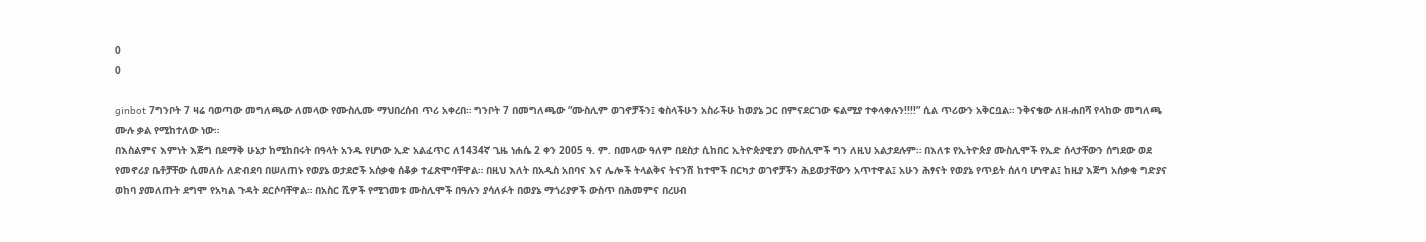0
0

ginbot 7ግንቦት 7 ዛሬ ባወጣው መግለጫው ለመላው የሙስሊሙ ማህበረሰብ ጥሪ አቀረበ። ግንቦት 7 በመግለጫው “ሙስሊም ወገኖቻችን፤ ቁስላችሁን አስራችሁ ከወያኔ ጋር በምናደርገው ፍልሚያ ተቀላቀሉን!!!!” ሲል ጥሪውን አቅርቧል። ንቅናቄው ለዘ-ሐበሻ የላከው መግለጫ ሙሉ ቃል የሚከተለው ነው።
በእስልምና እምነት እጅግ በደማቅ ሁኔታ ከሚከበሩት በዓላት አንዱ የሆነው ኢድ አልፈጥር ለ1434ኛ ጊዜ ነሐሴ 2 ቀን 2005 ዓ. ም. በመላው ዓለም በደስታ ሲከበር ኢትዮጵያዊያን ሙስሊሞች ግን ለዚህ አልታደሉም። በእለቱ የኢትዮጵያ ሙስሊሞች የኢድ ሰላታቸውን ሰግደው ወደ የመኖሪያ ቤቶቻቸው ሲመለሱ ለድብደባ በሠለጠኑ የወያኔ ወታደሮች አሰቃቂ ሰቆቃ ተፈጽሞባቸዋል። በዚህ እለት በአዲስ አበባና እና ሌሎች ትላልቅና ትናንሽ ከተሞች በርካታ ወገኖቻችን ሕይወታቸውን አጥተዋል፤ አሁን ሕፃናት የወያኔ የጥይት ሰለባ ሆነዋል፤ ከዚያ እጅግ አሰቃቂ ግድያና ወከባ ያመለጡት ደግሞ የአካል ጉዳት ደርሶባቸዋል። በአስር ሺዎች የሚገመቱ ሙስሊሞች በዓሉን ያሳለፉት በወያኔ ማጎሪያዎች ውስጥ በሕመምና በረሀብ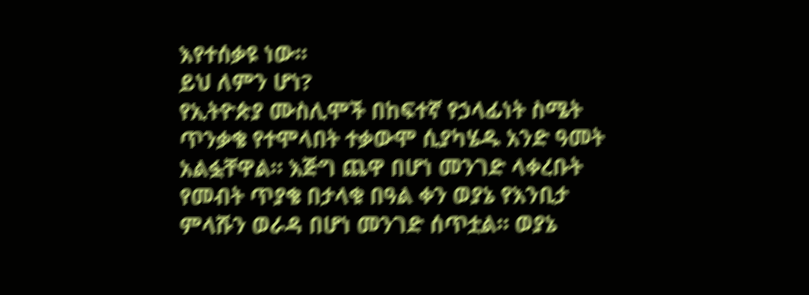እየተሰቃዩ ነው።
ይህ ለምን ሆነ?
የኢትዮጵያ ሙስሊሞች በከፍተኛ የኃላፊነት ስሜት ጥንቃቄ የተሞላበት ተቃውሞ ሲያካሄዱ አንድ ዓመት አልፏቸዋል። እጅግ ጨዋ በሆነ መንገድ ላቀረቡት የመብት ጥያቄ በታላቁ በዓል ቀን ወያኔ የእንቢታ ምላሹን ወራዳ በሆነ መንገድ ሰጥቷል። ወያኔ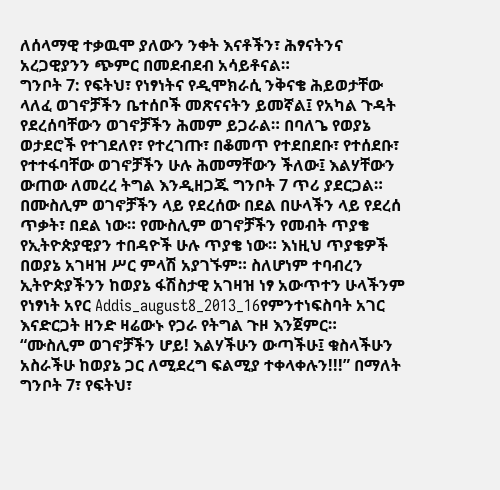ለሰላማዊ ተቃዉሞ ያለውን ንቀት እናቶችን፣ ሕፃናትንና አረጋዊያንን ጭምር በመደብደብ አሳይቶናል።
ግንቦት 7: የፍትህ፣ የነፃነትና የዲሞክራሲ ንቅናቄ ሕይወታቸው ላለፈ ወገኖቻችን ቤተሰቦች መጽናናትን ይመኛል፤ የአካል ጉዳት የደረሰባቸውን ወገኖቻችን ሕመም ይጋራል። በባለጌ የወያኔ ወታደሮች የተገደለየ፣ የተረገጡ፣ በቆመጥ የተደበደቡ፣ የተሰደቡ፣ የተተፋባቸው ወገኖቻችን ሁሉ ሕመማቸውን ችለው፤ እልሃቸውን ውጠው ለመረረ ትግል እንዲዘጋጁ ግንቦት 7 ጥሪ ያደርጋል።
በሙስሊም ወገኖቻችን ላይ የደረሰው በደል በሁላችን ላይ የደረሰ ጥቃት፣ በደል ነው። የሙስሊም ወገኖቻችን የመብት ጥያቄ የኢትዮጵያዊያን ተበዳዮች ሁሉ ጥያቄ ነው። እነዚህ ጥያቄዎች በወያኔ አገዛዝ ሥር ምላሽ አያገኙም። ስለሆነም ተባብረን ኢትዮጵያችንን ከወያኔ ፋሽስታዊ አገዛዝ ነፃ አውጥተን ሁላችንም የነፃነት አየር Addis_august8_2013_16የምንተነፍስባት አገር እናድርጋት ዘንድ ዛሬውኑ የጋራ የትግል ጉዞ እንጀምር።
“ሙስሊም ወገኖቻችን ሆይ! እልሃችሁን ውጣችሁ፤ ቁስላችሁን አስራችሁ ከወያኔ ጋር ለሚደረግ ፍልሚያ ተቀላቀሉን!!!” በማለት ግንቦት 7፣ የፍትህ፣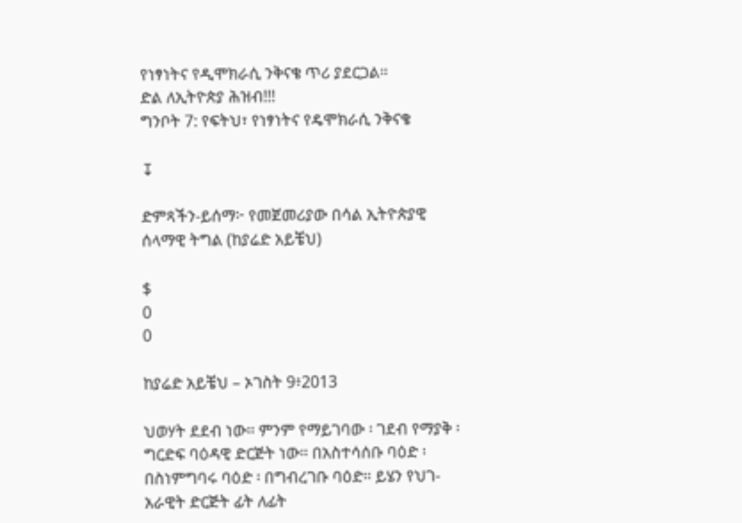የነፃነትና የዲሞክራሲ ንቅናቄ ጥሪ ያደርጋል።
ድል ለኢትዮጵያ ሕዝብ!!!
ግንቦት 7: የፍትህ፣ የነፃነትና የዴሞክራሲ ንቅናቄ

↧

ድምጻችን-ይሰማ፦ የመጀመሪያው በሳል ኢትዮጵያዊ ሰላማዊ ትግል (ከያሬድ አይቼህ)

$
0
0

ከያሬድ አይቼህ – ኦገስት 9፥2013

ህወሃት ደደብ ነው። ምንም የማይገባው ፡ ገደብ የማያቅ ፡ ግርድፍ ባዕዳዊ ድርጅት ነው። በአስተሳሰቡ ባዕድ ፡ በስነምግባሩ ባዕድ ፡ በግብረገቡ ባዕድ። ይሄን የህገ-አራዊት ድርጅት ፊት ለፊት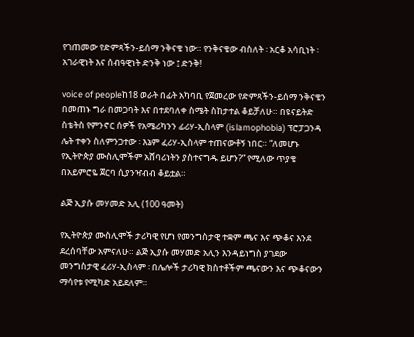የገጠመው የድምጻችን-ይሰማ ንቅናቄ ነው። የንቅናቄው ብስለት ፡ አርቆ አሳቢነት ፡ አገራዊነት እና ሰብዓዊነት ድንቅ ነው ፤ ድንቅ!

voice of peopleከ18 ወራት በፊት አካባቢ የጀመረው የድምጻችን-ይሰማ ንቅናቄን በመጠኑ ግራ በመጋባት እና በተደባለቀ ስሜት ስከታተል ቆይቻለሁ። በዩናይትድ ስቴትስ የምንኖር ሰዎች የአሜሪካንን ፊሪሃ-ኢስላም (islamophobia) ፕሮፓጋንዳ ሌት ተቀን ስለምንጋተው ፡ እኔም ፈሪሃ-ኢስላም ተጠናውቶኝ ነበር። “ለመሆኑ የኢትዮጵያ ሙስሊሞችም አሸባሪነትን ያስተናግዱ ይሆን?” የሚለው ጥያቄ በአይምሮዬ ጀርባ ሲያንዣብብ ቆይቷል።

ልጅ ኢያሱ መሃመድ አሊ (100 ዓመት)

የኢትዮጵያ ሙስሊሞች ታሪካዊ የሆነ የመንግስታዊ ተቋም ጫና እና ጭቆና እንደ ደረሰባቸው አምናለሁ። ልጅ ኢያሱ መሃመድ አሊን እንዳይነግስ ያገደው መንግስታዊ ፈሪሃ-ኢስላም ፡ በሌሎች ታሪካዊ ክስተቶችም ጫናውን እና ጭቆናውን ማሳየቱ የሚካድ አይደለም።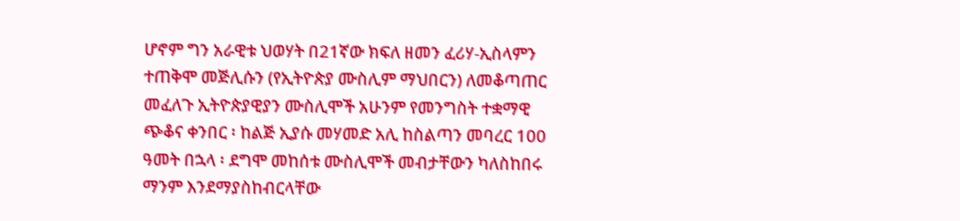ሆኖም ግን አራዊቱ ህወሃት በ21ኛው ክፍለ ዘመን ፈሪሃ-ኢስላምን ተጠቅሞ መጅሊሱን (የኢትዮጵያ ሙስሊም ማህበርን) ለመቆጣጠር መፈለጉ ኢትዮጵያዊያን ሙስሊሞች አሁንም የመንግስት ተቋማዊ ጭቆና ቀንበር ፡ ከልጅ ኢያሱ መሃመድ አሊ ከስልጣን መባረር 100 ዓመት በኋላ ፡ ደግሞ መከሰቱ ሙስሊሞች መብታቸውን ካለስከበሩ ማንም እንደማያስከብርላቸው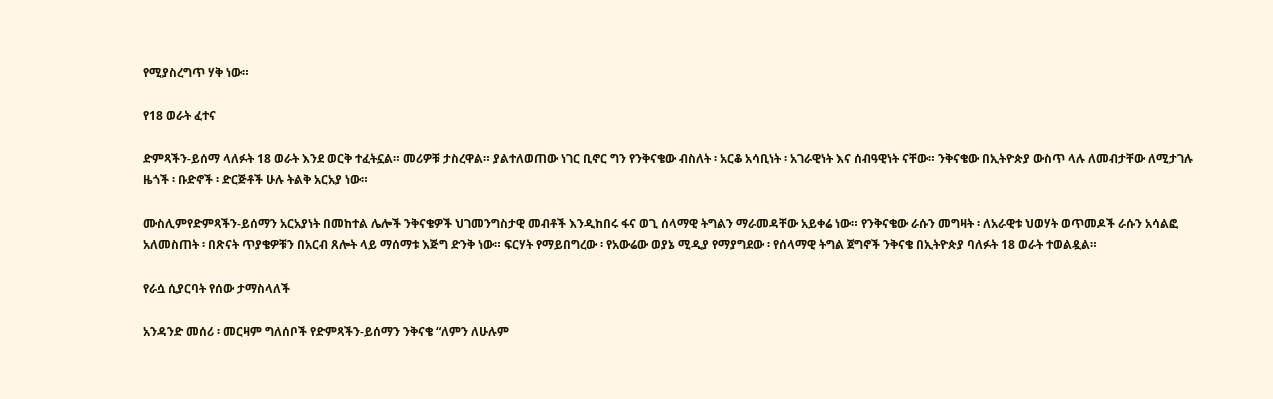የሚያስረግጥ ሃቅ ነው።

የ18 ወራት ፈተና

ድምጻችን-ይሰማ ላለፉት 18 ወራት እንደ ወርቅ ተፈትኗል። መሪዎቹ ታስረዋል። ያልተለወጠው ነገር ቢኖር ግን የንቅናቄው ብስለት ፡ አርቆ አሳቢነት ፡ አገራዊነት እና ሰብዓዊነት ናቸው። ንቅናቄው በኢትዮጵያ ውስጥ ላሉ ለመብታቸው ለሚታገሉ ዜጎች ፡ ቡድኖች ፡ ድርጅቶች ሁሉ ትልቅ አርአያ ነው።

ሙስሊምየድምጻችን-ይሰማን አርአያነት በመከተል ሌሎች ንቅናቄዎች ህገመንግስታዊ መብቶች እንዲከበሩ ፋና ወጊ ሰላማዊ ትግልን ማራመዳቸው አይቀሬ ነው። የንቅናቄው ራሱን መግዛት ፡ ለአራዊቱ ህወሃት ወጥመዶች ራሱን አሳልፎ አለመስጠት ፡ በጽናት ጥያቄዎቹን በአርብ ጸሎት ላይ ማሰማቱ እጅግ ድንቅ ነው። ፍርሃት የማይበግረው ፡ የአውሬው ወያኔ ሚዲያ የማያግደው ፡ የሰላማዊ ትግል ጀግኖች ንቅናቄ በኢትዮጵያ ባለፉት 18 ወራት ተወልዷል።

የራሷ ሲያርባት የሰው ታማስላለች

አንዳንድ መሰሪ ፡ መርዛም ግለሰቦች የድምጻችን-ይሰማን ንቅናቄ “ለምን ለሁሉም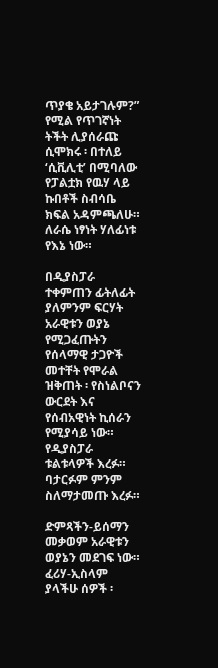ጥያቄ አይታገሉም?” የሚል የጥገኛነት ትችት ሊያሰራጩ ሲሞክሩ ፡ በተለይ ‘ሲቪሊቲ’ በሚባለው የፓልቷክ የዉሃ ላይ ኩበቶች ስብሳቤ ክፍል አዳምጫለሁ። ለራሴ ነፃነት ሃለፊነቱ የእኔ ነው።

በዲያስፓራ ተቀምጠን ፊትለፊት ያለምንም ፍርሃት አራዊቱን ወያኔ የሚጋፈጡትን የሰላማዊ ታጋዮች መተቸት የሞራል ዝቅጠት ፡ የስነልቦናን ውርደት እና የሰብአዊነት ኪሰራን የሚያሳይ ነው። የዲያስፓራ ቱልቱላዎች እረፉ። ባታርፉም ምንም ስለማታመጡ እረፉ።

ድምጻችን-ይሰማን መቃወም አራዊቱን ወያኔን መደገፍ ነው። ፈሪሃ-ኢስላም ያላችሁ ሰዎች ፡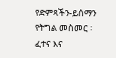የድምጻችን-ይሰማን የትግል መስመር ፡ ፈተና እና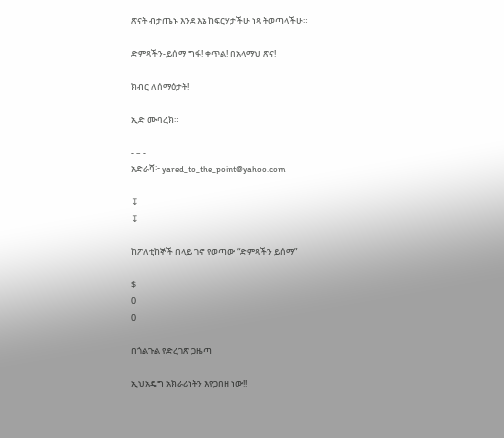ጽናት ብታጤኑ እንደ እኔ ከፍርሃታችሁ ነጻ ትወጣላችሁ።

ድምጻችን-ይሰማ ግፋ! ቀጥል! በአላማህ ጽና!

ክብር ለሰማዕታት!

ኢድ ሙባረክ።

- – -
አድራሻ፦ yared_to_the_point@yahoo.com

↧
↧

ከፖለቲከኞች በላይ ገኖ የወጣው “ድምጻችን ይሰማ”

$
0
0

በጎልጉል የድረገጽ ጋዜጣ

ኢህአዴግ አክራሪነትን እየጋበዘ ነው!!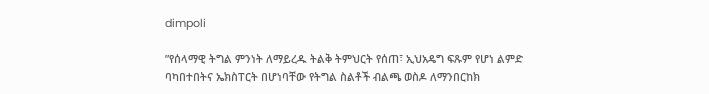dimpoli

”የሰላማዊ ትግል ምንነት ለማይረዱ ትልቅ ትምህርት የሰጠ፣ ኢህአዴግ ፍጹም የሆነ ልምድ ባካበተበትና ኤክስፐርት በሆነባቸው የትግል ስልቶች ብልጫ ወስዶ ለማንበርከክ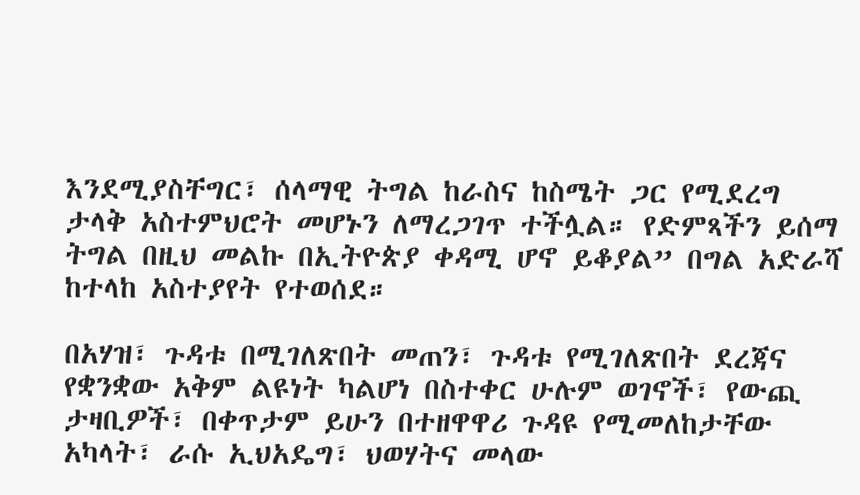እንደሚያስቸግር፣ ሰላማዊ ትግል ከራስና ከስሜት ጋር የሚደረግ ታላቅ አስተምህሮት መሆኑን ለማረጋገጥ ተችሏል። የድምጻችን ይሰማ ትግል በዚህ መልኩ በኢትዮጵያ ቀዳሚ ሆኖ ይቆያል” በግል አድራሻ ከተላከ አስተያየት የተወሰደ።

በአሃዝ፣ ጉዳቱ በሚገለጽበት መጠን፣ ጉዳቱ የሚገለጽበት ደረጃና የቋንቋው አቅም ልዩነት ካልሆነ በስተቀር ሁሉም ወገኖች፣ የውጪ ታዛቢዎች፣ በቀጥታም ይሁን በተዘዋዋሪ ጉዳዩ የሚመለከታቸው አካላት፣ ራሱ ኢህአዴግ፣ ህወሃትና መላው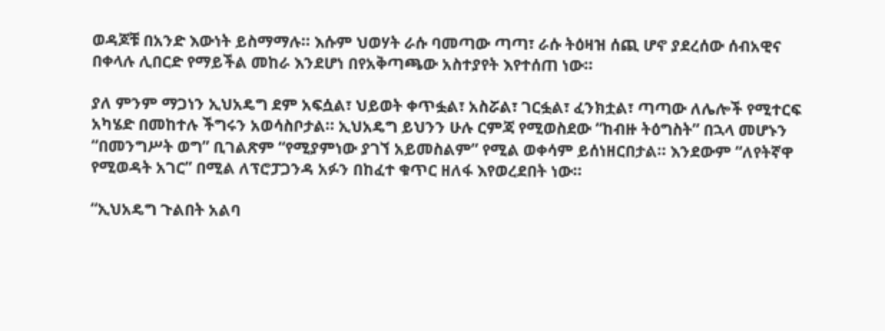ወዳጆቹ በአንድ እውነት ይስማማሉ። እሱም ህወሃት ራሱ ባመጣው ጣጣ፣ ራሱ ትዕዛዝ ሰጪ ሆኖ ያደረሰው ሰብአዊና በቀላሉ ሊበርድ የማይችል መከራ እንደሆነ በየአቅጣጫው አስተያየት እየተሰጠ ነው።

ያለ ምንም ማጋነን ኢህአዴግ ደም አፍሷል፣ ህይወት ቀጥፏል፣ አስሯል፣ ገርፏል፣ ፈንክቷል፣ ጣጣው ለሌሎች የሚተርፍ አካሄድ በመከተሉ ችግሩን አወሳስቦታል። ኢህአዴግ ይህንን ሁሉ ርምጃ የሚወስደው “ከብዙ ትዕግስት” በኋላ መሆኑን “በመንግሥት ወግ” ቢገልጽም “የሚያምነው ያገኘ አይመስልም” የሚል ወቀሳም ይሰነዘርበታል። እንደውም “ለየትኛዋ የሚወዳት አገር” በሚል ለፕሮፓጋንዳ አፉን በከፈተ ቁጥር ዘለፋ እየወረደበት ነው።

“ኢህአዴግ ጉልበት አልባ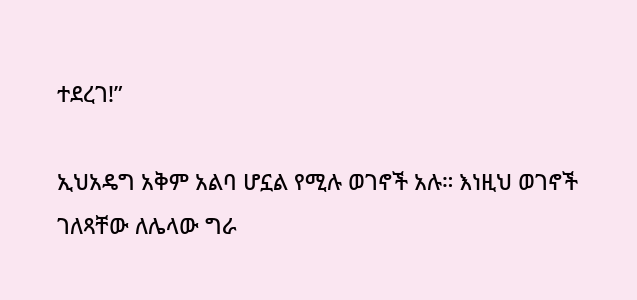ተደረገ!”

ኢህአዴግ አቅም አልባ ሆኗል የሚሉ ወገኖች አሉ። እነዚህ ወገኖች ገለጻቸው ለሌላው ግራ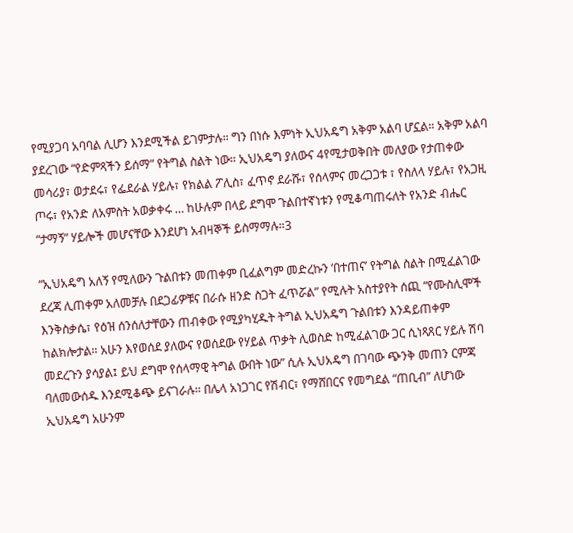የሚያጋባ አባባል ሊሆን እንደሚችል ይገምታሉ። ግን በነሱ እምነት ኢህአዴግ አቅም አልባ ሆኗል። አቅም አልባ ያደረገው “የድምጻችን ይሰማ” የትግል ስልት ነው። ኢህአዴግ ያለውና 4የሚታወቅበት መለያው የታጠቀው መሳሪያ፣ ወታደሩ፣ የፌደራል ሃይሉ፣ የክልል ፖሊስ፣ ፈጥኖ ደራሹ፣ የሰላምና መረጋጋቱ ፣ የስለላ ሃይሉ፣ የአጋዚ ጦሩ፣ የአንድ ለአምስት አወቃቀሩ … ከሁሉም በላይ ደግሞ ጉልበተኛነቱን የሚቆጣጠሩለት የአንድ ብሔር “ታማኝ” ሃይሎች መሆናቸው እንደሆነ አብዛኞች ይስማማሉ።3

“ኢህአዴግ አለኝ የሚለውን ጉልበቱን መጠቀም ቢፈልግም መድረኩን ‘በተጠና’ የትግል ስልት በሚፈልገው ደረጃ ሊጠቀም አለመቻሉ በደጋፊዎቹና በራሱ ዘንድ ስጋት ፈጥሯል” የሚሉት አስተያየት ሰጪ “የሙስሊሞች እንቅስቃሴ፣ የዕዝ ሰንሰለታቸውን ጠብቀው የሚያካሂዱት ትግል ኢህአዴግ ጉልበቱን እንዳይጠቀም ከልክሎታል። አሁን እየወሰደ ያለውና የወሰደው የሃይል ጥቃት ሊወስድ ከሚፈልገው ጋር ሲነጻጸር ሃይሉ ሽባ መደረጉን ያሳያል፤ ይህ ደግሞ የሰላማዊ ትግል ውበት ነው” ሲሉ ኢህአዴግ በገባው ጭንቅ መጠን ርምጃ ባለመውሰዱ እንደሚቆጭ ይናገራሉ። በሌላ አነጋገር የሽብር፣ የማሸበርና የመግደል “ጠቢብ” ለሆነው ኢህአዴግ አሁንም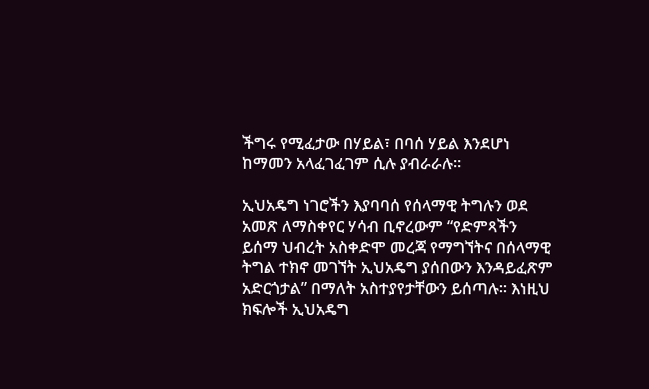ችግሩ የሚፈታው በሃይል፣ በባሰ ሃይል እንደሆነ ከማመን አላፈገፈገም ሲሉ ያብራራሉ።

ኢህአዴግ ነገሮችን እያባባሰ የሰላማዊ ትግሉን ወደ አመጽ ለማስቀየር ሃሳብ ቢኖረውም “የድምጻችን ይሰማ ህብረት አስቀድሞ መረጃ የማግኘትና በሰላማዊ ትግል ተክኖ መገኘት ኢህአዴግ ያሰበውን እንዳይፈጽም አድርጎታል” በማለት አስተያየታቸውን ይሰጣሉ። እነዚህ ክፍሎች ኢህአዴግ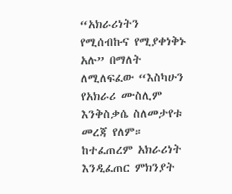“አክራሪነትን የሚሰብኩና የሚያቀነቅኑ አሉ” በማለት ለሚለፍፈው “እስካሁን የአክራሪ ሙስሊም እንቅስቃሴ ስለመታየቱ መረጃ የለም። ከተፈጠረም አክራሪነት እንዲፈጠር ምክንያት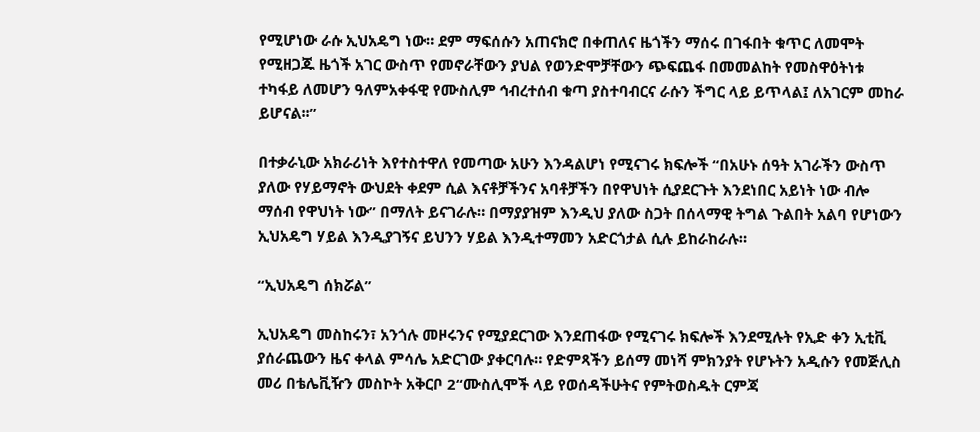የሚሆነው ራሱ ኢህአዴግ ነው። ደም ማፍሰሱን አጠናክሮ በቀጠለና ዜጎችን ማሰሩ በገፋበት ቁጥር ለመሞት የሚዘጋጁ ዜጎች አገር ውስጥ የመኖራቸውን ያህል የወንድሞቻቸውን ጭፍጨፋ በመመልከት የመስዋዕትነቱ ተካፋይ ለመሆን ዓለምአቀፋዊ የሙስሊም ኅብረተሰብ ቁጣ ያስተባብርና ራሱን ችግር ላይ ይጥላል፤ ለአገርም መከራ ይሆናል፡፡”

በተቃራኒው አክራሪነት እየተስተዋለ የመጣው አሁን እንዳልሆነ የሚናገሩ ክፍሎች “በአሁኑ ሰዓት አገራችን ውስጥ ያለው የሃይማኖት ውህደት ቀደም ሲል እናቶቻችንና አባቶቻችን በየዋህነት ሲያደርጉት እንደነበር አይነት ነው ብሎ ማሰብ የዋህነት ነው” በማለት ይናገራሉ። በማያያዝም እንዲህ ያለው ስጋት በሰላማዊ ትግል ጉልበት አልባ የሆነውን ኢህአዴግ ሃይል እንዲያገኝና ይህንን ሃይል እንዲተማመን አድርጎታል ሲሉ ይከራከራሉ።

“ኢህአዴግ ሰክሯል”

ኢህአዴግ መስከሩን፣ አንጎሉ መዞሩንና የሚያደርገው እንደጠፋው የሚናገሩ ክፍሎች እንደሚሉት የኢድ ቀን ኢቲቪ ያሰራጨውን ዜና ቀላል ምሳሌ አድርገው ያቀርባሉ። የድምጻችን ይሰማ መነሻ ምክንያት የሆኑትን አዲሱን የመጅሊስ መሪ በቴሌቪዥን መስኮት አቅርቦ 2“ሙስሊሞች ላይ የወሰዳችሁትና የምትወስዱት ርምጃ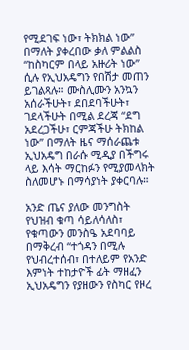የሚደገፍ ነው፣ ትክክል ነው” በማለት ያቀረበው ቃለ ምልልስ “ከስካርም በላይ አዙሪት ነው” ሲሉ የኢህአዴግን የበሽታ መጠን ይገልጻሉ። ሙስሊሙን አንኳን አሰራችሁት፣ ደበደባችሁት፣ ገደላችሁት በሚል ደረጃ “ደግ አደረጋችሁ፣ ርምጃችሁ ትክከል ነው” በማለት ዜና ማሰራጨቱ ኢህአዴግ በራሱ ሚዲያ በችግሩ ላይ እሳት ማርከፉን የሚያመላክት  ስለመሆኑ በማሳያነት ያቀርባሉ።

አንድ ጤና ያለው መንግስት የህዝብ ቁጣ ሳይለሳለስ፣ የቁጣውን መንስዔ አደባባይ በማቅረብ “ተጎዳን በሚሉ የህብረተሰብ፣ በተለይም የአንድ እምነት ተከታዮች ፊት ማዘፈን ኢህአዴግን የያዘውን የስካር የዞረ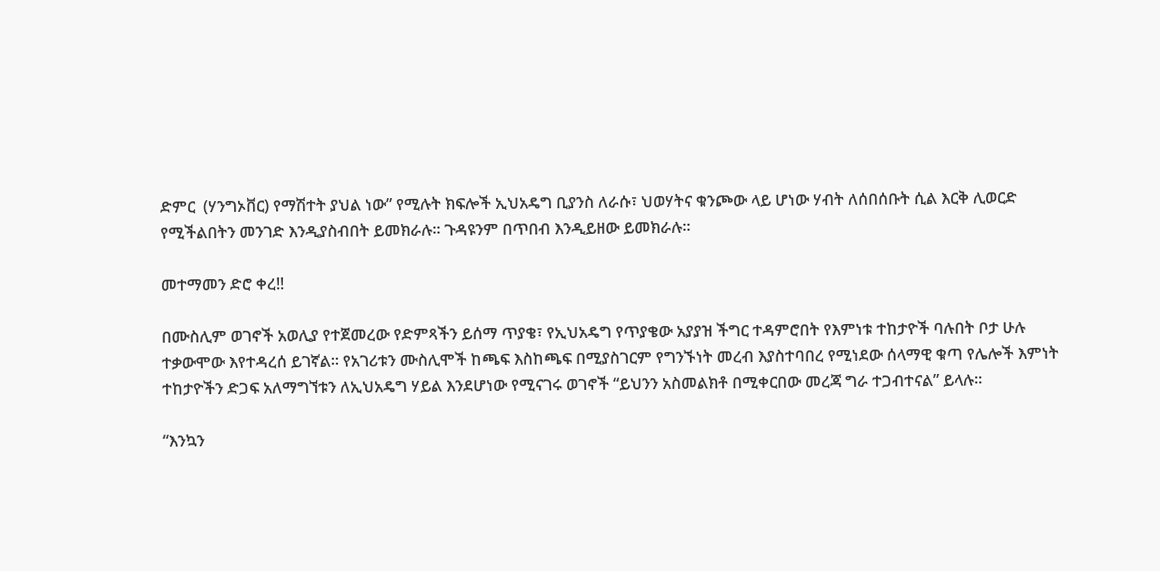ድምር  (ሃንግኦቨር) የማሽተት ያህል ነው” የሚሉት ክፍሎች ኢህአዴግ ቢያንስ ለራሱ፣ ህወሃትና ቁንጮው ላይ ሆነው ሃብት ለሰበሰቡት ሲል እርቅ ሊወርድ የሚችልበትን መንገድ እንዲያስብበት ይመክራሉ። ጉዳዩንም በጥበብ እንዲይዘው ይመክራሉ።

መተማመን ድሮ ቀረ!!

በሙስሊም ወገኖች አወሊያ የተጀመረው የድምጻችን ይሰማ ጥያቄ፣ የኢህአዴግ የጥያቄው አያያዝ ችግር ተዳምሮበት የእምነቱ ተከታዮች ባሉበት ቦታ ሁሉ ተቃውሞው እየተዳረሰ ይገኛል። የአገሪቱን ሙስሊሞች ከጫፍ እስከጫፍ በሚያስገርም የግንኙነት መረብ እያስተባበረ የሚነደው ሰላማዊ ቁጣ የሌሎች እምነት ተከታዮችን ድጋፍ አለማግኘቱን ለኢህአዴግ ሃይል እንደሆነው የሚናገሩ ወገኖች “ይህንን አስመልክቶ በሚቀርበው መረጃ ግራ ተጋብተናል” ይላሉ።

“እንኳን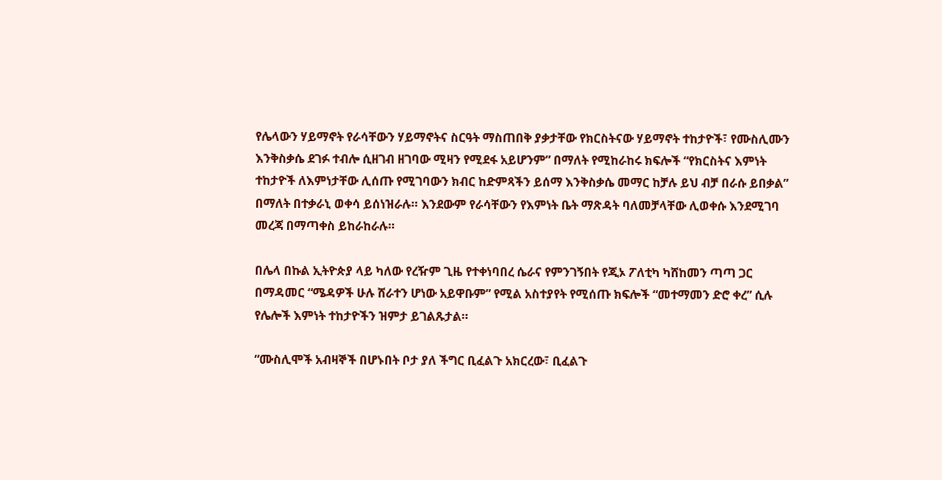የሌላውን ሃይማኖት የራሳቸውን ሃይማኖትና ስርዓት ማስጠበቅ ያቃታቸው የክርስትናው ሃይማኖት ተከታዮች፣ የሙስሊሙን እንቅስቃሴ ደገፉ ተብሎ ሲዘገብ ዘገባው ሚዛን የሚደፋ አይሆንም” በማለት የሚከራከሩ ክፍሎች “የክርስትና እምነት ተከታዮች ለእምነታቸው ሊሰጡ የሚገባውን ክብር ከድምጻችን ይሰማ እንቅስቃሴ መማር ከቻሉ ይህ ብቻ በራሱ ይበቃል” በማለት በተቃራኒ ወቀሳ ይሰነዝራሉ። እንደውም የራሳቸውን የእምነት ቤት ማጽዳት ባለመቻላቸው ሊወቀሱ እንደሚገባ መረጃ በማጣቀስ ይከራከራሉ።

በሌላ በኩል ኢትዮጵያ ላይ ካለው የረዥም ጊዜ የተቀነባበረ ሴራና የምንገኝበት የጂኦ ፖለቲካ ካሸከመን ጣጣ ጋር በማዳመር “ሜዳዎች ሁሉ ሸራተን ሆነው አይዋቡም” የሚል አስተያየት የሚሰጡ ክፍሎች “መተማመን ድሮ ቀረ” ሲሉ የሌሎች እምነት ተከታዮችን ዝምታ ይገልጹታል።

“ሙስሊሞች አብዛኞች በሆኑበት ቦታ ያለ ችግር ቢፈልጉ አክርረው፣ ቢፈልጉ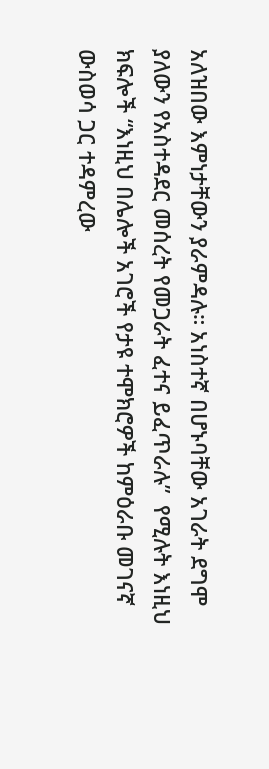አለዝበው እምነታቸውን ያራምዳሉ። አነስተኛ በሆኑባቸው አገራት ደግሞ ያለውን የአስተዳደር መሰረት የመጋራት ፈተና ይፈጥራሉ”  የሚሉት እነዚህ ክፍሎች “እነዚህ በሌሎች አገሮች የታዩ ተሞክሮዎች ከምዕራቡ መገናኛ ውስወሳ ጋር ተዳምረው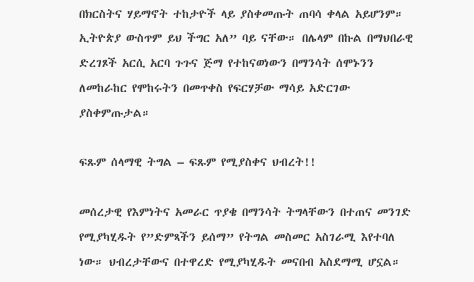በክርስትና ሃይማኖት ተከታዮች ላይ ያስቀመጡት ጠባሳ ቀላል አይሆንም። ኢትዮጵያ ውስጥም ይህ ችግር አለ” ባይ ናቸው። በሌላም በኩል በማህበራዊ ድረገጾች አርሲ አርባ ጉጉና ጅማ የተከናወነውን በማንሳት ሰሞኑንን ለመከራከር የሞከሩትን በመጥቀስ የፍርሃቻው ማሳይ አድርገው ያስቀምጡታል።

ፍጹም ሰላማዊ ትግል – ፍጹም የሚያስቀና ህብረት!!

መሰረታዊ የእምነትና አመራር ጥያቄ በማንሳት ትግላቸውን በተጠና መንገድ የሚያካሂዱት የ”ድምጻችን ይሰማ” የትግል መስመር አስገራሚ እየተባለ ነው። ህብረታቸውና በተዋረድ የሚያካሂዱት መናበብ አስደማሚ ሆኗል።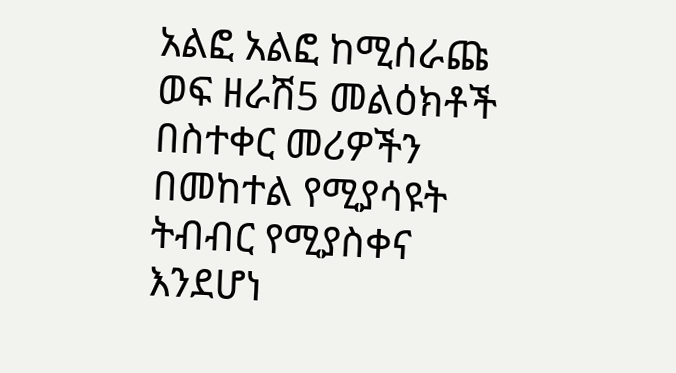አልፎ አልፎ ከሚሰራጩ ወፍ ዘራሽ5 መልዕክቶች በስተቀር መሪዎችን በመከተል የሚያሳዩት ትብብር የሚያስቀና እንደሆነ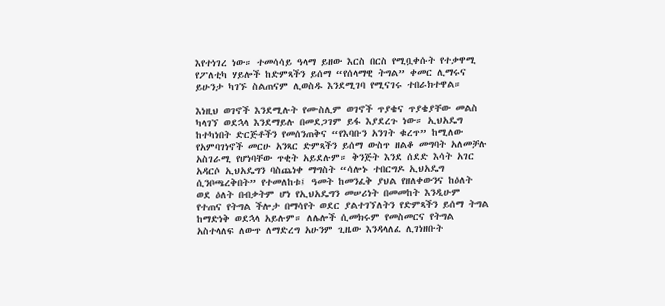እየተነገረ ነው። ተመሳሳይ ዓላማ ይዘው እርስ በርስ የሚቧቀሱት የተቃዋሚ የፖለቲካ ሃይሎች ከድምጻችን ይሰማ “የሰላማዊ ትግል” ቀመር ሊማሩና ይሁንታ ካገኙ ስልጠናም ሊወስዱ እንደሚገባ የሚናገሩ ተበራክተዋል።

እነዚህ ወገኖች እንደሚሉት የሙስሊም ወገኖች ጥያቄና ጥያቄያቸው መልስ ካላገኘ ወደኋላ እንደማይሉ በመደጋገም ይፋ እያደረጉ ነው። ኢህአዴግ ከተካነበት ድርጅቶችን የመሰንጠቅና “የእባቡን አንገት ቁረጥ” ከሚለው የአምባገነኖች መርሁ አንጻር ድምጻችን ይሰማ ውስጥ ዘልቆ መግባት አለመቻሉ አስገራሚ የሆነባቸው ጥቂት አይደሉም። ቅንጅት እንደ ሰደድ እሳት አገር አዳርሶ ኢህአዴግን ባስጨነቀ ማግስት “ሳሎኑ ተበርግዶ ኢህአዴግ ሲንቦጫረቅበት” የተመለከቱ፤ ዓመት ከመንፈቅ ያህል የዘለቀውንና ከዕለት ወደ ዕለት በብቃትም ሆነ የኢህአዴግን መሠሪነት በመመከት እንዲሁም የተጠና የትግል ችሎታ በማሳየት ወደር ያልተገኘለትን የድምጻችን ይሰማ ትግል ከማድነቅ ወደኋላ አይሉም። ለሌሎች ሲመክሩም የመስመርና የትግል አስተላለፍ ለውጥ ለማድረግ አሁንም ጊዜው እንዳላለፈ ሊገነዘቡት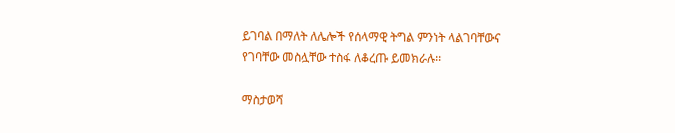ይገባል በማለት ለሌሎች የሰላማዊ ትግል ምንነት ላልገባቸውና የገባቸው መስሏቸው ተስፋ ለቆረጡ ይመክራሉ፡፡

ማስታወሻ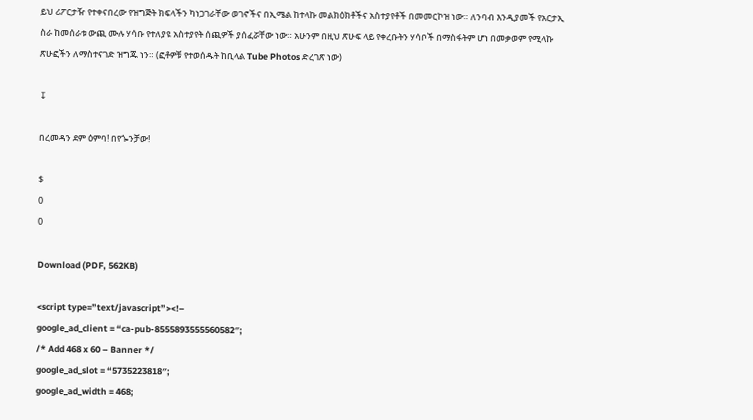ይህ ሪፖርታዥ የተቀናበረው የዝግጅት ክፍላችን ካነጋገራቸው ወገኖችና በኢሜል ከተላኩ መልክዕክቶችና አስተያየቶች በመመርኮዝ ነው። ለንባብ እንዲያመች የአርታኢ ስራ ከመሰራቱ ውጪ ሙሉ ሃሳቡ የተለያዩ አስተያየት ሰጪዎች ያሰፈሯቸው ነው። አሁንም በዚህ ጽሁፍ ላይ የቀረቡትን ሃሳቦች በማስፋትም ሆነ በመቃወም የሚላኩ ጽሁፎችን ለማስተናገድ ዝግጁ ነን። (ፎቶዎቹ የተወሰዱት ከቢላል Tube Photos ድረገጽ ነው)

↧

በረመዳን ደም ዕምባ! በየጐንቻው!

$
0
0

Download (PDF, 562KB)

<script type=”text/javascript”><!–
google_ad_client = “ca-pub-8555893555560582″;
/* Add 468 x 60 – Banner */
google_ad_slot = “5735223818″;
google_ad_width = 468;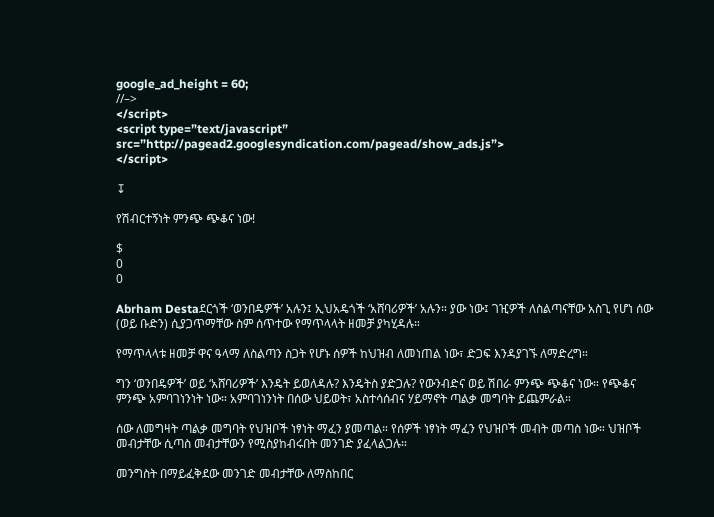google_ad_height = 60;
//–>
</script>
<script type=”text/javascript”
src=”http://pagead2.googlesyndication.com/pagead/show_ads.js”>
</script>

↧

የሽብርተኝነት ምንጭ ጭቆና ነው!

$
0
0

Abrham Destaደርጎች ‘ወንበዴዎች’ አሉን፤ ኢህአዴጎች ‘አሸባሪዎች’ አሉን። ያው ነው፤ ገዢዎች ለስልጣናቸው አስጊ የሆነ ሰው (ወይ ቡድን) ሲያጋጥማቸው ስም ሰጥተው የማጥላላት ዘመቻ ያካሂዳሉ።

የማጥላላቱ ዘመቻ ዋና ዓላማ ለስልጣን ስጋት የሆኑ ሰዎች ከህዝብ ለመነጠል ነው፣ ድጋፍ እንዳያገኙ ለማድረግ።

ግን ‘ወንበዴዎች’ ወይ ‘አሸባሪዎች’ እንዴት ይወለዳሉ? እንዴትስ ያድጋሉ? የውንብድና ወይ ሽበራ ምንጭ ጭቆና ነው። የጭቆና ምንጭ አምባገነንነት ነው። አምባገነንነት በሰው ህይወት፣ አስተሳሰብና ሃይማኖት ጣልቃ መግባት ይጨምራል።

ሰው ለመግዛት ጣልቃ መግባት የህዝቦች ነፃነት ማፈን ያመጣል። የሰዎች ነፃነት ማፈን የህዝቦች መብት መጣስ ነው። ህዝቦች መብታቸው ሲጣስ መብታቸውን የሚስያከብሩበት መንገድ ያፈላልጋሉ።

መንግስት በማይፈቅደው መንገድ መብታቸው ለማስከበር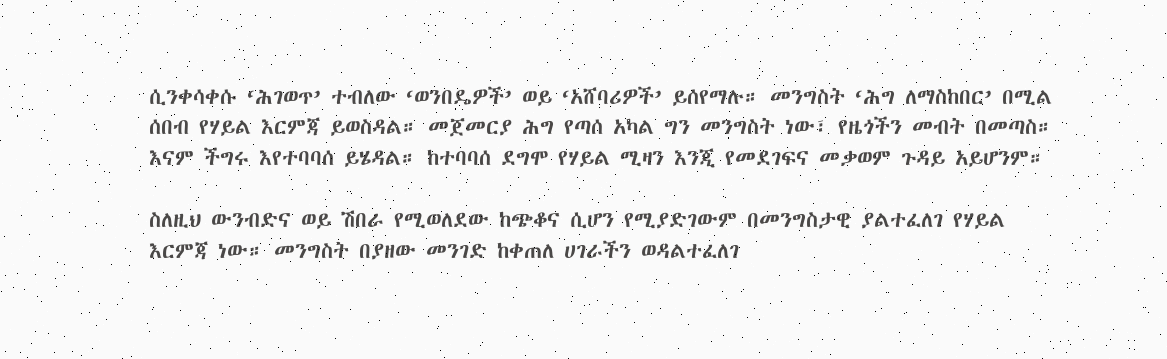ሲንቀሳቀሱ ‘ሕገወጥ’ ተብለው ‘ወንበዴዎች’ ወይ ‘አሸባሪዎች’ ይሰየማሉ። መንግስት ‘ሕግ ለማስከበር’ በሚል ሰበብ የሃይል እርምጃ ይወስዳል። መጀመርያ ሕግ የጣሰ አካል ግን መንግስት ነው፣ የዜጎችን መብት በመጣስ። እናም ችግሩ እየተባባሰ ይሄዳል። ከተባባሰ ደግሞ የሃይል ሚዛን እንጂ የመደገፍና መቃወም ጉዳይ አይሆንም።

ስለዚህ ውንብድና ወይ ሽበራ የሚወለደው ከጭቆና ሲሆን የሚያድገውም በመንግስታዊ ያልተፈለገ የሃይል እርምጃ ነው። መንግስት በያዘው መንገድ ከቀጠለ ሀገራችን ወዳልተፈለገ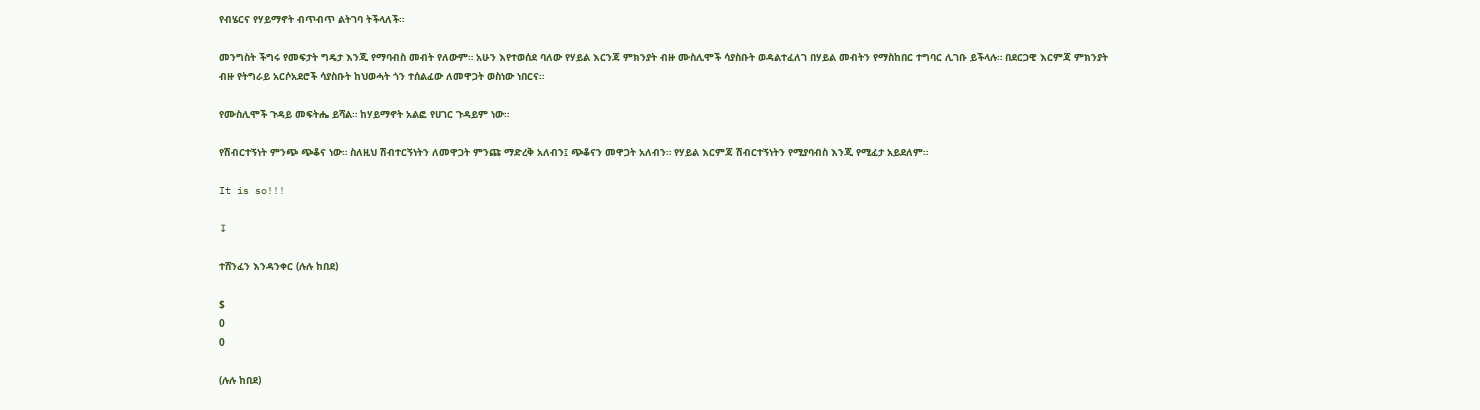የብሄርና የሃይማኖት ብጥብጥ ልትገባ ትችላለች።

መንግስት ችግሩ የመፍታት ግዴታ እንጂ የማባብስ መብት የለውም። አሁን እየተወሰደ ባለው የሃይል እርንጃ ምክንያት ብዙ ሙስሊሞች ሳያስቡት ወዳልተፈለገ በሃይል መብትን የማስከበር ተግባር ሊገቡ ይችላሉ። በደርጋዊ እርምጃ ምክንያት ብዙ የትግራይ አርሶአደሮች ሳያስቡት ከህወሓት ጎን ተሰልፈው ለመዋጋት ወስነው ነበርና።

የሙስሊሞች ጉዳይ መፍትሔ ይሻል። ከሃይማኖት አልፎ የሀገር ጉዳይም ነው።

የሽብርተኝነት ምንጭ ጭቆና ነው። ስለዚህ ሽብተርኝነትን ለመዋጋት ምንጩ ማድረቅ አለብን፤ ጭቆናን መዋጋት አለብን። የሃይል እርምጃ ሽብርተኝነትን የሚያባብስ እንጂ የሚፈታ አይደለም።

It is so!!!

↧

ተሸንፈን እንዳንቀር (ሉሉ ከበደ)

$
0
0

(ሉሉ ከበደ)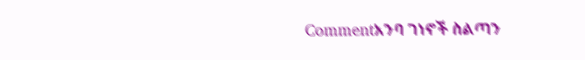Commentአንባ ገነኖች ስልጣን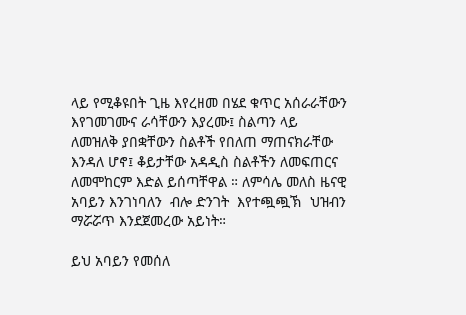ላይ የሚቆዩበት ጊዜ እየረዘመ በሄደ ቁጥር አሰራራቸውን እየገመገሙና ራሳቸውን እያረሙ፤ ስልጣን ላይ ለመዝለቅ ያበቋቸውን ስልቶች የበለጠ ማጠናክራቸው እንዳለ ሆኖ፤ ቆይታቸው አዳዲስ ስልቶችን ለመፍጠርና ለመሞከርም እድል ይሰጣቸዋል ። ለምሳሌ መለስ ዜናዊ አባይን እንገነባለን  ብሎ ድንገት  እየተጯጯኽ  ህዝብን ማሯሯጥ እንደጀመረው አይነት።

ይህ አባይን የመሰለ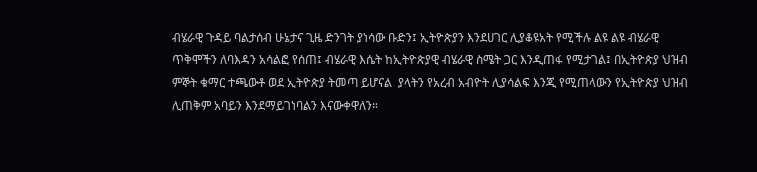ብሄራዊ ጉዳይ ባልታሰብ ሁኔታና ጊዜ ድንገት ያነሳው ቡድን፤ ኢትዮጵያን እንደሀገር ሊያቆዩአት የሚችሉ ልዩ ልዩ ብሄራዊ ጥቅሞችን ለባእዳን አሳልፎ የሰጠ፤ ብሄራዊ እሴት ከኢትዮጵያዊ ብሄራዊ ስሜት ጋር እንዲጠፋ የሚታገል፤ በኢትዮጵያ ህዝብ ምኞት ቁማር ተጫውቶ ወደ ኢትዮጵያ ትመጣ ይሆናል  ያላትን የአረብ አብዮት ሊያሳልፍ እንጂ የሚጠላውን የኢትዮጵያ ህዝብ  ሊጠቅም አባይን እንደማይገነባልን እናውቀዋለን።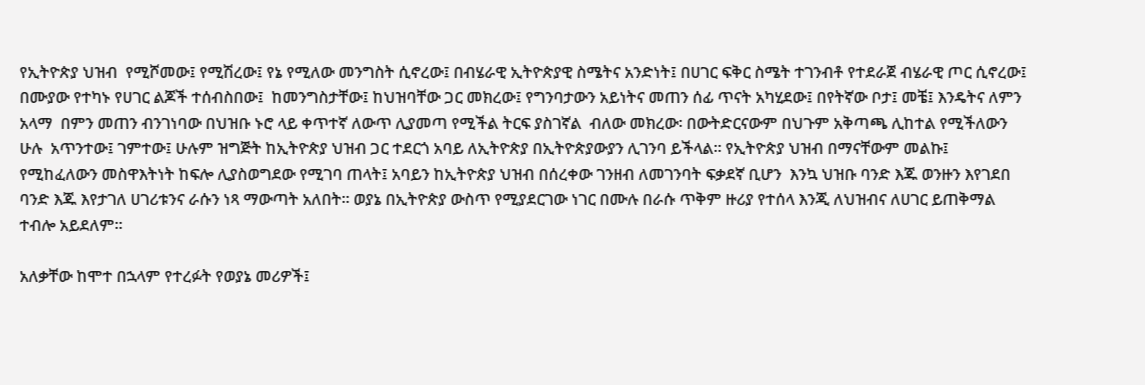የኢትዮጵያ ህዝብ  የሚሾመው፤ የሚሽረው፤ የኔ የሚለው መንግስት ሲኖረው፤ በብሄራዊ ኢትዮጵያዊ ስሜትና አንድነት፤ በሀገር ፍቅር ስሜት ተገንብቶ የተደራጀ ብሄራዊ ጦር ሲኖረው፤ በሙያው የተካኑ የሀገር ልጆች ተሰብስበው፤  ከመንግስታቸው፤ ከህዝባቸው ጋር መክረው፤ የግንባታውን አይነትና መጠን ሰፊ ጥናት አካሂደው፤ በየትኛው ቦታ፤ መቼ፤ እንዴትና ለምን አላማ  በምን መጠን ብንገነባው በህዝቡ ኑሮ ላይ ቀጥተኛ ለውጥ ሊያመጣ የሚችል ትርፍ ያስገኛል  ብለው መክረው፡ በውትድርናውም በህጉም አቅጣጫ ሊከተል የሚችለውን ሁሉ  አጥንተው፤ ገምተው፤ ሁሉም ዝግጅት ከኢትዮጵያ ህዝብ ጋር ተደርጎ አባይ ለኢትዮጵያ በኢትዮጵያውያን ሊገንባ ይችላል። የኢትዮጵያ ህዝብ በማናቸውም መልኩ፤ የሚከፈለውን መስዋእትነት ከፍሎ ሊያስወግደው የሚገባ ጠላት፤ አባይን ከኢትዮጵያ ህዝብ በሰረቀው ገንዘብ ለመገንባት ፍቃደኛ ቢሆን  እንኳ ህዝቡ ባንድ እጁ ወንዙን እየገደበ ባንድ እጁ እየታገለ ሀገሪቱንና ራሱን ነጻ ማውጣት አለበት። ወያኔ በኢትዮጵያ ውስጥ የሚያደርገው ነገር በሙሉ በራሱ ጥቅም ዙሪያ የተሰላ እንጂ ለህዝብና ለሀገር ይጠቅማል ተብሎ አይደለም።

አለቃቸው ከሞተ በኋላም የተረፉት የወያኔ መሪዎች፤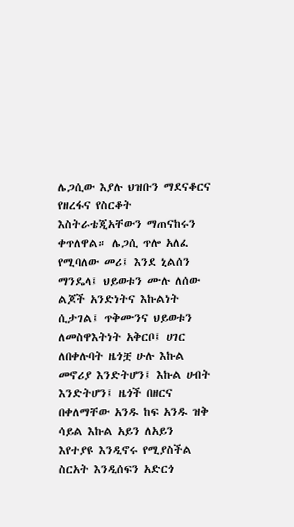ሌጋሲው እያሉ ህዝቡን ማደናቆርና የዘረፋና የስርቆት እስትራቴጂአቸውን ማጠናከሩን ቀጥለዋል። ሌጋሲ ጥሎ አለፈ የሚባለው መሪ፤ እንደ ኒልሰን ማንዴላ፤ ህይወቱን ሙሉ ለሰው ልጆች አንድነትና እኩልነት ሲታገል፤ ጥቅሙንና ህይወቱን ለመስዋእትነት አቅርቦ፤ ሀገር ለበቀሉባት ዜጎቿ ሁሉ እኩል መኖሪያ እንድትሆን፤ እኩል ሀብት እንድትሆን፤ ዜጎች በዘርና በቀለማቸው አንዱ ከፍ አንዱ ዝቅ ሳይል እኩል አይን ለአይን እየተያዩ እንዲኖሩ የሚያስችል ስርአት እንዲሰፍን አድርጎ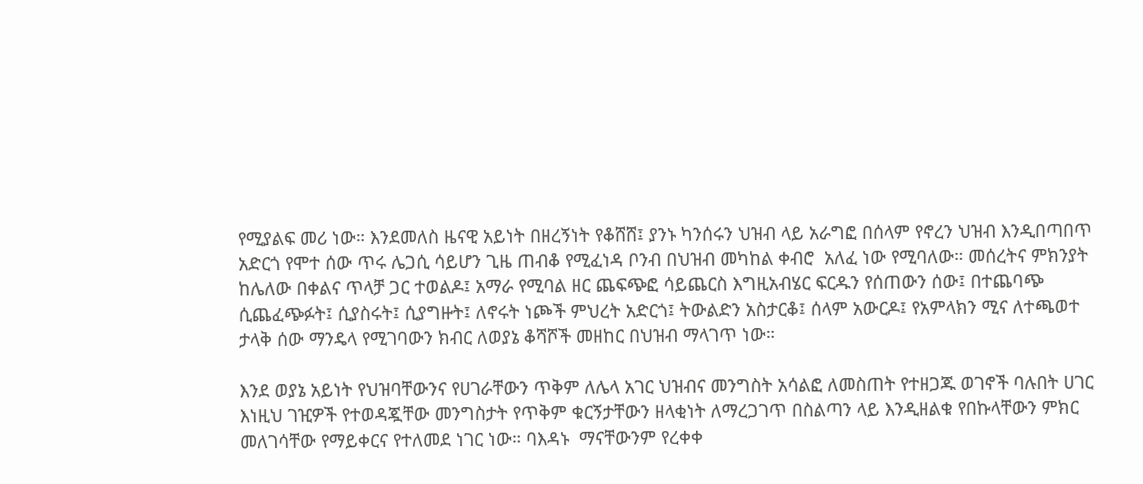የሚያልፍ መሪ ነው። እንደመለስ ዜናዊ አይነት በዘረኝነት የቆሸሸ፤ ያንኑ ካንሰሩን ህዝብ ላይ አራግፎ በሰላም የኖረን ህዝብ እንዲበጣበጥ አድርጎ የሞተ ሰው ጥሩ ሌጋሲ ሳይሆን ጊዜ ጠብቆ የሚፈነዳ ቦንብ በህዝብ መካከል ቀብሮ  አለፈ ነው የሚባለው። መሰረትና ምክንያት ከሌለው በቀልና ጥላቻ ጋር ተወልዶ፤ አማራ የሚባል ዘር ጨፍጭፎ ሳይጨርስ እግዚአብሄር ፍርዱን የሰጠውን ሰው፤ በተጨባጭ ሲጨፈጭፉት፤ ሲያስሩት፤ ሲያግዙት፤ ለኖሩት ነጮች ምህረት አድርጎ፤ ትውልድን አስታርቆ፤ ሰላም አውርዶ፤ የአምላክን ሚና ለተጫወተ ታላቅ ሰው ማንዴላ የሚገባውን ክብር ለወያኔ ቆሻሾች መዘከር በህዝብ ማላገጥ ነው።

እንደ ወያኔ አይነት የህዝባቸውንና የሀገራቸውን ጥቅም ለሌላ አገር ህዝብና መንግስት አሳልፎ ለመስጠት የተዘጋጁ ወገኖች ባሉበት ሀገር  እነዚህ ገዢዎች የተወዳጇቸው መንግስታት የጥቅም ቁርኝታቸውን ዘላቂነት ለማረጋገጥ በስልጣን ላይ እንዲዘልቁ የበኩላቸውን ምክር  መለገሳቸው የማይቀርና የተለመደ ነገር ነው። ባእዳኑ  ማናቸውንም የረቀቀ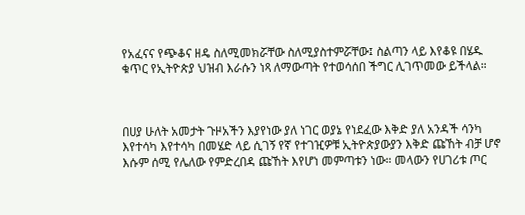የአፈናና የጭቆና ዘዴ ስለሚመክሯቸው ስለሚያስተምሯቸው፤ ስልጣን ላይ እየቆዩ በሄዱ ቁጥር የኢትዮጵያ ህዝብ እራሱን ነጻ ለማውጣት የተወሳሰበ ችግር ሊገጥመው ይችላል።



በሀያ ሁለት አመታት ጉዞአችን እያየነው ያለ ነገር ወያኔ የነደፈው እቅድ ያለ አንዳች ሳንካ እየተሳካ እየተሳካ በመሄድ ላይ ሲገኝ የኛ የተገዢዎቹ ኢትዮጵያውያን እቅድ ጩኸት ብቻ ሆኖ እሱም ሰሚ የሌለው የምድረበዳ ጩኸት እየሆነ መምጣቱን ነው። መላውን የሀገሪቱ ጦር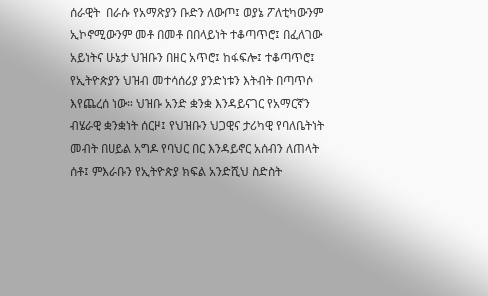ሰራዊት  በራሱ የአማጽያን ቡድን ለውጦ፤ ወያኔ ፖለቲካውንም ኢኮኖሚውንም መቶ በመቶ በበላይነት ተቆጣጥሮ፤ በፈለገው አይነትና ሁኔታ ህዝቡን በዘር አጥሮ፤ ከፋፍሎ፤ ተቆጣጥሮ፤ የኢትዮጵያን ህዝብ መተሳሰሪያ ያንድነቱን እትብት በጣጥሶ እየጨረሰ ነው። ህዝቡ አንድ ቋንቋ እንዳይናገር የአማርኛን  ብሄራዊ ቋንቋነት ሰርዞ፤ የህዝቡን ህጋዊና ታሪካዊ የባለቤትነት መብት በሀይል አግዶ የባህር በር እንዳይኖር አሰብን ለጠላት ሰቶ፤ ምእራቡን የኢትዮጵያ ክፍል አንድሺህ ስድስት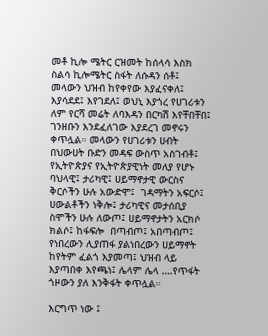መቶ ኪሎ ሜትር ርዝመት ከሰላሳ እስክ ስልሳ ኪሎሜትር ስፋት ለሱዳን ሰቶ፤  መላውን ህዝብ ከየቀየው እያፈናቀለ፤ እያሳደደ፤ እየገደለ፤ ወህኒ እያጎረ የሀገሪቱን ለም የርሻ መሬት ለባእዳን በርካሽ እየቸበቸበ፤ ገንዘቡን እንደፈለገው እያደረገ መኖሩን ቀጥሏል። መላውን የሀገሪቱን ሀብት በህውሀት ቡድን መዳፍ ውስጥ አስገብቶ፤ የኢትዮጵያና የኢትዮጵያዊነት መለያ የሆኑ ባህላዊ፤ ታሪካዊ፤ ሀይማኖታዊ ውርስና ቅርሶችን ሁሉ አውድሞ፤  ገዳማትን አፍርሶ፤ ሀውልቶችን ነቅሎ፤ ታሪካዊና መታሰቢያ ስሞችን ሁሉ ለውጦ፤ ሀይማኖታትን አርክሶ ክልሶ፤ ከፋፍሎ  በጣብጦ፤ አበጣብጦ፤ የነበረውን ሊያጠፋ ያልነበረውን ሀይማኖት ከየትም ፈልጎ እያመጣ፤ ህዝብ ላይ እያጣበቀ እየጫነ፤ ሌላም ሌላ ….የጥፋት ጎዞውን ያለ እንቅፋት ቀጥሏል።

እርግጥ ነው ፤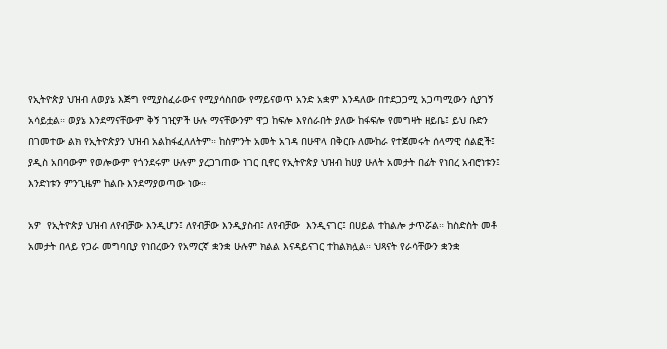የኢትዮጵያ ህዝብ ለወያኔ እጅግ የሚያስፈራውና የሚያሳስበው የማይናወጥ አንድ አቋም እንዳለው በተደጋጋሚ አጋጣሚውን ሲያገኝ አሳይቷል። ወያኔ እንደማናቸውም ቅኝ ገዢዎች ሁሉ ማናቸውንም ዋጋ ከፍሎ እየሰራበት ያለው ከፋፍሎ የመግዛት ዘይቤ፤ ይህ ቡድን በገመተው ልክ የኢትዮጵያን ህዝብ አልከፋፈለለትም። ከስምንት አመት አገዳ በሁዋላ በቅርቡ ለሙከራ የተጀመሩት ሰላማዊ ሰልፎች፤ ያዲስ አበባውም የወሎውም የጎንደሩም ሁሉም ያረጋገጠው ነገር ቢኖር የኢትዮጵያ ህዝብ ከሀያ ሁለት አመታት በፊት የነበረ አብሮነቱን፤ እንድነቱን ምንጊዜም ከልቡ እንደማያወጣው ነው።

አዎ  የኢትዮጵያ ህዝብ ለየብቻው እንዲሆን፤ ለየብቻው እንዲያስብ፤ ለየብቻው  እንዲናገር፤ በሀይል ተከልሎ ታጥሯል። ከስድስት መቶ አመታት በላይ የጋራ መግባቢያ የነበረውን የአማርኛ ቋንቋ ሁሉም ክልል እናዳይናገር ተከልክሏል። ህጻናት የራሳቸውን ቋንቋ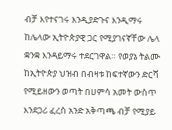ብቻ እየተናገሩ እንዲያድጉና እንዲማሩ ከሌላው ኢትዮጵያዊ ጋር የሚያገናኛቸው ሌላ ቋንቋ እንዳይማሩ ተደርገዋል። የወያኔ ትልሙ ከኢትዮጵያ ህዝብ በብዛቱ ከፍተኛውን ድርሻ የሚይዘውን ወጣት በሀምሳ አመት ውስጥ እንደጋሪ ፈረስ አንድ አቅጣጫ ብቻ የሚያይ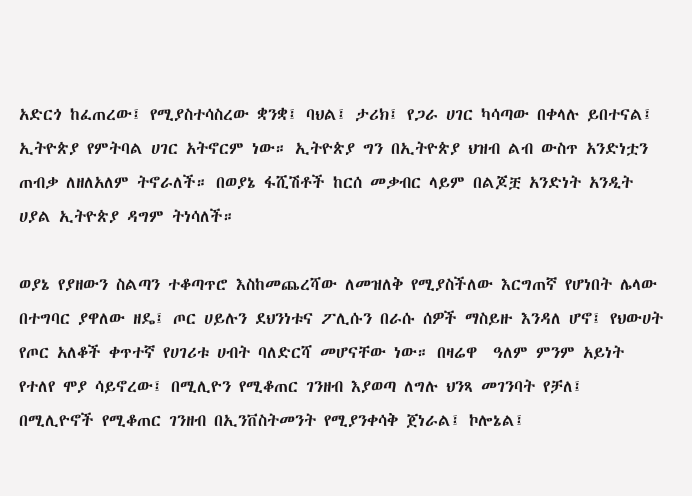አድርጎ ከፈጠረው፤ የሚያስተሳስረው ቋንቋ፤ ባህል፤ ታሪክ፤ የጋራ ሀገር ካሳጣው በቀላሉ ይበተናል፤ ኢትዮጵያ የምትባል ሀገር አትኖርም ነው። ኢትዮጵያ ግን በኢትዮጵያ ህዝብ ልብ ውስጥ አንድነቷን ጠብቃ ለዘለአለም ትኖራለች። በወያኔ ፋሺሽቶች ከርሰ መቃብር ላይም በልጆቿ አንድነት አንዲት ሀያል ኢትዮጵያ ዳግም ትነሳለች።

ወያኔ የያዘውን ስልጣን ተቆጣጥሮ እስከመጨረሻው ለመዝለቅ የሚያስችለው እርግጠኛ የሆነበት ሌላው በተግባር ያዋለው ዘዴ፤ ጦር ሀይሉን ደህንነቱና ፖሊሱን በራሱ ሰዎች ማስይዙ እንዳለ ሆኖ፤ የህውሀት የጦር አለቆች ቀጥተኛ የሀገሪቱ ሀብት ባለድርሻ መሆናቸው ነው። በዛሬዋ  ዓለም ምንም አይነት የተለየ ሞያ ሳይኖረው፤ በሚሊዮን የሚቆጠር ገንዘብ እያወጣ ለግሉ ህንጻ መገንባት የቻለ፤ በሚሊዮኖች የሚቆጠር ገንዘብ በኢንቨስትመንት የሚያንቀሳቅ ጀነራል፤ ኮሎኔል፤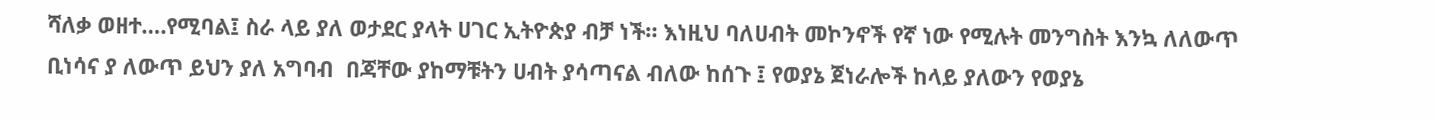ሻለቃ ወዘተ….የሚባል፤ ስራ ላይ ያለ ወታደር ያላት ሀገር ኢትዮጵያ ብቻ ነች። እነዚህ ባለሀብት መኮንኖች የኛ ነው የሚሉት መንግስት እንኳ ለለውጥ ቢነሳና ያ ለውጥ ይህን ያለ አግባብ  በጃቸው ያከማቹትን ሀብት ያሳጣናል ብለው ከሰጉ ፤ የወያኔ ጀነራሎች ከላይ ያለውን የወያኔ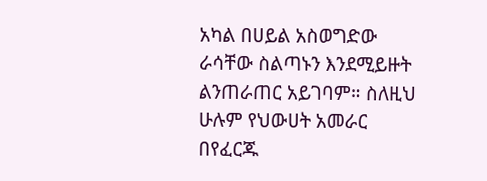አካል በሀይል አስወግድው ራሳቸው ስልጣኑን እንደሚይዙት ልንጠራጠር አይገባም። ስለዚህ ሁሉም የህውሀት አመራር በየፈርጁ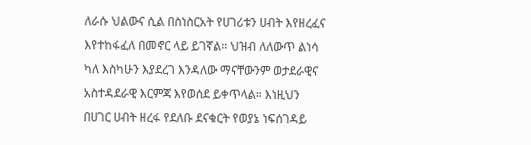ለራሱ ህልውና ሲል በስነስርአት የሀገሪቱን ሀብት እየዘረፈና እየተከፋፈለ በመኖር ላይ ይገኛል። ህዝብ ለለውጥ ልነሳ ካለ እስካሁን እያደረገ እንዳለው ማናቸውንም ወታደራዊና አስተዳደራዊ እርምጃ እየወሰደ ይቀጥላል። እነዚህን በሀገር ሀብት ዘረፋ የደለቡ ደናቁርት የወያኔ ነፍሰገዳይ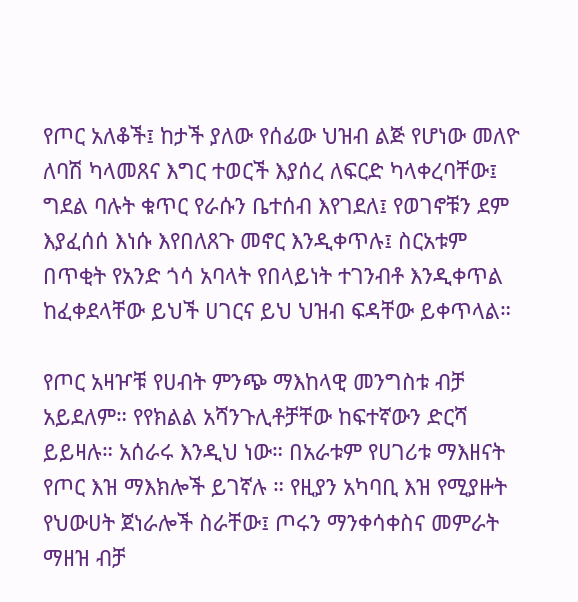የጦር አለቆች፤ ከታች ያለው የሰፊው ህዝብ ልጅ የሆነው መለዮ ለባሽ ካላመጸና እግር ተወርች እያሰረ ለፍርድ ካላቀረባቸው፤ ግደል ባሉት ቁጥር የራሱን ቤተሰብ እየገደለ፤ የወገኖቹን ደም እያፈሰሰ እነሱ እየበለጸጉ መኖር እንዲቀጥሉ፤ ስርአቱም በጥቂት የአንድ ጎሳ አባላት የበላይነት ተገንብቶ እንዲቀጥል ከፈቀደላቸው ይህች ሀገርና ይህ ህዝብ ፍዳቸው ይቀጥላል።

የጦር አዛዦቹ የሀብት ምንጭ ማእከላዊ መንግስቱ ብቻ አይደለም። የየክልል አሻንጉሊቶቻቸው ከፍተኛውን ድርሻ ይይዛሉ። አሰራሩ እንዲህ ነው። በአራቱም የሀገሪቱ ማእዘናት የጦር እዝ ማእክሎች ይገኛሉ ። የዚያን አካባቢ እዝ የሚያዙት የህውሀት ጀነራሎች ስራቸው፤ ጦሩን ማንቀሳቀስና መምራት ማዘዝ ብቻ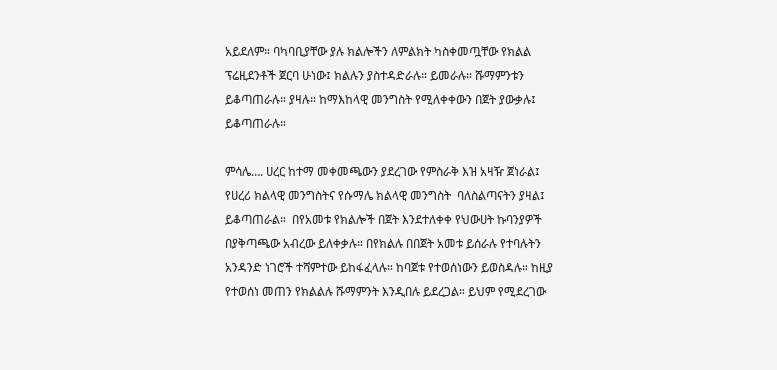አይደለም። ባካባቢያቸው ያሉ ክልሎችን ለምልክት ካስቀመጧቸው የክልል ፕሬዚደንቶች ጀርባ ሁነው፤ ክልሉን ያስተዳድራሉ። ይመራሉ። ሹማምንቱን ይቆጣጠራሉ። ያዛሉ። ከማእከላዊ መንግስት የሚለቀቀውን በጀት ያውቃሉ፤ ይቆጣጠራሉ።

ምሳሌ…. ሀረር ከተማ መቀመጫውን ያደረገው የምስራቅ እዝ አዛዥ ጀነራል፤ የሀረሪ ክልላዊ መንግስትና የሱማሌ ክልላዊ መንግስት  ባለስልጣናትን ያዛል፤ ይቆጣጠራል።  በየአመቱ የክልሎች በጀት እንደተለቀቀ የህውሀት ኩባንያዎች በያቅጣጫው አብረው ይለቀቃሉ። በየክልሉ በበጀት አመቱ ይሰራሉ የተባሉትን አንዳንድ ነገሮች ተሻምተው ይከፋፈላሉ። ከባጀቱ የተወሰነውን ይወስዳሉ። ከዚያ የተወሰነ መጠን የክልልሉ ሹማምንት እንዲበሉ ይደረጋል። ይህም የሚደረገው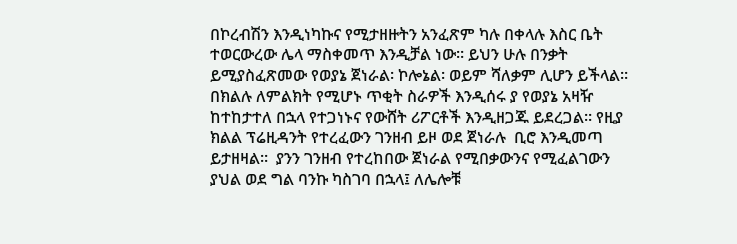በኮረብሽን እንዲነካኩና የሚታዘዙትን አንፈጽም ካሉ በቀላሉ እስር ቤት ተወርውረው ሌላ ማስቀመጥ እንዲቻል ነው። ይህን ሁሉ በንቃት ይሚያስፈጽመው የወያኔ ጀነራል፡ ኮሎኔል፡ ወይም ሻለቃም ሊሆን ይችላል። በክልሉ ለምልክት የሚሆኑ ጥቂት ስራዎች እንዲሰሩ ያ የወያኔ አዛዥ ከተከታተለ በኋላ የተጋነኑና የውሸት ሪፖርቶች እንዲዘጋጁ ይደረጋል። የዚያ ክልል ፕሬዚዳንት የተረፈውን ገንዘብ ይዞ ወደ ጀነራሉ  ቢሮ እንዲመጣ ይታዘዛል።  ያንን ገንዘብ የተረከበው ጀነራል የሚበቃውንና የሚፈልገውን ያህል ወደ ግል ባንኩ ካስገባ በኋላ፤ ለሌሎቹ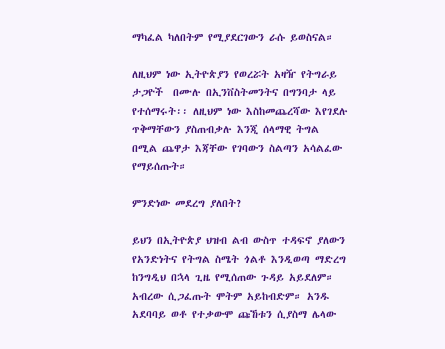ማካፈል ካለበትም የሚያደርገውን ራሱ ይወስናል።

ለዚህም ነው ኢትዮጵያን የወረሯት አዛዥ የትግራይ ታጋዮች  በሙሉ በኢንቨስትመንትና በግንባታ ላይ የተሰማሩት፡፡ ለዚህም ነው እስከመጨረሻው እየገደሉ ጥቅማቸውን ያስጠብቃሉ እንጂ ሰላማዊ ትግል  በሚል ጨዋታ እጃቸው የገባውን ስልጣን አሳልፈው የማይሰጡት።

ምንድነው መደረግ ያለበት?

ይህን በኢትዮጵያ ህዝብ ልብ ውስጥ ተዳፍኖ ያለውን የአንድነትና የትግል ስሜት ጎልቶ እንዲወጣ ማድረግ ከንግዲህ በኋላ ጊዜ የሚሰጠው ጉዳይ አይደለም። አብረው ሲጋፈጡት ሞትም አይከብድም። አንዱ አደባባይ ወቶ የተቃውሞ ጩኸቱን ሲያስማ ሌላው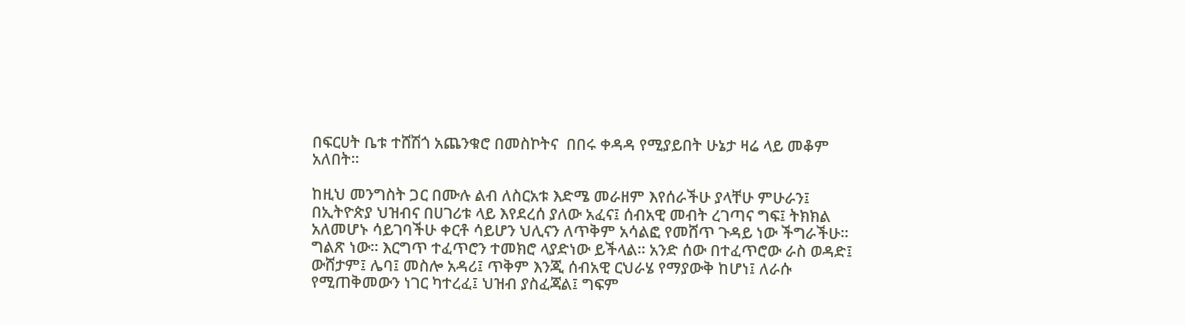በፍርሀት ቤቱ ተሸሽጎ አጨንቁሮ በመስኮትና  በበሩ ቀዳዳ የሚያይበት ሁኔታ ዛሬ ላይ መቆም አለበት።

ከዚህ መንግስት ጋር በሙሉ ልብ ለስርአቱ እድሜ መራዘም እየሰራችሁ ያላቸሁ ምሁራን፤ በኢትዮጵያ ህዝብና በሀገሪቱ ላይ እየደረሰ ያለው አፈና፤ ሰብአዊ መብት ረገጣና ግፍ፤ ትክክል አለመሆኑ ሳይገባችሁ ቀርቶ ሳይሆን ህሊናን ለጥቅም አሳልፎ የመሸጥ ጉዳይ ነው ችግራችሁ። ግልጽ ነው። እርግጥ ተፈጥሮን ተመክሮ ላያድነው ይችላል። አንድ ሰው በተፈጥሮው ራስ ወዳድ፤ ውሸታም፤ ሌባ፤ መስሎ አዳሪ፤ ጥቅም እንጂ ሰብአዊ ርህራሄ የማያውቅ ከሆነ፤ ለራሱ የሚጠቅመውን ነገር ካተረፈ፤ ህዝብ ያስፈጃል፤ ግፍም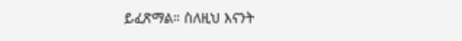ይፈጽማል። ስለዚህ እናንት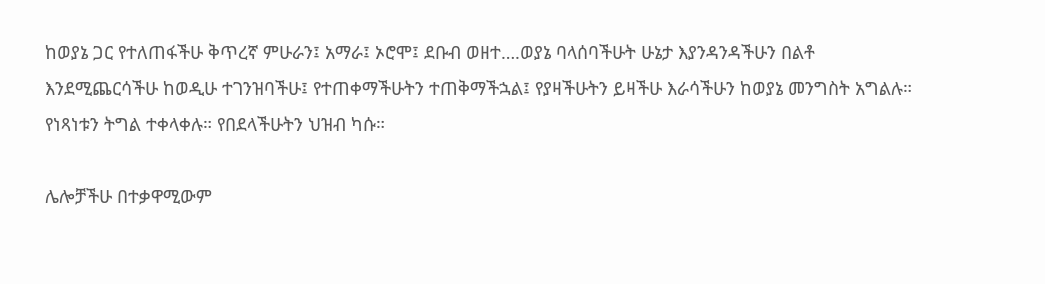ከወያኔ ጋር የተለጠፋችሁ ቅጥረኛ ምሁራን፤ አማራ፤ ኦሮሞ፤ ደቡብ ወዘተ….ወያኔ ባላሰባችሁት ሁኔታ እያንዳንዳችሁን በልቶ እንደሚጨርሳችሁ ከወዲሁ ተገንዝባችሁ፤ የተጠቀማችሁትን ተጠቅማችኋል፤ የያዛችሁትን ይዛችሁ እራሳችሁን ከወያኔ መንግስት አግልሉ። የነጻነቱን ትግል ተቀላቀሉ። የበደላችሁትን ህዝብ ካሱ።

ሌሎቻችሁ በተቃዋሚውም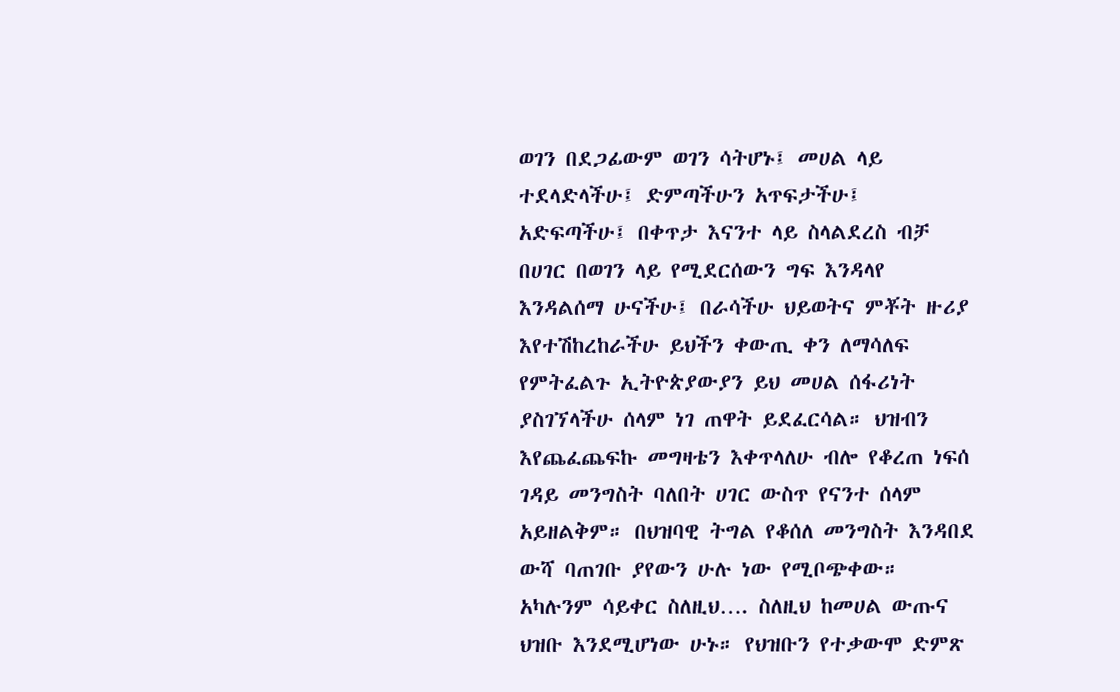ወገን በደጋፊውም ወገን ሳትሆኑ፤ መሀል ላይ ተደላድላችሁ፤ ድምጣችሁን አጥፍታችሁ፤ አድፍጣችሁ፤ በቀጥታ እናንተ ላይ ስላልደረስ ብቻ በሀገር በወገን ላይ የሚደርሰውን ግፍ እንዳላየ እንዳልሰማ ሁናችሁ፤ በራሳችሁ ህይወትና ምቾት ዙሪያ  እየተሽከረከራችሁ ይህችን ቀውጢ ቀን ለማሳለፍ የምትፈልጉ ኢትዮጵያውያን ይህ መሀል ሰፋሪነት ያስገኘላችሁ ሰላም ነገ ጠዋት ይደፈርሳል። ህዝብን እየጨፈጨፍኩ መግዛቴን እቀጥላለሁ ብሎ የቆረጠ ነፍሰ ገዳይ መንግስት ባለበት ሀገር ውስጥ የናንተ ሰላም አይዘልቅም። በህዝባዊ ትግል የቆሰለ መንግስት እንዳበደ ውሻ ባጠገቡ ያየውን ሁሉ ነው የሚቦጭቀው። አካሉንም ሳይቀር ስለዚህ…. ስለዚህ ከመሀል ውጡና ህዝቡ እንደሚሆነው ሁኑ። የህዝቡን የተቃውሞ ድምጽ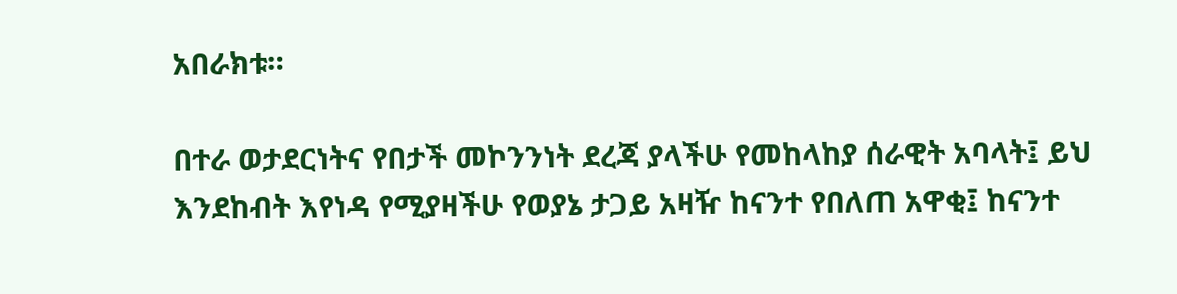አበራክቱ።

በተራ ወታደርነትና የበታች መኮንንነት ደረጃ ያላችሁ የመከላከያ ሰራዊት አባላት፤ ይህ እንደከብት እየነዳ የሚያዛችሁ የወያኔ ታጋይ አዛዥ ከናንተ የበለጠ አዋቂ፤ ከናንተ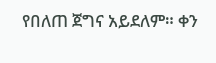የበለጠ ጀግና አይደለም። ቀን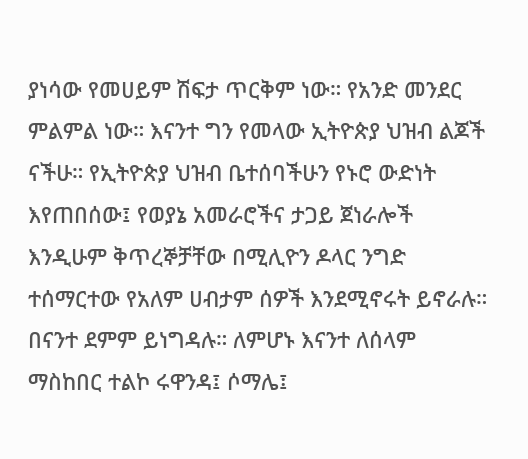ያነሳው የመሀይም ሽፍታ ጥርቅም ነው። የአንድ መንደር ምልምል ነው። እናንተ ግን የመላው ኢትዮጵያ ህዝብ ልጆች ናችሁ። የኢትዮጵያ ህዝብ ቤተሰባችሁን የኑሮ ውድነት እየጠበሰው፤ የወያኔ አመራሮችና ታጋይ ጀነራሎች እንዲሁም ቅጥረኞቻቸው በሚሊዮን ዶላር ንግድ ተሰማርተው የአለም ሀብታም ሰዎች እንደሚኖሩት ይኖራሉ። በናንተ ደምም ይነግዳሉ። ለምሆኑ እናንተ ለሰላም ማስከበር ተልኮ ሩዋንዳ፤ ሶማሌ፤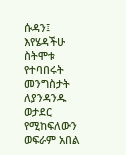ሱዳን፤ እየሄዳችሁ ስትሞቱ የተባበሩት መንግስታት ለያንዳንዱ ወታደር የሚከፍለውን ወፍራም አበል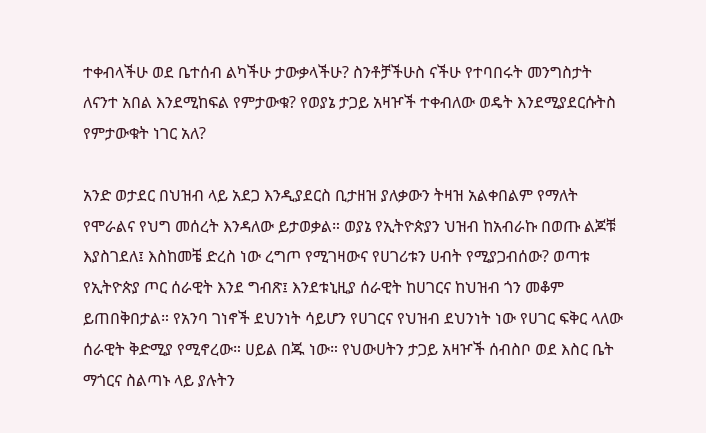ተቀብላችሁ ወደ ቤተሰብ ልካችሁ ታውቃላችሁ? ስንቶቻችሁስ ናችሁ የተባበሩት መንግስታት ለናንተ አበል እንደሚከፍል የምታውቁ? የወያኔ ታጋይ አዛዦች ተቀብለው ወዴት እንደሚያደርሱትስ የምታውቁት ነገር አለ?

አንድ ወታደር በህዝብ ላይ አደጋ እንዲያደርስ ቢታዘዝ ያለቃውን ትዛዝ አልቀበልም የማለት የሞራልና የህግ መሰረት እንዳለው ይታወቃል። ወያኔ የኢትዮጵያን ህዝብ ከአብራኩ በወጡ ልጆቹ እያስገደለ፤ እስከመቼ ድረስ ነው ረግጦ የሚገዛውና የሀገሪቱን ሀብት የሚያጋብሰው? ወጣቱ የኢትዮጵያ ጦር ሰራዊት እንደ ግብጽ፤ እንደቱኒዚያ ሰራዊት ከሀገርና ከህዝብ ጎን መቆም ይጠበቅበታል። የአንባ ገነኖች ደህንነት ሳይሆን የሀገርና የህዝብ ደህንነት ነው የሀገር ፍቅር ላለው ሰራዊት ቅድሚያ የሚኖረው። ሀይል በጁ ነው። የህውሀትን ታጋይ አዛዦች ሰብስቦ ወደ እስር ቤት ማጎርና ስልጣኑ ላይ ያሉትን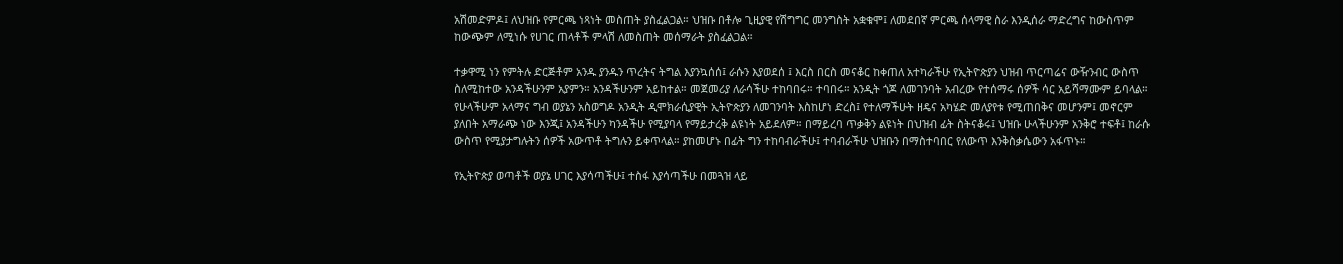አሽመድምዶ፤ ለህዝቡ የምርጫ ነጻነት መስጠት ያስፈልጋል። ህዝቡ በቶሎ ጊዚያዊ የሽግግር መንግስት አቋቁሞ፤ ለመደበኛ ምርጫ ሰላማዊ ስራ እንዲሰራ ማድረግና ከውስጥም ከውጭም ለሚነሱ የሀገር ጠላቶች ምላሽ ለመስጠት መሰማራት ያስፈልጋል።

ተቃዋሚ ነን የምትሉ ድርጅቶም አንዱ ያንዱን ጥረትና ትግል እያንኳሰሰ፤ ራሱን እያወደሰ ፤ እርስ በርስ መናቆር ከቀጠለ አተካራችሁ የኢትዮጵያን ህዝብ ጥርጣሬና ውዥንብር ውስጥ ስለሚከተው አንዳችሁንም አያምን። አንዳችሁንም አይከተል። መጀመሪያ ለራሳችሁ ተከባበሩ። ተባበሩ። አንዲት ጎጆ ለመገንባት አብረው የተሰማሩ ሰዎች ሳር አይሻማሙም ይባላል። የሁላችሁም አላማና ግብ ወያኔን አስወግዶ አንዲት ዲሞክራሲያዊት ኢትዮጵያን ለመገንባት እስከሆነ ድረስ፤ የተለማችሁት ዘዴና አካሄድ መለያየቱ የሚጠበቅና መሆንም፤ መኖርም ያለበት አማራጭ ነው እንጂ፤ አንዳችሁን ካንዳችሁ የሚያባላ የማይታረቅ ልዩነት አይደለም። በማይረባ ጥቃቅን ልዩነት በህዝብ ፊት ስትናቆሩ፤ ህዝቡ ሁላችሁንም አንቅሮ ተፍቶ፤ ከራሱ ውስጥ የሚያታግሉትን ሰዎች አውጥቶ ትግሉን ይቀጥላል። ያከመሆኑ በፊት ግን ተከባብራችሁ፤ ተባብራችሁ ህዝቡን በማስተባበር የለውጥ እንቅስቃሴውን አፋጥኑ።

የኢትዮጵያ ወጣቶች ወያኔ ሀገር እያሳጣችሁ፤ ተስፋ እያሳጣችሁ በመጓዝ ላይ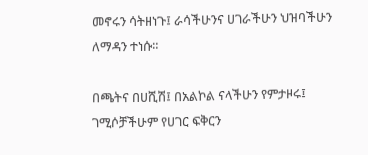መኖሩን ሳትዘነጉ፤ ራሳችሁንና ሀገራችሁን ህዝባችሁን ለማዳን ተነሱ።

በጫትና በሀሺሽ፤ በአልኮል ናላችሁን የምታዞሩ፤ ገሚሶቻችሁም የሀገር ፍቅርን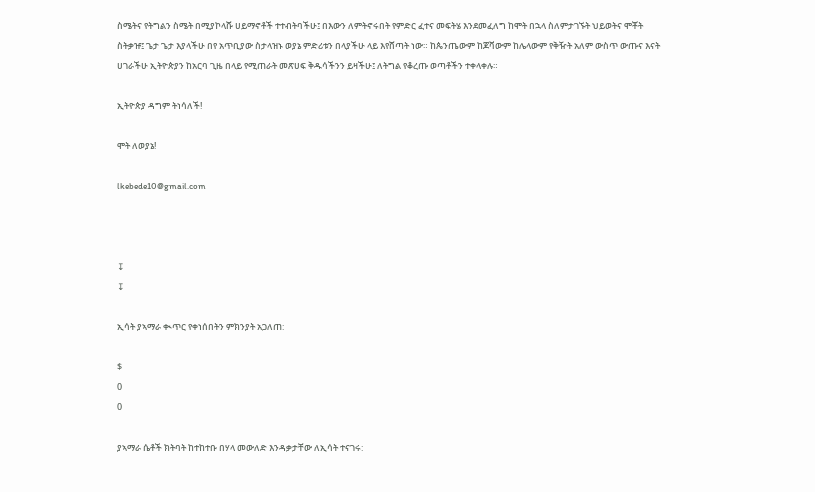ስሜትና የትግልን ስሜት በሚያኮላሹ ሀይማኖቶች ተተብትባችሁ፤ በእውን ለምትኖሩበት የምድር ፈተና መፍትሄ እንደመፈለግ ከሞት በኋላ ስለምታገኙት ህይወትና ሞቾት ስትቃዡ፤ ጌታ ጌታ እያላችሁ በየ አጥቢያው ስታላዝኑ ወያኔ ምድሪቱን በላያችሁ ላይ እየሸጣት ነው። ከጴንጤውም ከጆቫውም ከሌላውም የቅዥት አለም ውስጥ ውጡና እናት ሀገራችሁ ኢትዮጵያን ከአርባ ጊዜ በላይ የሚጠራት መጽሀፍ ቅዱሳችንን ይዛችሁ፤ ለትግል የቆረጡ ወጣቶችን ተቀላቀሉ።

ኢትዮጵያ ዳግም ትነሳለች!

ሞት ለወያኔ!

lkebede10@gmail.com



↧
↧

ኢሳት ያኣማራ ቊጥር የቀነሰበትን ምክንያት አጋለጠ:

$
0
0

ያኣማራ ሴቶች ክትባት ከተከተቡ በሃላ መውለድ እንዳቃታቸው ለኢሳት ተናገሩ: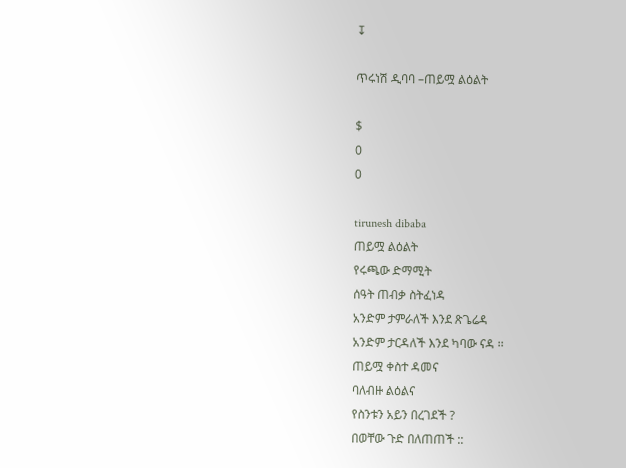↧

ጥሩነሽ ዲባባ –ጠይሟ ልዕልት

$
0
0

tirunesh dibaba
ጠይሟ ልዕልት
የሩጫው ድማሚት
ሰዓት ጠብቃ ስትፈነዳ
አንድም ታምራለች እንደ ጽጌሬዳ
አንድም ታርዳለች እንደ ካባው ናዳ ፡፡
ጠይሟ ቀስተ ዳመና
ባለብዙ ልዕልና
የስንቱን አይን በረገደች ?
በወቸው ጉድ በለጠጠች ::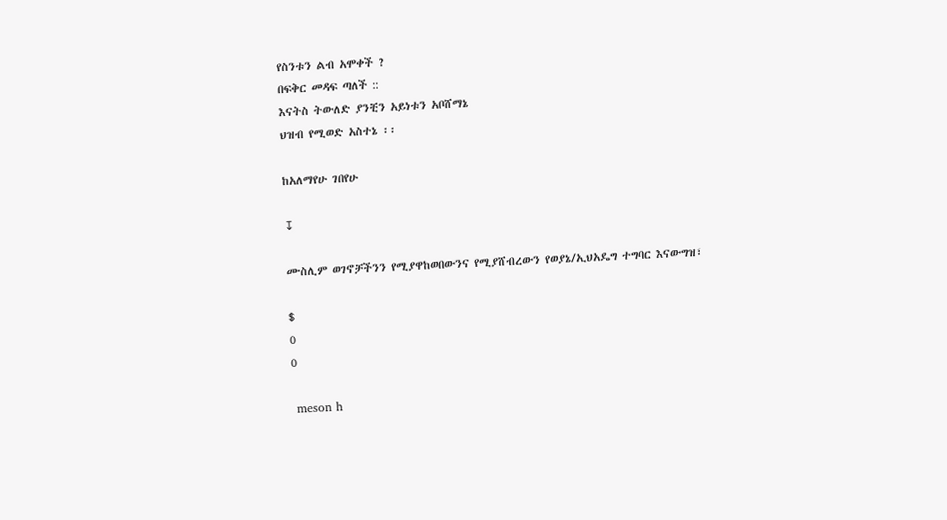የስንቱን ልብ አሞቀች ?
በፍቅር መዳፍ ጣለች ::
እናትስ ትውለድ ያንቺን አይነቱን አቦሸማኔ
ህዝብ የሚወድ አስተኔ ፡፡

ከአለማየሁ ገበየሁ

↧

ሙስሊም ወገኖቻችንን የሚያዋከወበውንና የሚያሸብረውን የወያኔ/ኢህአዴግ ተግባር እናውግዝ፣

$
0
0

 meson h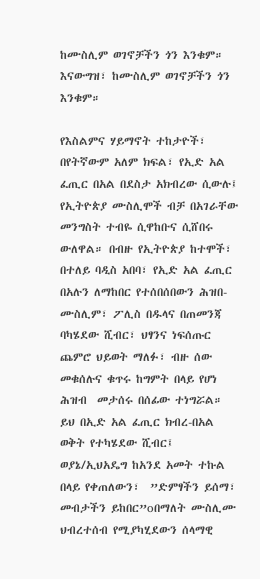ከሙስሊም ወገኖቻችን ጎን እንቁም። እናውግዝ፣ ከሙስሊም ወገኖቻችን ጎን እንቁም።

የእስልምና ሃይማኖት ተከታዮች፣ በየትኛውም አለም ክፍል፣ የኢድ አል ፈጢር በአል በደስታ አክብረው ሲውሉ፤  የኢትዮጵያ ሙስሊሞች ብቻ በአገራቸው መንግስት ተብዬ ሲዋከቡና ሲሸበሩ ውለዋል። በብዙ የኢትዮጵያ ከተሞች፣
በተለይ ባዲስ አበባ፣ የኢድ አል ፈጢር በአሉን ለማከበር የተሰበሰበውን ሕዝበ-ሙስሊም፣ ፖሊስ በዱላና በጠመንጃ  ባካሄደው ሺብር፣ ህፃንና ነፍሰጡር ጨምሮ ህይወት ማለፉ፣ ብዙ ሰው መቁሰሉና ቁጥሩ ከግምት በላይ የሆነ ሕዝብ  መታሰሩ በሰፊው ተነግሯል።
ይህ በኢድ አል ፈጢር ክብረ-በአል ወቅት የተካሄደው ሺብር፤ ወያኔ/ኢህአዴግ ከአንደ አመት ተኩል በላይ የቀጠለውን፣  ”ድምፃችን ይሰማ፣ መብታችን ይከበር”oበማለት ሙስሊሙ ህብረተሰብ የሚያካሂደውን ሰላማዊ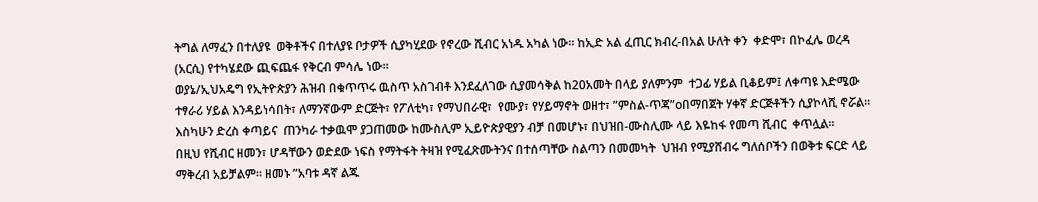ትግል ለማፈን በተለያዩ  ወቅቶችና በተለያዩ ቦታዎች ሲያካሂደው የኖረው ሺብር አነዱ አካል ነው። ከኢድ አል ፈጢር ክብረ-በአል ሁለት ቀን  ቀድሞ፣ በኮፈሌ ወረዳ (አርሲ) የተካሄደው ጪፍጨፋ የቅርብ ምሳሌ ነው።
ወያኔ/ኢህአዴግ የኢትዮጵያን ሕዝብ በቁጥጥሩ ዉስጥ አስገብቶ እንደፈለገው ሲያመሳቅል ከ20አመት በላይ ያለምንም  ተጋፊ ሃይል ቢቆይም፤ ለቀጣዩ እድሜው ተፃራሪ ሃይል እንዳይነሳበት፣ ለማንኛውም ድርጅት፣ የፖለቲካ፣ የማህበራዊ፣  የሙያ፣ የሃይማኖት ወዘተ፣ ”ምስል-ጥጃ”oበማበጀት ሃቀኛ ድርጅቶችን ሲያኮላሺ ኖሯል። እስካሁን ድረስ ቀጣይና  ጠንካራ ተቃዉሞ ያጋጠመው ከሙስሊም ኢይዮጵያዊያን ብቻ በመሆኑ፣ በህዝበ-ሙስሊሙ ላይ እዬከፋ የመጣ ሺብር  ቀጥሏል።
በዚህ የሺብር ዘመን፣ ሆዳቸውን ወድደው ነፍስ የማትፋት ትዛዝ የሚፈጽሙትንና በተሰጣቸው ስልጣን በመመካት  ህዝብ የሚያሸብሩ ግለሰቦችን በወቅቱ ፍርድ ላይ ማቅረብ አይቻልም። ዘመኑ ”አባቱ ዳኛ ልጁ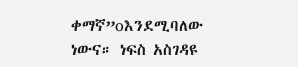ቀማኛ”oእንደሚባለው
ነውና። ነፍስ አስገዳዩ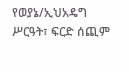የወያኔ/ኢህአዴግ ሥርዓት፣ ፍርድ ሰጪም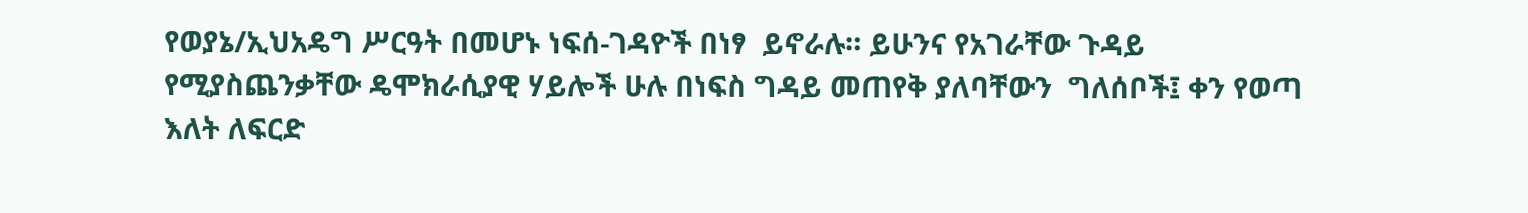የወያኔ/ኢህአዴግ ሥርዓት በመሆኑ ነፍሰ-ገዳዮች በነፃ  ይኖራሉ። ይሁንና የአገራቸው ጉዳይ የሚያስጨንቃቸው ዴሞክራሲያዊ ሃይሎች ሁሉ በነፍስ ግዳይ መጠየቅ ያለባቸውን  ግለሰቦች፤ ቀን የወጣ እለት ለፍርድ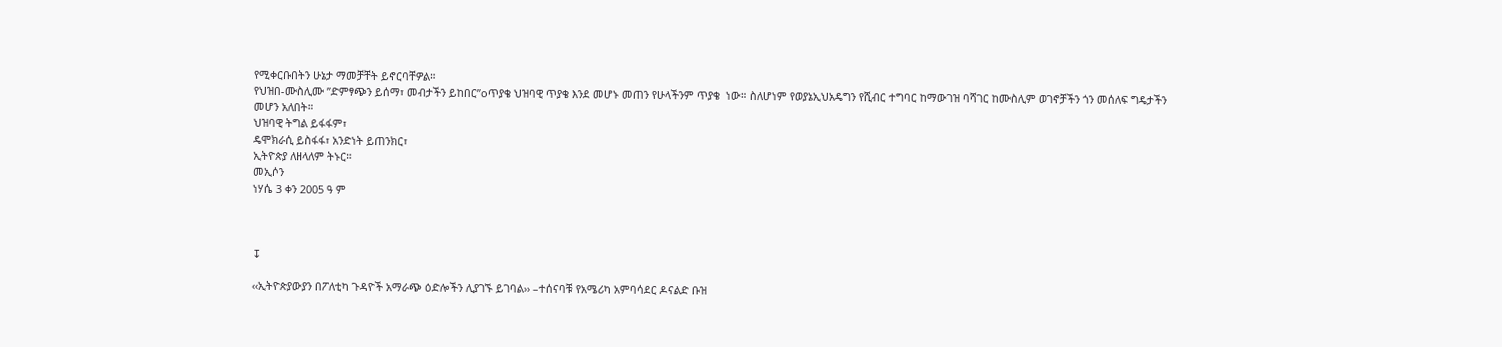የሚቀርቡበትን ሁኔታ ማመቻቸት ይኖርባቸዎል።
የህዝበ-ሙስሊሙ ’’ድምፃጭን ይሰማ፣ መብታችን ይከበር”oጥያቄ ህዝባዊ ጥያቄ እንደ መሆኑ መጠን የሁላችንም ጥያቄ  ነው። ስለሆነም የወያኔኢህአዴግን የሺብር ተግባር ከማውገዝ ባሻገር ከሙስሊም ወገኖቻችን ጎን መሰለፍ ግዴታችን
መሆን አለበት።
ህዝባዊ ትግል ይፋፋም፣
ዴሞክራሲ ይስፋፋ፣ አንድነት ይጠንክር፣
ኢትዮጵያ ለዘላለም ትኑር።
መኢሶን
ነሃሴ 3 ቀን 2005 ዓ ም



↧

‹‹ኢትዮጵያውያን በፖለቲካ ጉዳዮች አማራጭ ዕድሎችን ሊያገኙ ይገባል›› –ተሰናባቹ የአሜሪካ አምባሳደር ዶናልድ ቡዝ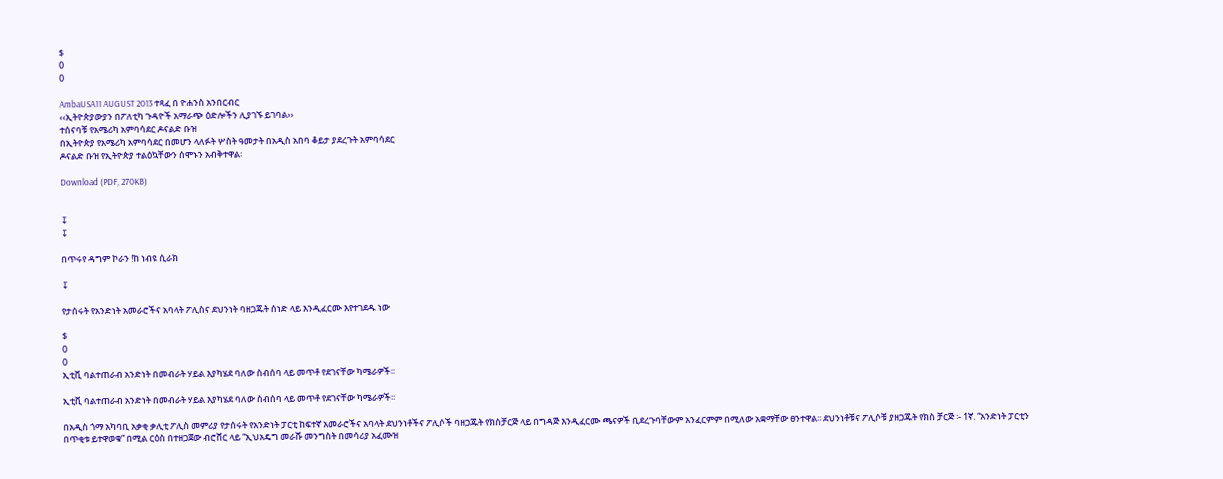$
0
0

AmbaUSA11 AUGUST 2013 ተጻፈ በ ዮሐንስ አንበርብር
‹‹ኢትዮጵያውያን በፖለቲካ ጉዳዮች አማራጭ ዕድሎችን ሊያገኙ ይገባል››
ተሰናባቹ የአሜሪካ አምባሳደር ዶናልድ ቡዝ
በኢትዮጵያ የአሜሪካ አምባሳደር በመሆን ላለፉት ሦስት ዓመታት በአዲስ አበባ ቆይታ ያደረጉት አምባሳደር
ዶናልድ ቡዝ የኢትዮጵያ ተልዕኳቸውን ሰሞኑን አብቅተዋል፡

Download (PDF, 270KB)


↧
↧

በጥሩየ ዳግም ኮራን !ከ ነብዩ ሲራክ

↧

የታሰሩት የአንድነት አመራሮችና አባላት ፖሊስና ደህንነት ባዘጋጁት ሰነድ ላይ እንዲፈርሙ እየተገደዱ ነው

$
0
0
ኢቲቪ ባልተጠራብ አንድነት በመብራት ሃይል እያካሄደ ባለው ስብሰባ ላይ መጥቶ የደገናቸው ካሜራዎች፡፡

ኢቲቪ ባልተጠራብ አንድነት በመብራት ሃይል እያካሄደ ባለው ስብሰባ ላይ መጥቶ የደገናቸው ካሜራዎች፡፡

በአዲስ ጎማ አካባቢ አቃቂ ቃሊቲ ፖሊስ መምሪያ የታሰሩት የአንድነት ፓርቲ ከፍተኛ አመራሮችና አባላት ደህንነቶችና ፖሊሶች ባዘጋጁት የክስቻርጅ ላይ በግዳጅ እንዲፈርሙ ጫናዎች ቢደረጉባቸውም አንፈርምም በሚለው አቋማቸው ፀንተዋል፡፡ ደህንነቶቹና ፖሊሶቹ ያዘጋጁት የክስ ቻርጅ ፡- 1ኛ. “አንድነት ፓርቲን በጥቂቱ ይተዋወቁ” በሚል ርዕስ በተዘጋጀው ብሮሸር ላይ “ኢህአዴግ መራሹ መንግስት በመሳሪያ አፈሙዝ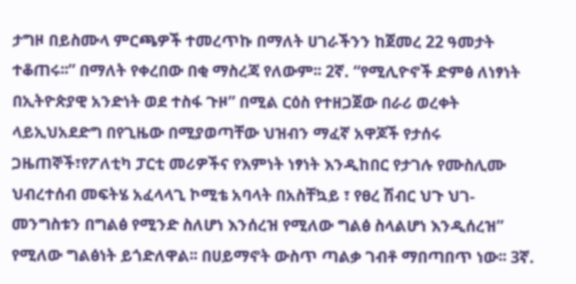ታግዞ በይስሙላ ምርጫዎች ተመረጥኩ በማለት ሀገራችንን ከጀመረ 22 ዓመታት ተቆጠሩ፡፡” በማለት የቀረበው በቂ ማስረጃ የለውም፡፡ 2ኛ. “የሚሊዮኖች ድምፅ ለነፃነት በኢትዮጵያዊ አንድነት ወደ ተስፋ ጉዞ” በሚል ርዕስ የተዘጋጀው በራሪ ወረቀት ላይኢህአደድግ በየጊዜው በሚያወጣቸው ህዝብን ማፈኛ አዋጆች የታሰሩ ጋዜጠኞች፣የፖለቲካ ፓርቲ መሪዎችና የእምነት ነፃነት እንዲከበር የታገሉ የሙስሊሙ ህብረተሰብ መፍትሄ አፈላላጊ ኮሚቴ አባላት በአስቸኳይ ፣ የፀረ ሽብር ህጉ ህገ-መንግስቱን በግልፅ የሚንድ ስለሆነ እንሰረዝ የሚለው ግልፅ ስላልሆነ እንዲሰረዝ” የሚለው ግልፅነት ይጎድለዋል፡፡ በሀይማኖት ውስጥ ጣልቃ ገብቶ ማበጣበጥ ነው፡፡ 3ኛ.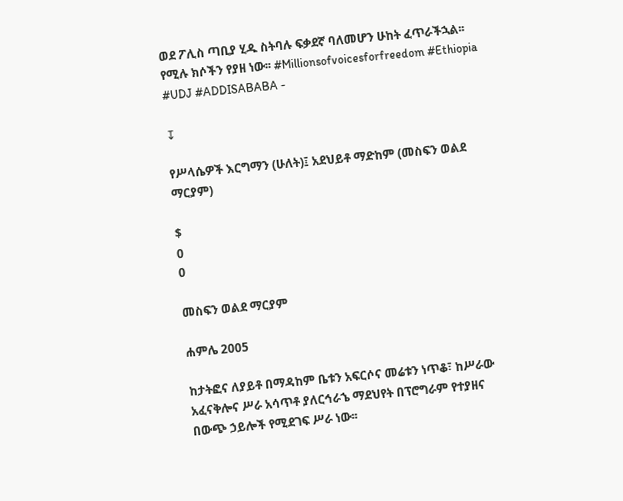ወደ ፖሊስ ጣቢያ ሂዱ ስትባሉ ፍቃደኛ ባለመሆን ሁከት ፈጥራችኋል፡፡ የሚሉ ክሶችን የያዘ ነው፡፡ #Millionsofvoicesforfreedom #Ethiopia #UDJ #ADDISABABA -

↧

የሥላሴዎች እርግማን (ሁለት)፤ አደህይቶ ማድከም (መስፍን ወልደ ማርያም)

$
0
0

መስፍን ወልደ ማርያም

ሐምሌ 2005

ከታትፎና ለያይቶ በማዳከም ቤቱን አፍርሶና መሬቱን ነጥቆ፣ ከሥራው አፈናቅሎና ሥራ አሳጥቶ ያለርኅራኄ ማደህየት በፕሮግራም የተያዘና በውጭ ኃይሎች የሚደገፍ ሥራ ነው፡፡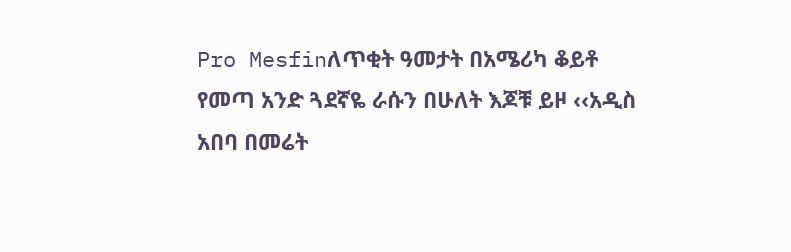Pro Mesfinለጥቂት ዓመታት በአሜሪካ ቆይቶ የመጣ አንድ ጓደኛዬ ራሱን በሁለት እጆቹ ይዞ ‹‹አዲስ አበባ በመሬት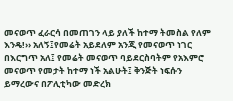መናወጥ ፈራርሳ በመጠገን ላይ ያለች ከተማ ትመስል የለም እንዴ!›› አለኝ፤የመሬት አይደለም አንጂ የመናወጥ ነገር በእርግጥ አለ፤ የመሬት መናወጥ ባይደርስባትም የአእምሮ መናወጥ የመታት ከተማ ነች አልሁት፤ ቅንጅት ነፍሱን ይማረውና በፖሊቲካው መድረክ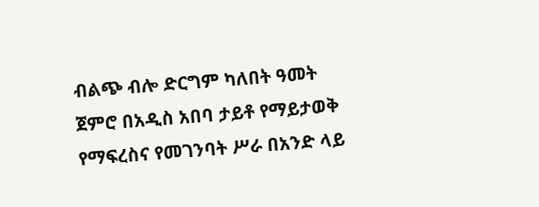ብልጭ ብሎ ድርግም ካለበት ዓመት ጀምሮ በአዲስ አበባ ታይቶ የማይታወቅ የማፍረስና የመገንባት ሥራ በአንድ ላይ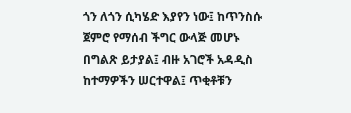ጎን ለጎን ሲካሄድ እያየን ነው፤ ከጥንስሱ ጀምሮ የማሰብ ችግር ውላጅ መሆኑ በግልጽ ይታያል፤ ብዙ አገሮች አዳዲስ ከተማዎችን ሠርተዋል፤ ጥቂቶቹን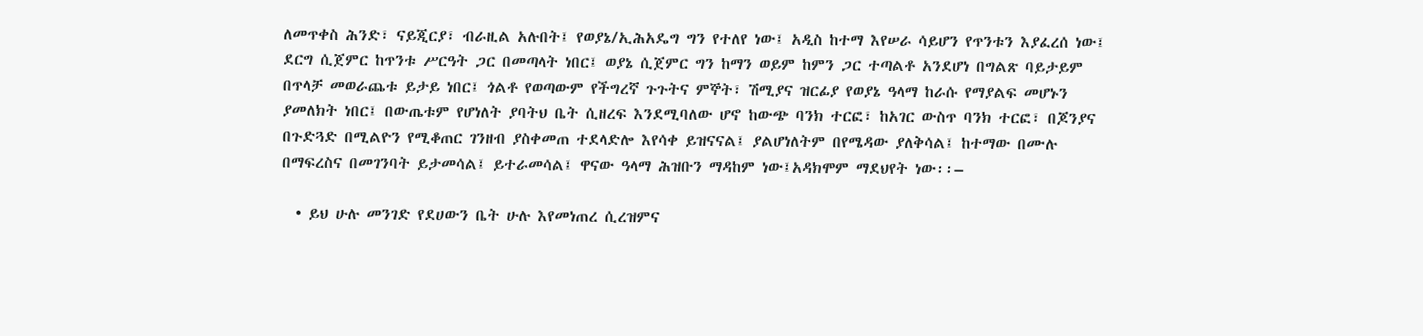ለመጥቀስ ሕንድ፣ ናይጂርያ፣ ብራዚል አሉበት፤ የወያኔ/ኢሕአዴግ ግን የተለየ ነው፤ አዲስ ከተማ እየሠራ ሳይሆን የጥንቱን እያፈረሰ ነው፤ ደርግ ሲጀምር ከጥንቱ ሥርዓት ጋር በመጣላት ነበር፤ ወያኔ ሲጀምር ግን ከማን ወይም ከምን ጋር ተጣልቶ አንደሆነ በግልጽ ባይታይም በጥላቻ መወራጨቱ ይታይ ነበር፤ ጎልቶ የወጣውም የችግረኛ ጉጉትና ምኞት፣ ሽሚያና ዝርፊያ የወያኔ ዓላማ ከራሱ የማያልፍ መሆኑን ያመለክት ነበር፤ በውጤቱም የሆነለት ያባትህ ቤት ሲዘረፍ እንደሚባለው ሆኖ ከውጭ ባንክ ተርፎ፣ ከአገር ውስጥ ባንክ ተርፎ፣ በጆንያና በጉድጓድ በሚልዮን የሚቆጠር ገንዘብ ያስቀመጠ ተደላድሎ እየሳቀ ይዝናናል፤ ያልሆነለትም በየሜዳው ያለቅሳል፤ ከተማው በሙሉ በማፍረስና በመገንባት ይታመሳል፤ ይተራመሳል፤ ዋናው ዓላማ ሕዝቡን ማዳከም ነው፤አዳክሞም ማደህየት ነው፡፡–

  • ይህ ሁሉ መንገድ የደሀውን ቤት ሁሉ እየመነጠረ ሲረዝምና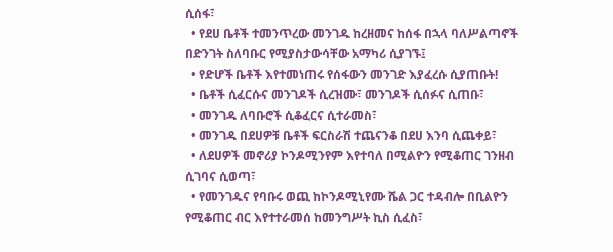ሲሰፋ፣
  • የደሀ ቤቶች ተመንጥረው መንገዱ ከረዘመና ከሰፋ በኋላ ባለሥልጣኖች በድንገት ስለባቡር የሚያስታውሳቸው አማካሪ ሲያገኙ፤
  • የድሆች ቤቶች እየተመነጠሩ የሰፋውን መንገድ እያፈረሱ ሲያጠቡት!
  • ቤቶች ሲፈርሱና መንገዶች ሲረዝሙ፣ መንገዶች ሲሰፉና ሲጠቡ፣
  • መንገዱ ለባቡሮች ሲቆፈርና ሲተራመስ፣
  • መንገዱ በደሀዎቹ ቤቶች ፍርስራሽ ተጨናንቆ በደሀ እንባ ሲጨቀይ፣
  • ለደሀዎች መኖሪያ ኮንዶሚንየም እየተባለ በሚልዮን የሚቆጠር ገንዘብ ሲገባና ሲወጣ፣
  • የመንገዱና የባቡሩ ወጪ ከኮንዶሚኒየሙ ሼል ጋር ተዳብሎ በቢልዮን የሚቆጠር ብር እየተተራመሰ ከመንግሥት ኪስ ሲፈስ፣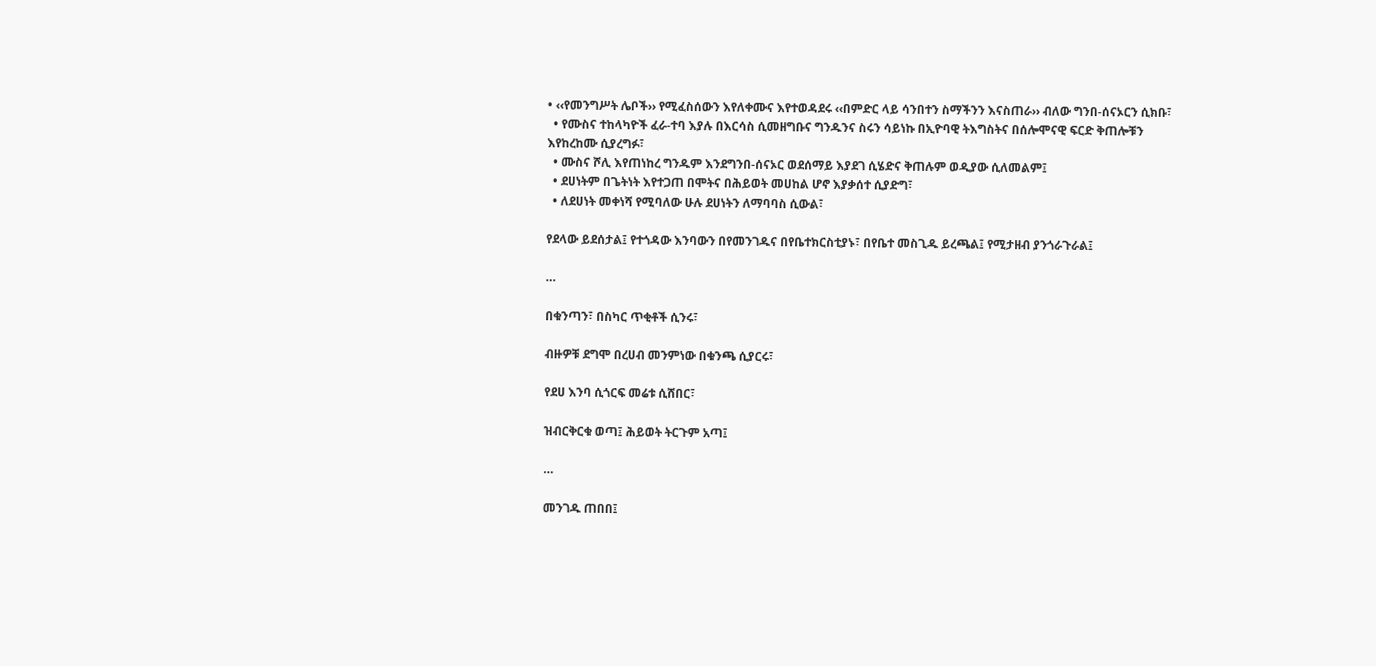• ‹‹የመንግሥት ሌቦች›› የሚፈስሰውን እየለቀሙና እየተወዳደሩ ‹‹በምድር ላይ ሳንበተን ስማችንን እናስጠራ›› ብለው ግንበ-ሰናኦርን ሲክቡ፣
  • የሙስና ተከላካዮች ፈራ-ተባ እያሉ በእርሳስ ሲመዘግቡና ግንዱንና ስሩን ሳይነኩ በኢዮባዊ ትእግስትና በሰሎሞናዊ ፍርድ ቅጠሎቹን እየከረከሙ ሲያረግፉ፣
  • ሙስና ሾሊ እየጠነከረ ግንዱም እንደግንበ-ሰናኦር ወደሰማይ እያደገ ሲሄድና ቅጠሉም ወዲያው ሲለመልም፤
  • ደሀነትም በጌትነት እየተጋጠ በሞትና በሕይወት መሀከል ሆኖ እያቃሰተ ሲያድግ፣
  • ለደሀነት መቀነሻ የሚባለው ሁሉ ደሀነትን ለማባባስ ሲውል፣

የደላው ይደሰታል፤ የተጎዳው እንባውን በየመንገዱና በየቤተክርስቲያኑ፣ በየቤተ መስጊዱ ይረጫል፤ የሚታዘብ ያንጎራጉራል፤

…

በቁንጣን፣ በስካር ጥቂቶች ሲንሩ፣

ብዙዎቹ ደግሞ በረሀብ መንምነው በቁንጫ ሲያርሩ፣

የደሀ እንባ ሲጎርፍ መሬቱ ሲሸበር፣

ዝብርቅርቁ ወጣ፤ ሕይወት ትርጉም አጣ፤

…

መንገዱ ጠበበ፤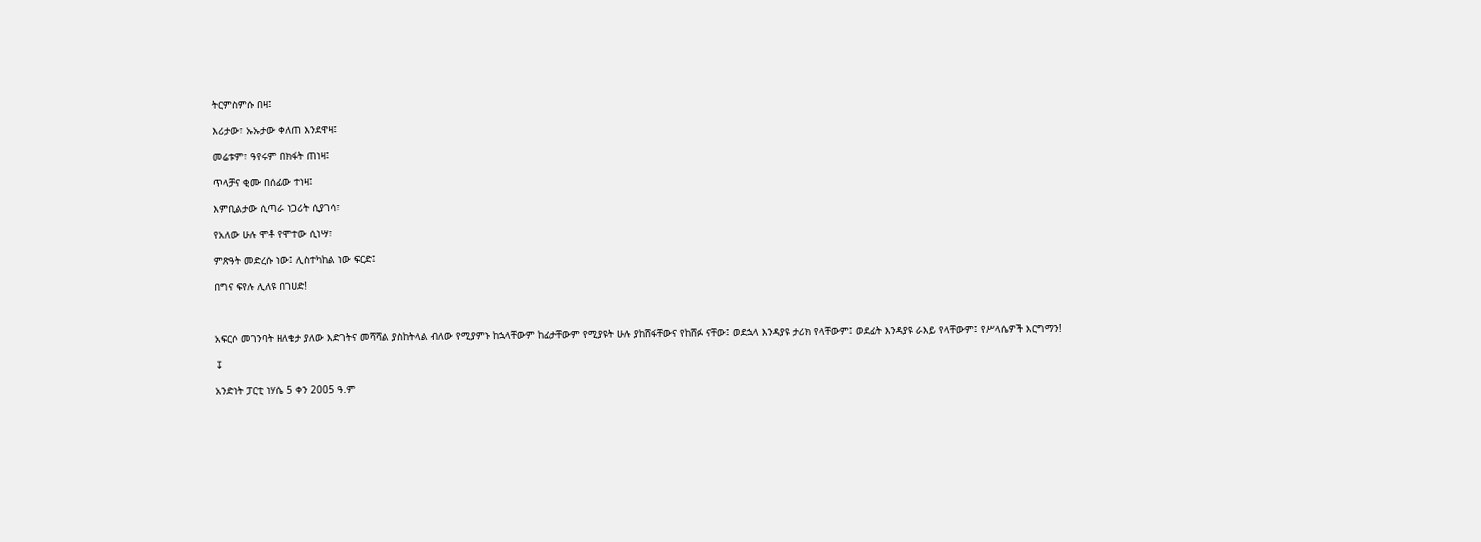ትርምስምሱ በዛ፤

እሪታው፣ ኡኡታው ቀለጠ እንደዋዛ፤

መሬቱም፣ ዓየሩም በክፋት ጠነዛ፤

ጥላቻና ቂሙ በሰፊው ተነዛ፤

እምቢልታው ሲጣራ ነጋሪት ሲያገሳ፣

የአለው ሁሉ ሞቶ የሞተው ሲነሣ፣

ምጽዓት መድረሱ ነው፤ ሊስተካከል ነው ፍርድ፤

በግና ፍየሉ ሊለዩ በገሀድ!



አፍርሶ መገንባት ዘለቄታ ያለው እድገትና መሻሻል ያስከትላል ብለው የሚያምኑ ከኋላቸውም ከፊታቸውም የሚያዩት ሁሉ ያከሸፋቸውና የከሸፉ ናቸው፤ ወደኋላ እንዳያዩ ታሪክ የላቸውም፤ ወደፊት እንዳያዩ ራእይ የላቸውም፤ የሥላሴዎች እርግማን!

↧

አንድነት ፓርቲ ነሃሴ 5 ቀን 2005 ዓ.ም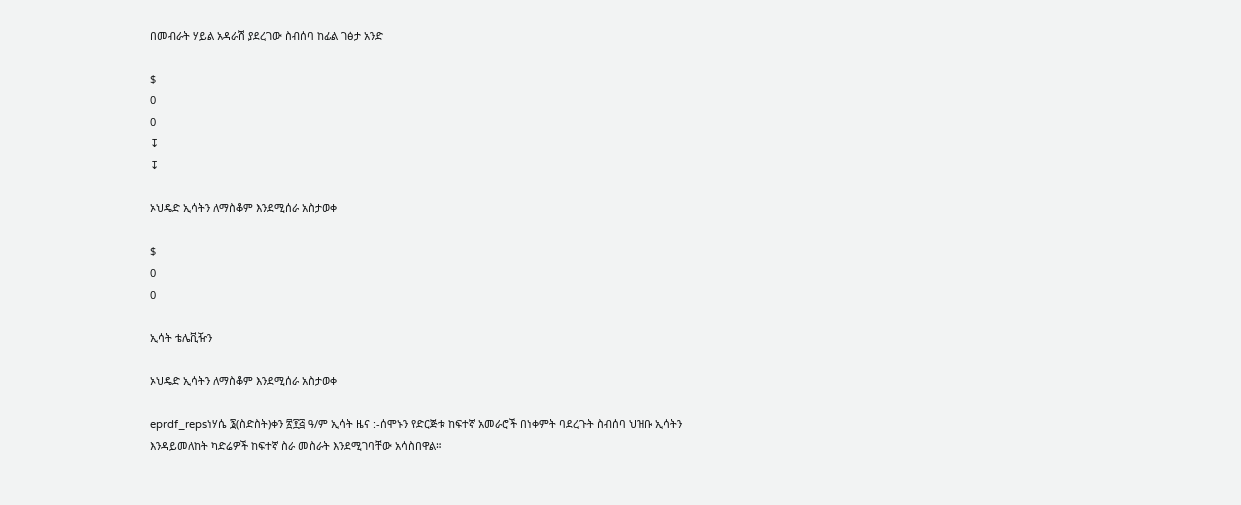በመብራት ሃይል አዳራሽ ያደረገው ስብሰባ ከፊል ገፅታ አንድ

$
0
0
↧
↧

ኦህዴድ ኢሳትን ለማስቆም እንደሚሰራ አስታወቀ

$
0
0

ኢሳት ቴሌቪዥን

ኦህዴድ ኢሳትን ለማስቆም እንደሚሰራ አስታወቀ

eprdf_repsነሃሴ ፮(ስድስት)ቀን ፳፻፭ ዓ/ም ኢሳት ዜና :-ሰሞኑን የድርጅቱ ከፍተኛ አመራሮች በነቀምት ባደረጉት ስብሰባ ህዝቡ ኢሳትን እንዳይመለከት ካድሬዎች ከፍተኛ ስራ መስራት እንደሚገባቸው አሳስበዋል።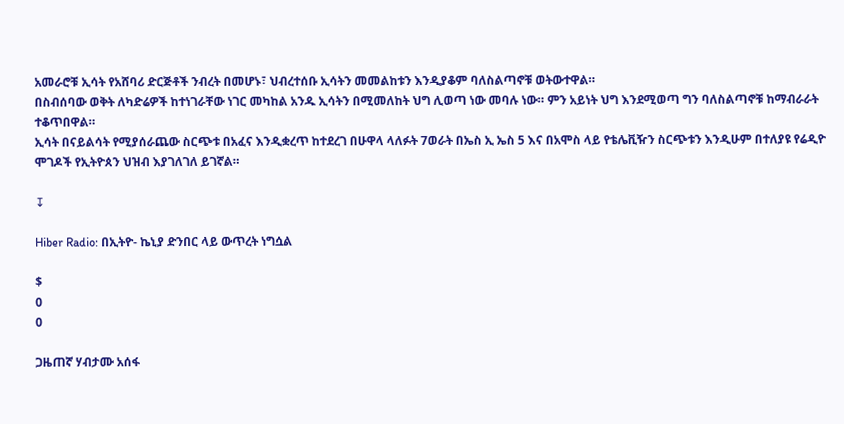አመራሮቹ ኢሳት የአሸባሪ ድርጅቶች ንብረት በመሆኑ፣ ህብረተሰቡ ኢሳትን መመልከቱን እንዲያቆም ባለስልጣኖቹ ወትውተዋል።
በስብሰባው ወቅት ለካድሬዎች ከተነገራቸው ነገር መካከል አንዱ ኢሳትን በሚመለከት ህግ ሊወጣ ነው መባሉ ነው። ምን አይነት ህግ እንደሚወጣ ግን ባለስልጣኖቹ ከማብራራት ተቆጥበዋል።
ኢሳት በናይልሳት የሚያሰራጨው ስርጭቱ በአፈና እንዲቋረጥ ከተደረገ በሁዋላ ላለፉት 7ወራት በኤስ ኢ ኤስ 5 እና በአሞስ ላይ የቴሌቪዥን ስርጭቱን እንዲሁም በተለያዩ የሬዲዮ ሞገዶች የኢትዮጰን ህዝብ እያገለገለ ይገኛል።

↧

Hiber Radio: በኢትዮ- ኬኒያ ድንበር ላይ ውጥረት ነግሷል

$
0
0

ጋዜጠኛ ሃብታሙ አሰፋ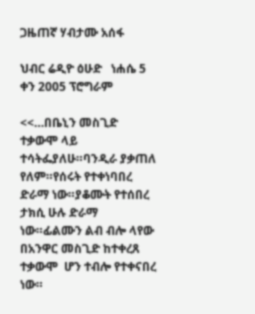ጋዜጠኛ ሃብታሙ አሰፋ

ህብር ሬዲዮ ዕሁድ   ነሐሴ 5 ቀን 2005 ፕሮግራም

<<…በቤኒን መስጊድ ተቃውሞ ላይ ተሳትፌያለሁ።ባንዲራ ያቃጠለ የለም።የሰሩት የተቀነባበረ ድራማ ነው።ያቆሙት የተሰበረ ታክሲ ሁሉ ድራማ ነው።ፊልሙን ልብ ብሎ ላየው በአንዋር መስጊድ ከተቀረጸ ተቃውሞ  ሆን ተብሎ የተቀናበረ  ነው።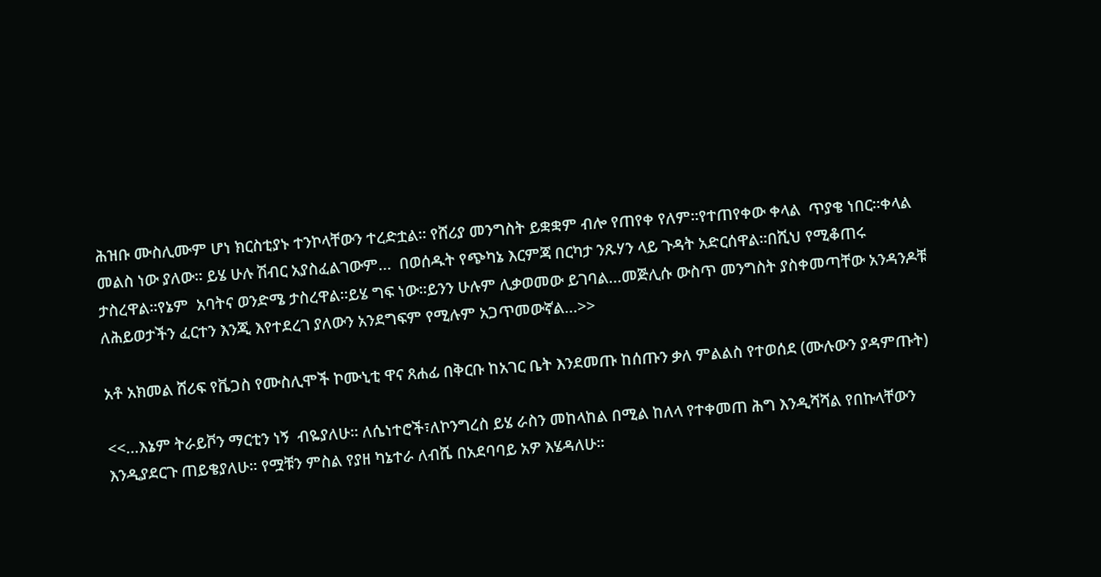ሕዝቡ ሙስሊሙም ሆነ ክርስቲያኑ ተንኮላቸውን ተረድቷል። የሸሪያ መንግስት ይቋቋም ብሎ የጠየቀ የለም።የተጠየቀው ቀላል  ጥያቄ ነበር።ቀላል መልስ ነው ያለው። ይሄ ሁሉ ሽብር አያስፈልገውም…  በወሰዱት የጭካኔ እርምጃ በርካታ ንጹሃን ላይ ጉዳት አድርሰዋል።በሺህ የሚቆጠሩ ታስረዋል።የኔም  አባትና ወንድሜ ታስረዋል።ይሄ ግፍ ነው።ይንን ሁሉም ሊቃወመው ይገባል…መጅሊሱ ውስጥ መንግስት ያስቀመጣቸው አንዳንዶቹ ለሕይወታችን ፈርተን እንጂ እየተደረገ ያለውን አንደግፍም የሚሉም አጋጥመውኛል…>>

አቶ አክመል ሸሪፍ የቬጋስ የሙስሊሞች ኮሙኒቲ ዋና ጸሐፊ በቅርቡ ከአገር ቤት እንደመጡ ከሰጡን ቃለ ምልልስ የተወሰደ (ሙሉውን ያዳምጡት)

<<…እኔም ትራይቮን ማርቲን ነኝ  ብዬያለሁ። ለሴነተሮች፣ለኮንግረስ ይሄ ራስን መከላከል በሚል ከለላ የተቀመጠ ሕግ እንዲሻሻል የበኩላቸውን እንዲያደርጉ ጠይቄያለሁ። የሟቹን ምስል የያዘ ካኔተራ ለብሼ በአደባባይ አዎ እሄዳለሁ።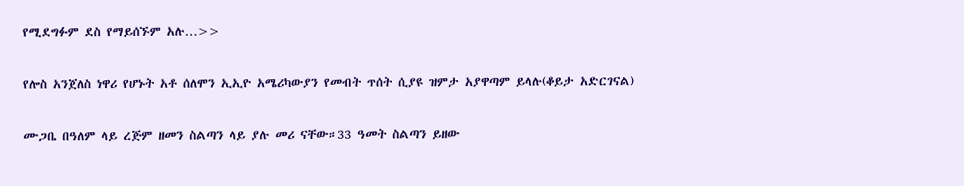የሚደግፉም ደስ የማይሰኙም አሉ…>>

የሎስ አንጀለስ ነዋሪ የሆኑት አቶ ሰለሞን ኢኢዮ አሜሪካውያን የመብት ጥሰት ሲያዩ ዝምታ አያዋጣም ይላሉ(ቆይታ አድርገናል)

ሙጋቤ በዓለም ላይ ረጅም ዘመን ስልጣን ላይ ያሉ መሪ ናቸው።33 ዓመት ስልጣን ይዘው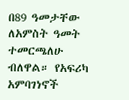በ89 ዓመታቸው ለአምስት ዓመት ተመርጫለሁ ብለዋል። የአፍሪካ አምባገነኖች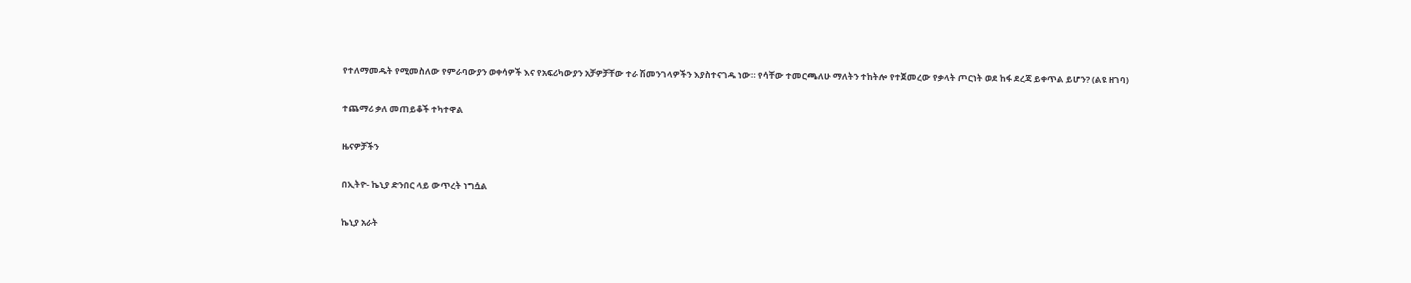የተለማመዱት የሚመስለው የምራባውያን ወቀሳዎች እና የአፍሪካውያን አቻዎቻቸው ተራ ሽመንገላዎችን እያስተናገዱ ነው። የሳቸው ተመርጫለሁ ማለትን ተከትሎ የተጀመረው የቃላት ጦርነት ወደ ከፋ ደረጃ ይቀጥል ይሆን? (ልዩ ዘገባ)

ተጨማሪ ቃለ መጠይቆች ተካተዋል

ዜናዎቻችን

በኢትዮ- ኬኒያ ድንበር ላይ ውጥረት ነግሷል

ኬኒያ አራት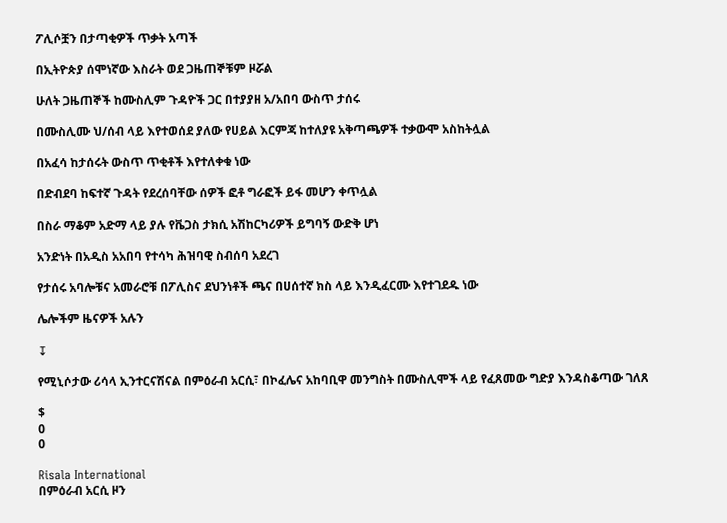ፖሊሶቿን በታጣቂዎች ጥቃት አጣች

በኢትዮጵያ ሰሞነኛው እስራት ወደ ጋዜጠኞቹም ዞሯል

ሁለት ጋዜጠኞች ከሙስሊም ጉዳዮች ጋር በተያያዘ አ/አበባ ውስጥ ታሰሩ

በሙስሊሙ ህ/ሰብ ላይ እየተወሰደ ያለው የሀይል እርምጃ ከተለያዩ አቅጣጫዎች ተቃውሞ አስከትሏል

በአፈሳ ከታሰሩት ውስጥ ጥቂቶች እየተለቀቁ ነው

በድብደባ ከፍተኛ ጉዳት የደረሰባቸው ሰዎች ፎቶ ግራፎች ይፋ መሆን ቀጥሏል

በስራ ማቆም አድማ ላይ ያሉ የቬጋስ ታክሲ አሽከርካሪዎች ይግባኝ ውድቅ ሆነ

አንድነት በአዲስ አአበባ የተሳካ ሕዝባዊ ስብሰባ አደረገ

የታሰሩ አባሎቹና አመራሮቹ በፖሊስና ደህንነቶች ጫና በሀሰተኛ ክስ ላይ እንዲፈርሙ እየተገደዱ ነው

ሌሎችም ዜናዎች አሉን

↧

የሚኒሶታው ሪሳላ ኢንተርናሽናል በምዕራብ አርሲ፣ በኮፈሌና አከባቢዋ መንግስት በሙስሊሞች ላይ የፈጸመው ግድያ እንዳስቆጣው ገለጸ

$
0
0

Risala International
በምዕራብ አርሲ ዞን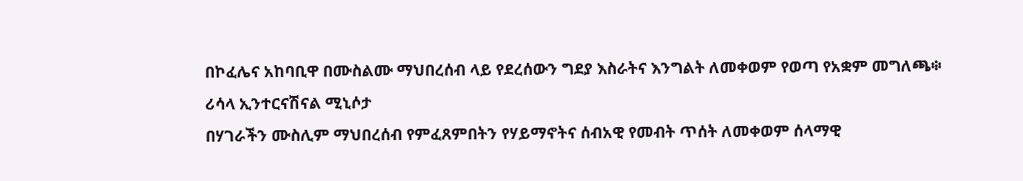በኮፈሌና አከባቢዋ በሙስልሙ ማህበረሰብ ላይ የደረሰውን ግደያ እስራትና እንግልት ለመቀወም የወጣ የአቋም መግለጫ፨
ሪሳላ ኢንተርናሽናል ሚኒሶታ
በሃገራችን ሙስሊም ማህበረሰብ የምፈጸምበትን የሃይማኖትና ሰብአዊ የመብት ጥሰት ለመቀወም ሰላማዊ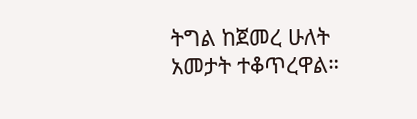ትግል ከጀመረ ሁለት አመታት ተቆጥረዋል።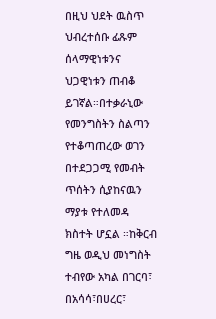በዚህ ህደት ዉስጥ ህብረተሰቡ ፊጹም ሰላማዊነቱንና ህጋዊነቱን ጠብቆ ይገኛል።በተቃራኒው የመንግስትን ስልጣን የተቆጣጠረው ወገን በተደጋጋሚ የመብት ጥሰትን ሲያከናዉን ማያቱ የተለመዳ ክስተት ሆኗል ።ከቅርብ ግዜ ወዲህ መነግስት ተብየው አካል በገርባ፣ በአሳሳ፣በሀረር፣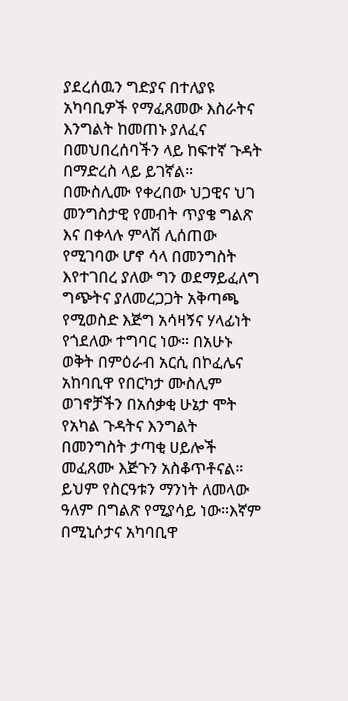ያደረሰዉን ግድያና በተለያዩ አካባቢዎች የማፈጸመው እስራትና እንግልት ከመጠኑ ያለፈና በመህበረሰባችን ላይ ከፍተኛ ጉዳት በማድረስ ላይ ይገኛል። በሙስሊሙ የቀረበው ህጋዊና ህገ መንግስታዊ የመብት ጥያቄ ግልጽ እና በቀላሉ ምላሽ ሊሰጠው የሚገባው ሆኖ ሳላ በመንግስት እየተገበረ ያለው ግን ወደማይፈለግ ግጭትና ያለመረጋጋት አቅጣጫ የሚወስድ እጅግ አሳዛኝና ሃላፊነት የጎደለው ተግባር ነው። በአሁኑ ወቅት በምዕራብ አርሲ በኮፈሌና አከባቢዋ የበርካታ ሙስሊም ወገኖቻችን በአሰቃቂ ሁኔታ ሞት የአካል ጉዳትና እንግልት በመንግስት ታጣቂ ሀይሎች መፈጸሙ እጅጉን አስቆጥቶናል።
ይህም የስርዓቱን ማንነት ለመላው ዓለም በግልጽ የሚያሳይ ነው።እኛም በሚኒሶታና አካባቢዋ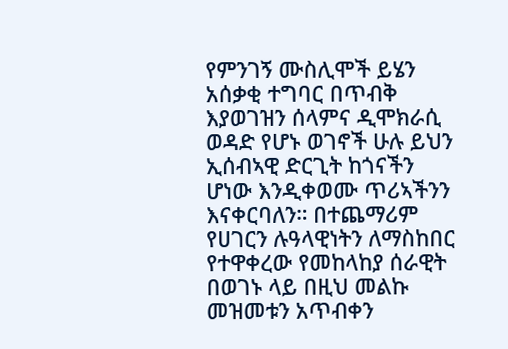የምንገኝ ሙስሊሞች ይሄን አሰቃቂ ተግባር በጥብቅ እያወገዝን ሰላምና ዲሞክራሲ ወዳድ የሆኑ ወገኖች ሁሉ ይህን ኢሰብኣዊ ድርጊት ከጎናችን ሆነው እንዲቀወሙ ጥሪኣችንን እናቀርባለን። በተጨማሪም የሀገርን ሉዓላዊነትን ለማስከበር የተዋቀረው የመከላከያ ሰራዊት በወገኑ ላይ በዚህ መልኩ መዝመቱን አጥብቀን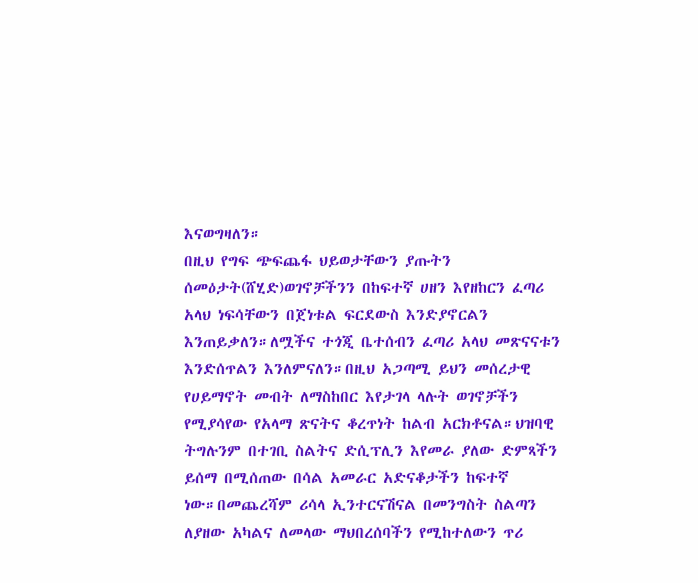እናወግዛለን።
በዚህ የግፍ ጭፍጨፋ ህይወታቸውን ያጡትን ሰመዕታት(ሸሂድ)ወገኖቻችንን በከፍተኛ ሀዘን እየዘከርን ፈጣሪ አላህ ነፍሳቸውን በጀነቱል ፍርደውስ እንድያኖርልን እንጠይቃለን።ለሟችና ተጎጂ ቤተሰብን ፈጣሪ አላህ መጽናናቱን እንድሰጥልን እንለምናለን።በዚህ አጋጣሚ ይህን መሰረታዊ የሀይማኖት መብት ለማስከበር እየታገላ ላሉት ወገኖቻችን የሚያሳየው የአላማ ጽናትና ቆረጥነት ከልብ አርክቶናል።ህዝባዊ ትግሉንም በተገቢ ስልትና ድሲፕሊን እየመራ ያለው ድምጻችን ይሰማ በሚሰጠው በሳል አመራር አድናቆታችን ከፍተኛ ነው።በመጨረሻም ሪሳላ ኢንተርናሽናል በመንግስት ስልጣን ለያዘው አካልና ለመላው ማህበረሰባችን የሚከተለውን ጥሪ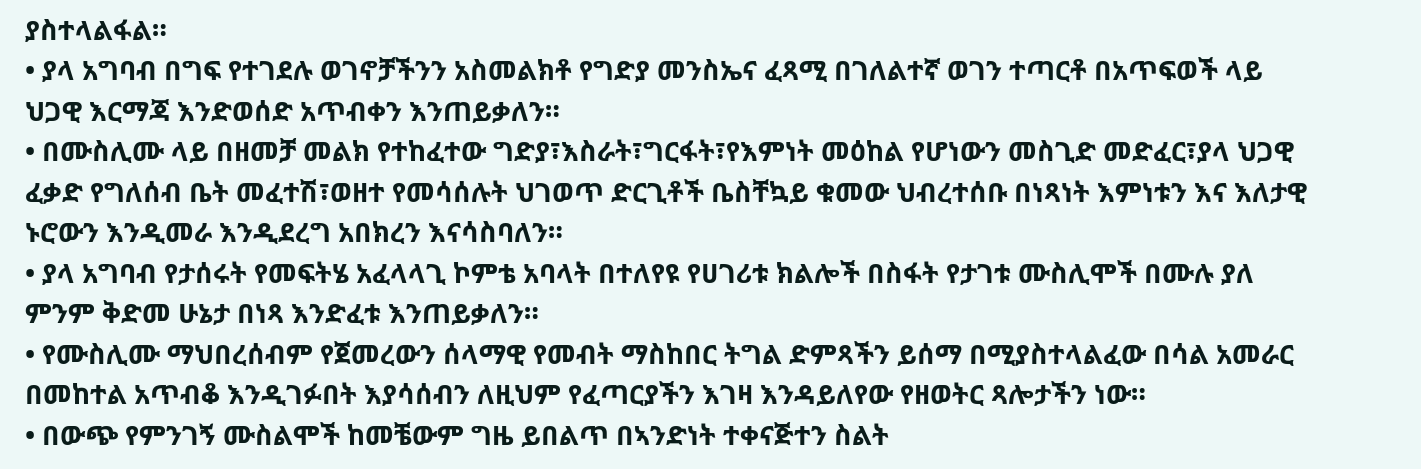ያስተላልፋል።
• ያላ አግባብ በግፍ የተገደሉ ወገኖቻችንን አስመልክቶ የግድያ መንስኤና ፈጻሚ በገለልተኛ ወገን ተጣርቶ በአጥፍወች ላይ ህጋዊ እርማጃ እንድወሰድ አጥብቀን እንጠይቃለን።
• በሙስሊሙ ላይ በዘመቻ መልክ የተከፈተው ግድያ፣እስራት፣ግርፋት፣የእምነት መዕከል የሆነውን መስጊድ መድፈር፣ያላ ህጋዊ ፈቃድ የግለሰብ ቤት መፈተሽ፣ወዘተ የመሳሰሉት ህገወጥ ድርጊቶች ቤስቸኳይ ቁመው ህብረተሰቡ በነጻነት እምነቱን እና እለታዊ ኑሮውን እንዲመራ እንዲደረግ አበክረን እናሳስባለን።
• ያላ አግባብ የታሰሩት የመፍትሄ አፈላላጊ ኮምቴ አባላት በተለየዩ የሀገሪቱ ክልሎች በስፋት የታገቱ ሙስሊሞች በሙሉ ያለ ምንም ቅድመ ሁኔታ በነጻ እንድፈቱ እንጠይቃለን።
• የሙስሊሙ ማህበረሰብም የጀመረውን ሰላማዊ የመብት ማስከበር ትግል ድምጻችን ይሰማ በሚያስተላልፈው በሳል አመራር በመከተል አጥብቆ እንዲገፉበት እያሳሰብን ለዚህም የፈጣርያችን እገዛ እንዳይለየው የዘወትር ጻሎታችን ነው።
• በውጭ የምንገኝ ሙስልሞች ከመቼውም ግዜ ይበልጥ በኣንድነት ተቀናጅተን ስልት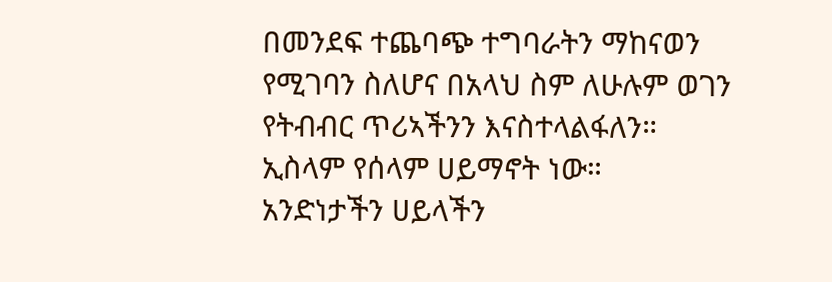በመንደፍ ተጨባጭ ተግባራትን ማከናወን የሚገባን ስለሆና በአላህ ስም ለሁሉም ወገን የትብብር ጥሪኣችንን እናስተላልፋለን።
ኢስላም የሰላም ሀይማኖት ነው።
አንድነታችን ሀይላችን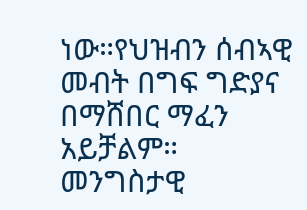ነው።የህዝብን ሰብኣዊ መብት በግፍ ግድያና በማሸበር ማፈን አይቻልም።
መንግስታዊ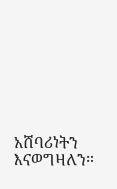አሸባሪነትን እናወግዛለን።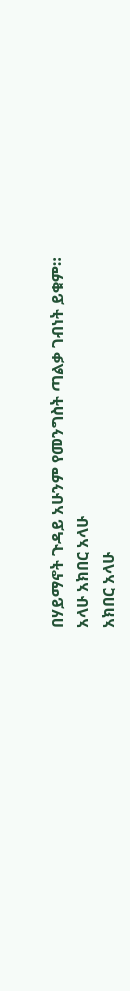በሃይማኖት ጉዳይ አሁንም የመንግስት ጣልቃ ገብነት ይቁም።
አላሁ አክበር አላሁ
አክበር አላሁ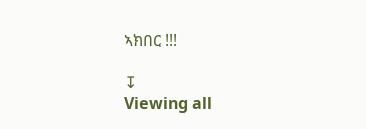ኣክበር !!!

↧
Viewing all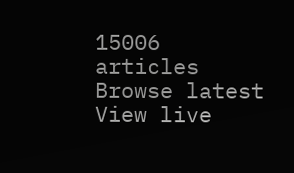15006 articles
Browse latest View live